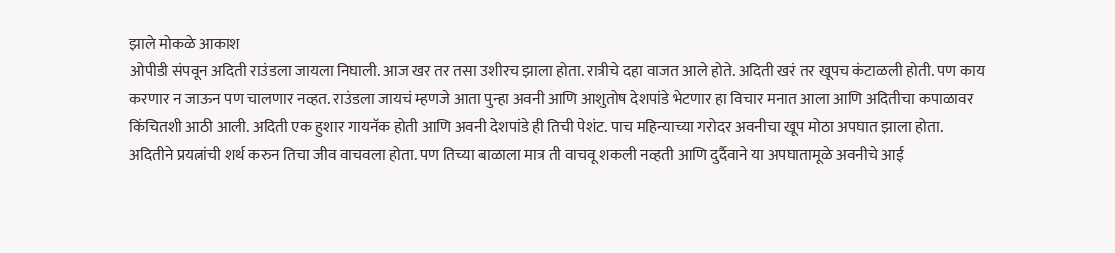झाले मोकळे आकाश
ओपीडी संपवून अदिती राउंडला जायला निघाली. आज खर तर तसा उशीरच झाला होता. रात्रीचे दहा वाजत आले होते. अदिती खरं तर खूपच कंटाळली होती. पण काय करणार न जाऊन पण चालणार नव्हत. राउंडला जायचं म्हणजे आता पुन्हा अवनी आणि आशुतोष देशपांडे भेटणार हा विचार मनात आला आणि अदितीचा कपाळावर किंचितशी आठी आली. अदिती एक हुशार गायनॅक होती आणि अवनी देशपांडे ही तिची पेशंट. पाच महिन्याच्या गरोदर अवनीचा खूप मोठा अपघात झाला होता. अदितीने प्रयत्नांची शर्थ करुन तिचा जीव वाचवला होता. पण तिच्या बाळाला मात्र ती वाचवू शकली नव्हती आणि दुर्दैवाने या अपघातामूळे अवनीचे आई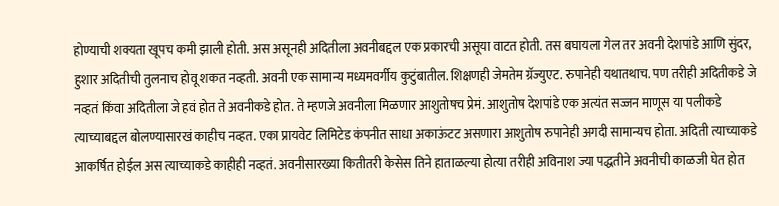होण्याची शक्यता खूपच कमी झाली होती. अस असूनही अदितीला अवनीबद्दल एक प्रकारची असूया वाटत होती. तस बघायला गेल तर अवनी देशपांडे आणि सुंदर, हुशार अदितीची तुलनाच होवू शकत नव्हती. अवनी एक सामान्य मध्यमवर्गीय कुटुंबातील. शिक्षणही जेमतेम ग्रॅज्युएट. रुपानेही यथातथाच. पण तरीही अदितीकडे जे नव्हतं किंवा अदितीला जे हवं होत ते अवनीकडे होत. ते म्हणजे अवनीला मिळणार आशुतोषच प्रेमं. आशुतोष देशपांडे एक अत्यंत सज्जन माणूस या पलीकडे त्याच्याबद्दल बोलण्यासारखं काहीच नव्हत. एका प्रायवेट लिमिटेड कंपनीत साधा अकाऊंटट असणारा आशुतोष रुपानेही अगदी सामान्यच होता. अदिती त्याच्याकडे आकर्षित होईल अस त्याच्याकडे काहीही नव्हतं. अवनीसारख्या कितीतरी केसेस तिने हाताळल्या होत्या तरीही अविनाश ज्या पद्धतीने अवनीची काळजी घेत होत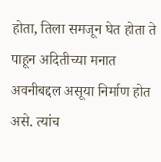होता, तिला समजून घेत होता ते पाहून अदितीच्या मनात अवनीबद्दल असूया निर्माण होत असे. त्यांच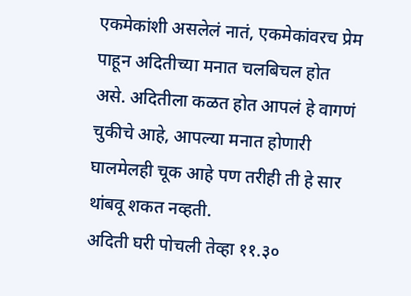एकमेकांशी असलेलं नातं, एकमेकांवरच प्रेम पाहून अदितीच्या मनात चलबिचल होत असे. अदितीला कळत होत आपलं हे वागणं चुकीचे आहे, आपल्या मनात होणारी घालमेलही चूक आहे पण तरीही ती हे सार थांबवू शकत नव्हती.
अदिती घरी पोचली तेव्हा ११.३०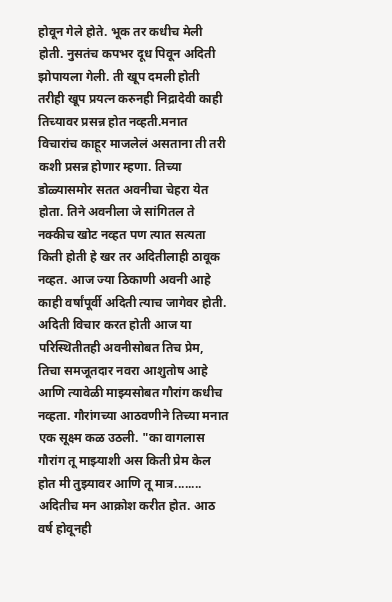होवून गेले होते. भूक तर कधीच मेली होती. नुसतंच कपभर दूध पिवून अदिती झोपायला गेली. ती खूप दमली होती तरीही खूप प्रयत्न करुनही निद्रादेवी काही तिच्यावर प्रसन्न होत नव्हती.मनात विचारांच काहूर माजलेलं असताना ती तरी कशी प्रसन्न होणार म्हणा. तिच्या डोळ्यासमोर सतत अवनीचा चेहरा येत होता. तिने अवनीला जे सांगितल ते नक्कीच खोट नव्हत पण त्यात सत्यता किती होती हे खर तर अदितीलाही ठावूक नव्हत. आज ज्या ठिकाणी अवनी आहे काही वर्षांपूर्वी अदिती त्याच जागेवर होती. अदिती विचार करत होती आज या परिस्थितीतही अवनीसोबत तिच प्रेम, तिचा समजूतदार नवरा आशुतोष आहे आणि त्यावेळी माझ्यसोबत गौरांग कधीच नव्हता. गौरांगच्या आठवणीने तिच्या मनात एक सूक्ष्म कळ उठली. "का वागलास गौरांग तू माझ्याशी अस किती प्रेम केल होत मी तुझ्यावर आणि तू मात्र........ अदितीच मन आक्रोश करीत होत. आठ वर्ष होवूनही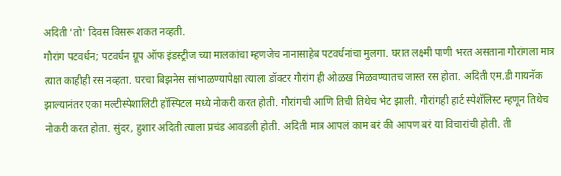अदिती 'तो' दिवस विसरू शकत नव्हती.
गौरांग पटवर्धन; पटवर्धन ग्रूप ऑफ इंडस्ट्रीज च्या मालकांचा म्हणजेच नानासाहेब पटवर्धनांचा मुलगा. घरात लक्ष्मी पाणी भरत असताना गौरांगला मात्र त्यात काहीही रस नव्हता. घरचा बिझनेस सांभाळण्यापेक्षा त्याला डॉक्टर गौरांग ही ओळख मिळवण्यातच जास्त रस होता. अदिती एम.डी गायनॅक झाल्यानंतर एका मल्टीस्पेशालिटी हॉस्पिटल मध्ये नोकरी करत होती. गौरांगची आणि तिची तिथेच भेट झाली. गौरांगही हार्ट स्पेशॅलिस्ट म्हणून तिथेच नोकरी करत होता. सुंदर, हुशार अदिती त्याला प्रचंड आवडली होती. अदिती मात्र आपलं काम बरं की आपण बरं या विचारांची होती. ती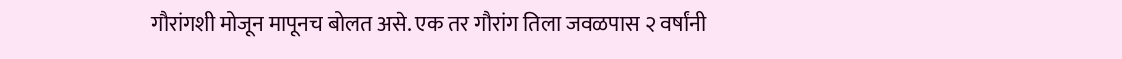गौरांगशी मोजून मापूनच बोलत असे. एक तर गौरांग तिला जवळपास २ वर्षांनी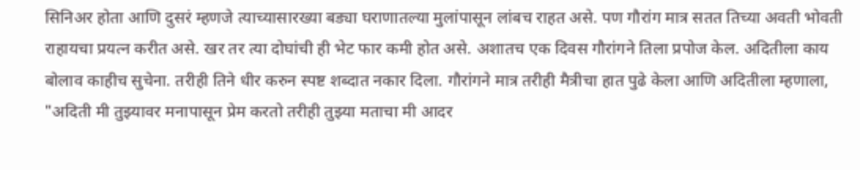सिनिअर होता आणि दुसरं म्हणजे त्याच्यासारख्या बड्या घराणातल्या मुलांपासून लांबच राहत असे. पण गौरांग मात्र सतत तिच्या अवती भोवती राहायचा प्रयत्न करीत असे. खर तर त्या दोघांची ही भेट फार कमी होत असे. अशातच एक दिवस गौरांगने तिला प्रपोज केल. अदितीला काय बोलाव काहीच सुचेना. तरीही तिने धीर करुन स्पष्ट शब्दात नकार दिला. गौरांगने मात्र तरीही मैत्रीचा हात पुढे केला आणि अदितीला म्हणाला, "अदिती मी तुझ्यावर मनापासून प्रेम करतो तरीही तुझ्या मताचा मी आदर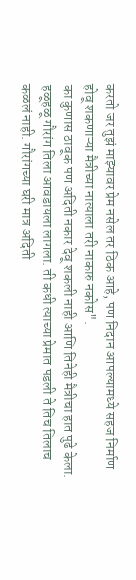करतो जर तुझं माझ्यावर प्रेम नसेल तर ठिक आहे, पण निदान आपल्यामध्ये सहज निर्माण होवू शकणाऱ्या मैत्रीच्या नात्याला तरी नाकारु नकोस".
का कुणास ठावूक पण अदिती नकार देवू शकली नाही आणि तिनेही मैत्रीचा हात पुढे केला.
हळूहळू गौरांग तिला आवडायला लागला. ती कधी त्याच्या प्रेमात पडली ते तिच तिलाच कळलं नाही. गौरांगच्या घरी मात्र अदिती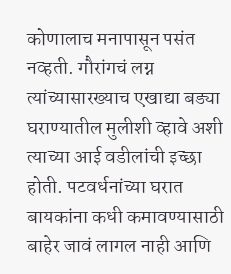कोणालाच मनापासून पसंत नव्हती. गौरांगचं लग्न त्यांच्यासारख्याच एखाद्या बड्या घराण्यातील मुलीशी व्हावे अशी त्याच्या आई वडीलांची इच्छा होती. पटवर्धनांच्या घरात बायकांना कधी कमावण्यासाठी बाहेर जावं लागल नाही आणि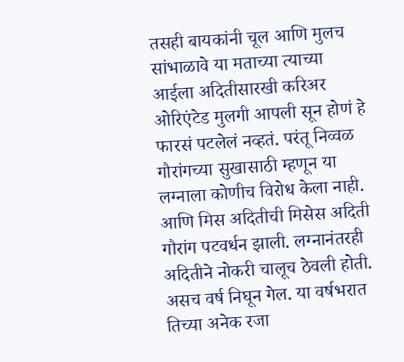तसही बायकांनी चूल आणि मुलच सांभाळावे या मताच्या त्याच्या आईला अदितीसारखी करिअर ओरिएंटेड मुलगी आपली सून होणं हे फारसं पटलेलं नव्हतं. परंतू निव्वळ गौरांगच्या सुखासाठी म्हणून या लग्नाला कोणीच विरोध केला नाही. आणि मिस अदितीची मिसेस अदिती गौरांग पटवर्धन झाली. लग्नानंतरही अदितीने नोकरी चालूच ठेवली होती.
असच वर्ष निघून गेल. या वर्षभरात तिच्या अनेक रजा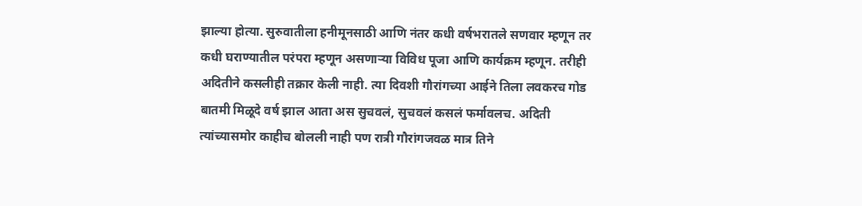झाल्या होत्या. सुरुवातीला हनीमूनसाठी आणि नंतर कधी वर्षभरातले सणवार म्हणून तर कधी घराण्यातील परंपरा म्हणून असणाऱ्या विविध पूजा आणि कार्यक्रम म्हणून. तरीही अदितीने कसलीही तक्रार केली नाही. त्या दिवशी गौरांगच्या आईने तिला लवकरच गोड बातमी मिळूदे वर्ष झाल आता अस सुचवलं, सुचवलं कसलं फर्मावलच. अदिती त्यांच्यासमोर काहीच बोलली नाही पण रात्री गौरांगजवळ मात्र तिने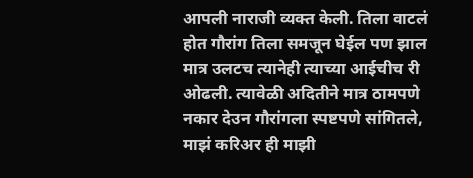आपली नाराजी व्यक्त केली. तिला वाटलं होत गौरांग तिला समजून घेईल पण झाल मात्र उलटच त्यानेही त्याच्या आईचीच री ओढली. त्यावेळी अदितीने मात्र ठामपणे नकार देउन गौरांगला स्पष्टपणे सांगितले, माझं करिअर ही माझी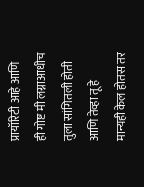प्रायॉरिटी आहे आणि ही गोष्ट मी लग्नाआधीच तुला सांगितली होती आणि तेव्हा तू हे मान्यही केल होतस तर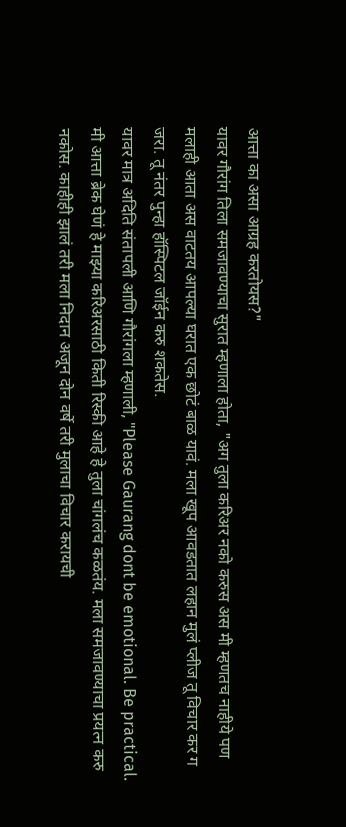आत्ता का असा आग्रह करतोयस?"
यावर गौरांग तिला समजावण्याचा सुरात म्हणाला होता, "अग तुला करिअर नको करुस अस मी म्हणतच नाहीये पण मलाही आता अस वाटतय आपल्या घरात एक छोटं बाळ यावं. मला खूप आवडतात लहान मुलं प्लीज तू विचार कर ग जरा. तू नंतर पुन्हा हॉस्पिटल जॉईन करु शकतेस.
यावर मात्र अदिति संतापली आणि गौरांगला म्हणाली, "Please Gaurang dont be emotional. Be practical. मी आत्ता ब्रेक घेणं हे माझ्या करिअरसाठी किती रिस्की आहे हे तुला चांगलंच कळतंय. मला समजावण्याचा प्रयत्न करु नकोस. काहीही झालं तरी मला निदान अजून दोन वर्षे तरी मुलाचा विचार करायची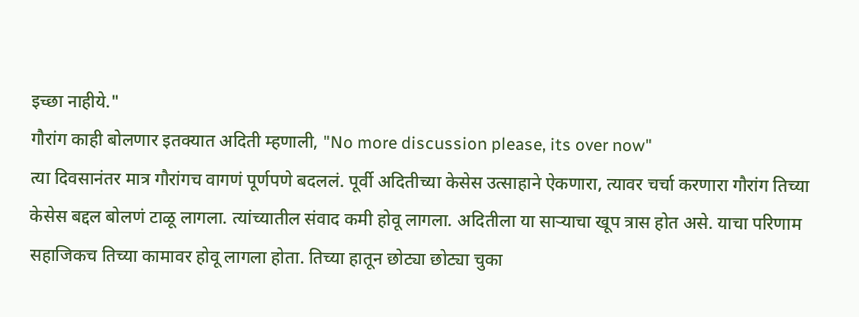इच्छा नाहीये."
गौरांग काही बोलणार इतक्यात अदिती म्हणाली, "No more discussion please, its over now"
त्या दिवसानंतर मात्र गौरांगच वागणं पूर्णपणे बदललं. पूर्वी अदितीच्या केसेस उत्साहाने ऐकणारा, त्यावर चर्चा करणारा गौरांग तिच्या केसेस बद्दल बोलणं टाळू लागला. त्यांच्यातील संवाद कमी होवू लागला. अदितीला या साऱ्याचा खूप त्रास होत असे. याचा परिणाम सहाजिकच तिच्या कामावर होवू लागला होता. तिच्या हातून छोट्या छोट्या चुका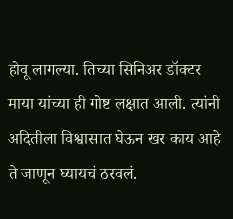होवू लागल्या. तिच्या सिनिअर डॉक्टर माया यांच्या ही गोष्ट लक्षात आली. त्यांनी अदितीला विश्वासात घेऊन खर काय आहे ते जाणून घ्यायचं ठरवलं.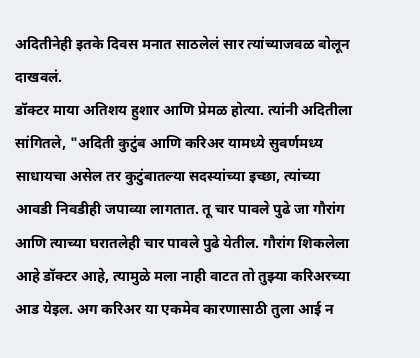अदितीनेही इतके दिवस मनात साठलेलं सार त्यांच्याजवळ बोलून दाखवलं.
डॉक्टर माया अतिशय हुशार आणि प्रेमळ होत्या. त्यांनी अदितीला सांगितले, "अदिती कुटुंब आणि करिअर यामध्ये सुवर्णमध्य साधायचा असेल तर कुटुंबातल्या सदस्यांच्या इच्छा, त्यांच्या आवडी निवडीही जपाव्या लागतात. तू चार पावले पुढे जा गौरांग आणि त्याच्या घरातलेही चार पावले पुढे येतील. गौरांग शिकलेला आहे डॉक्टर आहे, त्यामुळे मला नाही वाटत तो तुझ्या करिअरच्या आड येइल. अग करिअर या एकमेव कारणासाठी तुला आई न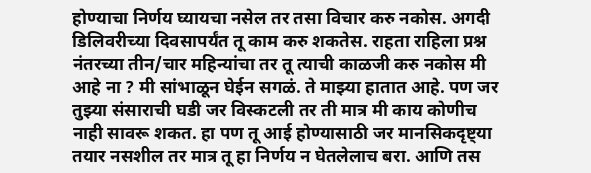होण्याचा निर्णय घ्यायचा नसेल तर तसा विचार करु नकोस. अगदी डिलिवरीच्या दिवसापर्यंत तू काम करु शकतेस. राहता राहिला प्रश्न नंतरच्या तीन/चार महिन्यांचा तर तू त्याची काळजी करु नकोस मी आहे ना ? मी सांभाळून घेईन सगळं. ते माझ्या हातात आहे. पण जर तुझ्या संसाराची घडी जर विस्कटली तर ती मात्र मी काय कोणीच नाही सावरू शकत. हा पण तू आई होण्यासाठी जर मानसिकदृष्ट्या तयार नसशील तर मात्र तू हा निर्णय न घेतलेलाच बरा. आणि तस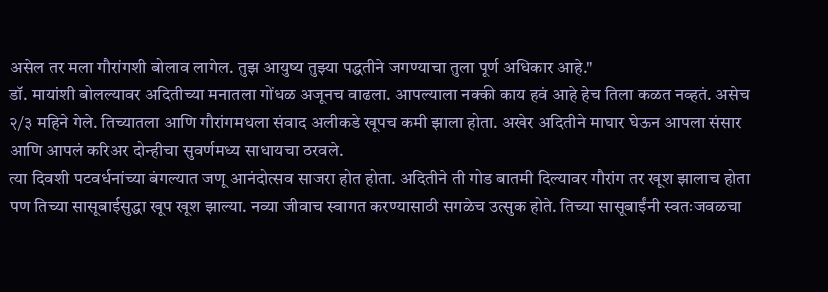असेल तर मला गौरांगशी बोलाव लागेल. तुझ आयुष्य तुझ्या पद्धतीने जगण्याचा तुला पूर्ण अधिकार आहे."
डॉ. मायांशी बोलल्यावर अदितीच्या मनातला गोंधळ अजूनच वाढला. आपल्याला नक्की काय हवं आहे हेच तिला कळत नव्हतं. असेच २/३ महिने गेले. तिच्यातला आणि गौरांगमधला संवाद अलीकडे खूपच कमी झाला होता. अखेर अदितीने माघार घेऊन आपला संसार आणि आपलं करिअर दोन्हीचा सुवर्णमध्य साधायचा ठरवले.
त्या दिवशी पटवर्धनांच्या बंगल्यात जणू आनंदोत्सव साजरा होत होता. अदितीने ती गोड बातमी दिल्यावर गौरांग तर खूश झालाच होता पण तिच्या सासूबाईसुद्धा खूप खूश झाल्या. नव्या जीवाच स्वागत करण्यासाठी सगळेच उत्सुक होते. तिच्या सासूबाईंनी स्वतःजवळचा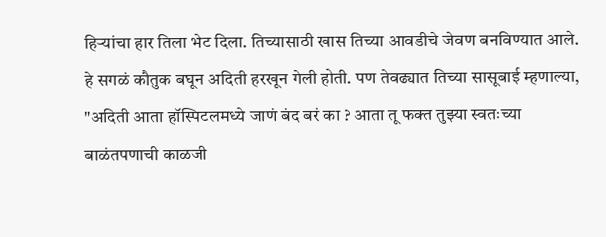हिऱ्यांचा हार तिला भेट दिला. तिच्यासाठी खास तिच्या आवडीचे जेवण बनविण्यात आले. हे सगळं कौतुक बघून अदिती हरखून गेली होती. पण तेवढ्यात तिच्या सासूबाई म्हणाल्या, "अदिती आता हॉस्पिटलमध्ये जाणं बंद बरं का ? आता तू फक्त तुझ्या स्वतःच्या बाळंतपणाची काळजी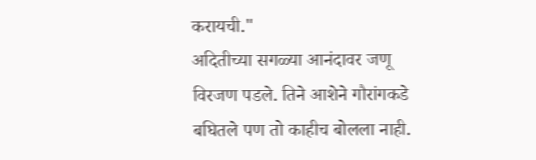करायची."
अदितीच्या सगळ्या आनंदावर जणू विरजण पडले. तिने आशेने गौरांगकडे बघितले पण तो काहीच बोलला नाही.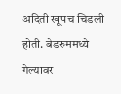अदिती खूपच चिडली होती. बेडरुममध्ये गेल्यावर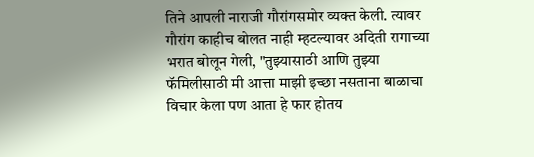तिने आपली नाराजी गौरांगसमोर व्यक्त केली. त्यावर गौरांग काहीच बोलत नाही म्हटल्यावर अदिती रागाच्या भरात बोलून गेली, "तुझ्यासाठी आणि तुझ्या फॅमिलीसाठी मी आत्ता माझी इच्छा नसताना बाळाचा विचार केला पण आता हे फार होतय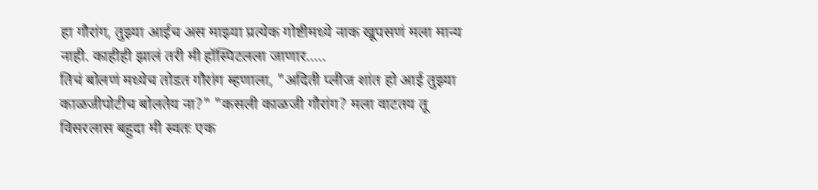हा गौरांग, तुझ्या आईच अस माझ्या प्रत्येक गोष्टीमध्ये नाक खूपसणं मला मान्य नाही. काहीही झालं तरी मी हॉस्पिटलला जाणार.....
तिचं बोलणं मध्येच तोडत गौरांग म्हणाला, "अदिती प्लीज शांत हो आई तुझ्या काळजीपोटीच बोलतेय ना?" "कसली काळजी गौरांग? मला वाटतय तू विसरलास बहुदा मी स्वतः एक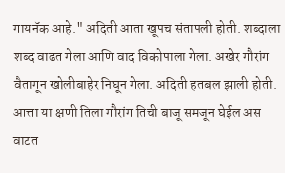गायनॅक आहे." अदिती आता खूपच संतापली होती. शब्दाला शब्द वाढत गेला आणि वाद विकोपाला गेला. अखेर गौरांग वैतागून खोलीबाहेर निघून गेला. अदिती हतबल झाली होती. आत्ता या क्षणी तिला गौरांग तिची बाजू समजून घेईल अस वाटत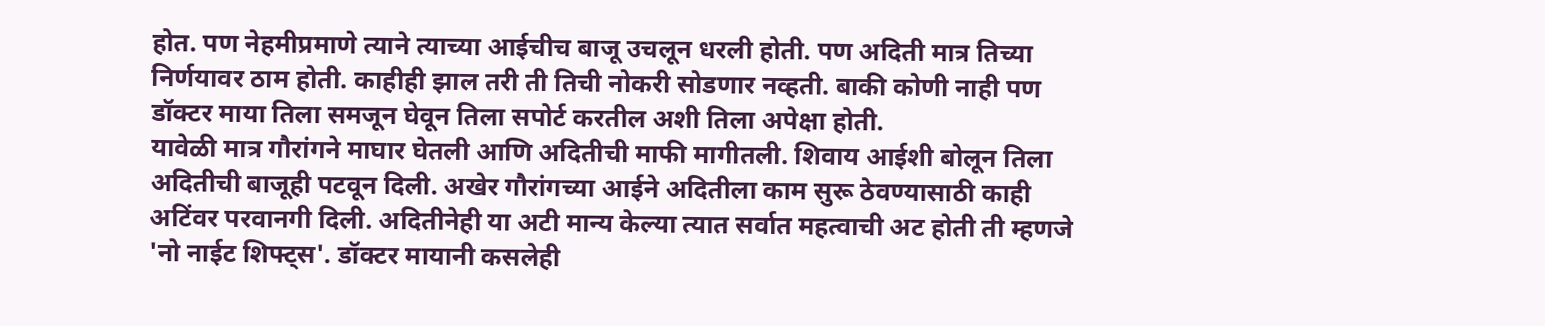होत. पण नेहमीप्रमाणे त्याने त्याच्या आईचीच बाजू उचलून धरली होती. पण अदिती मात्र तिच्या निर्णयावर ठाम होती. काहीही झाल तरी ती तिची नोकरी सोडणार नव्हती. बाकी कोणी नाही पण डॉक्टर माया तिला समजून घेवून तिला सपोर्ट करतील अशी तिला अपेक्षा होती.
यावेळी मात्र गौरांगने माघार घेतली आणि अदितीची माफी मागीतली. शिवाय आईशी बोलून तिला अदितीची बाजूही पटवून दिली. अखेर गौरांगच्या आईने अदितीला काम सुरू ठेवण्यासाठी काही अटिंवर परवानगी दिली. अदितीनेही या अटी मान्य केल्या त्यात सर्वात महत्वाची अट होती ती म्हणजे 'नो नाईट शिफ्ट्स'. डॉक्टर मायानी कसलेही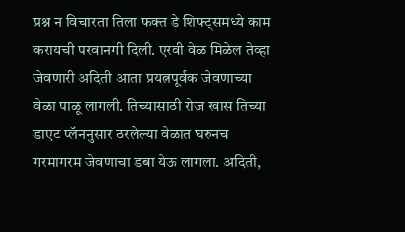प्रश्न न विचारता तिला फक्त डे शिफ्ट्समध्ये काम करायची परवानगी दिली. एरवी वेळ मिळेल तेव्हा जेवणारी अदिती आता प्रयत्नपूर्वक जेवणाच्या वेळा पाळू लागली. तिच्यासाठी रोज खास तिच्या डाएट प्लॅननुसार ठरलेल्या वेळात घरुनच गरमागरम जेवणाचा डबा येऊ लागला. अदिती,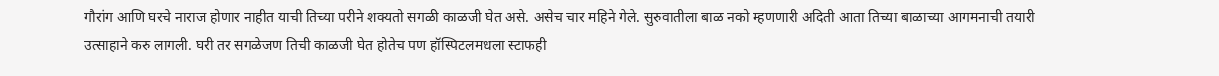गौरांग आणि घरचे नाराज होणार नाहीत याची तिच्या परीने शक्यतो सगळी काळजी घेत असे. असेच चार महिने गेले. सुरुवातीला बाळ नको म्हणणारी अदिती आता तिच्या बाळाच्या आगमनाची तयारी उत्साहाने करु लागली. घरी तर सगळेजण तिची काळजी घेत होतेच पण हॉस्पिटलमधला स्टाफही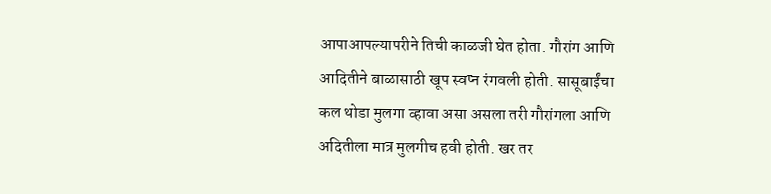आपाआपल्यापरीने तिची काळजी घेत होता. गौरांग आणि आदितीने बाळासाठी खूप स्वप्न रंगवली होती. सासूबाईंचा कल थोडा मुलगा व्हावा असा असला तरी गौरांगला आणि अदितीला मात्र मुलगीच हवी होती. खर तर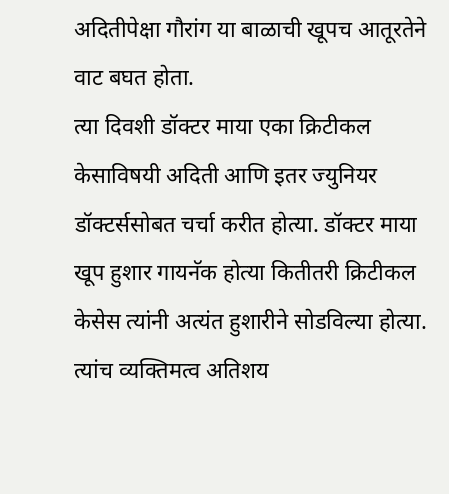अदितीपेक्षा गौरांग या बाळाची खूपच आतूरतेने वाट बघत होता.
त्या दिवशी डॉक्टर माया एका क्रिटीकल केसाविषयी अदिती आणि इतर ज्युनियर डॉक्टर्ससोबत चर्चा करीत होत्या. डॉक्टर माया खूप हुशार गायनॅक होत्या कितीतरी क्रिटीकल केसेस त्यांनी अत्यंत हुशारीने सोडविल्या होत्या. त्यांच व्यक्तिमत्व अतिशय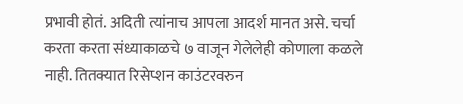प्रभावी होतं. अदिती त्यांनाच आपला आदर्श मानत असे. चर्चा करता करता संध्याकाळचे ७ वाजून गेलेलेही कोणाला कळले नाही. तितक्यात रिसेप्शन काउंटरवरुन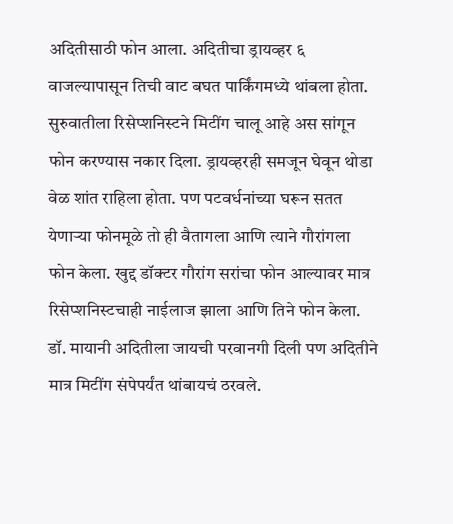अदितीसाठी फोन आला. अदितीचा ड्रायव्हर ६ वाजल्यापासून तिची वाट बघत पार्किंगमध्ये थांबला होता. सुरुवातीला रिसेप्शनिस्टने मिटींग चालू आहे अस सांगून फोन करण्यास नकार दिला. ड्रायव्हरही समजून घेवून थोडा वेळ शांत राहिला होता. पण पटवर्धनांच्या घरून सतत येणाऱ्या फोनमूळे तो ही वैतागला आणि त्याने गौरांगला फोन केला. खुद्द डॉक्टर गौरांग सरांचा फोन आल्यावर मात्र रिसेप्शनिस्टचाही नाईलाज झाला आणि तिने फोन केला. डॉ. मायानी अदितीला जायची परवानगी दिली पण अदितीने मात्र मिटींग संपेपर्यंत थांबायचं ठरवले.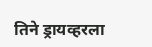तिने ड्रायव्हरला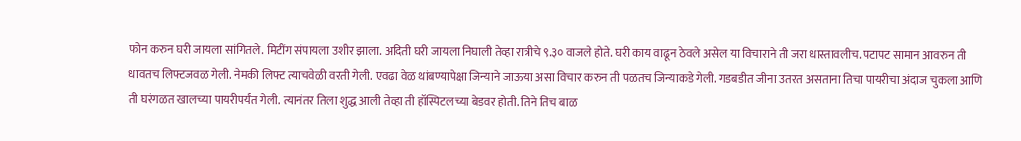फोन करुन घरी जायला सांगितले. मिटींग संपायला उशीर झाला. अदिती घरी जायला निघाली तेव्हा रात्रीचे ९.३० वाजले होते. घरी काय वाढून ठेवले असेल या विचाराने ती जरा धास्तावलीच. पटापट सामान आवरुन ती धावतच लिफ्टजवळ गेली. नेमकी लिफ्ट त्याचवेळी वरती गेली. एवढा वेळ थांबण्यापेक्षा जिन्याने जाऊया असा विचार करुन ती पळतच जिन्याकडे गेली. गडबडीत जीना उतरत असताना तिचा पायरीचा अंदाज चुकला आणि ती घरंगळत खालच्या पायरीपर्यंत गेली. त्यानंतर तिला शुद्ध आली तेव्हा ती हॉस्पिटलच्या बेडवर होती. तिने तिच बाळ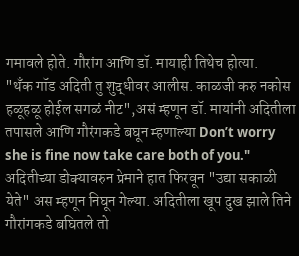गमावले होते. गौरांग आणि डॉ. मायाही तिथेच होत्या.
"थँक गॉड अदिती तु शुद्धीवर आलीस. काळजी करु नकोस हळूहळू होईल सगळं नीट",असं म्हणून डॉ. मायांनी अदितीला तपासले आणि गौरंगकडे बघून म्हणाल्या Don’t worry she is fine now take care both of you."
अदितीच्या डोक्यावरुन प्रेमाने हात फिरवून "उद्या सकाळी येते" अस म्हणून निघून गेल्या. अदितीला खूप दुख झाले तिने गौरांगकडे बघितले तो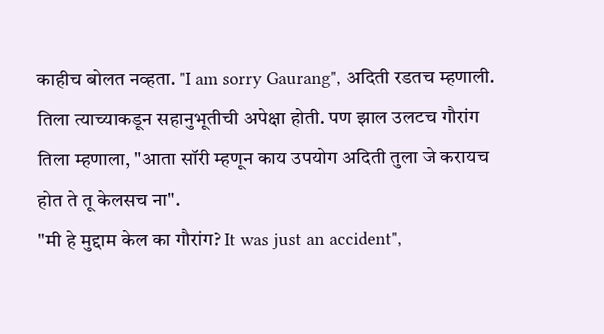काहीच बोलत नव्हता. "I am sorry Gaurang", अदिती रडतच म्हणाली. तिला त्याच्याकडून सहानुभूतीची अपेक्षा होती. पण झाल उलटच गौरांग तिला म्हणाला, "आता सॉरी म्हणून काय उपयोग अदिती तुला जे करायच होत ते तू केलसच ना".
"मी हे मुद्दाम केल का गौरांग? It was just an accident",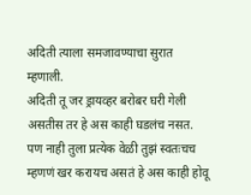अदिती त्याला समजावण्याचा सुरात म्हणाली.
अदिती तू जर ड्रायव्हर बरोबर घरी गेली असतीस तर हे अस काही घडलंच नसत. पण नाही तुला प्रत्येक वेळी तुझं स्वतःचच म्हणणं खर करायच असतं हे अस काही होवू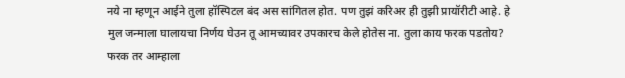नये ना म्हणून आईने तुला हॉस्पिटल बंद अस सांगितल होत. पण तुझं करिअर ही तुझी प्रायॉरीटी आहे. हे मुल जन्माला घालायचा निर्णय घेउन तू आमच्यावर उपकारच केले होतेस ना. तुला काय फरक पडतोय? फरक तर आम्हाला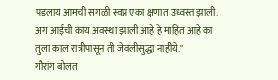पडलाय आमची सगळी स्वप्न एका क्षणात उध्वस्त झाली. अग आईची काय अवस्था झाली आहे हे माहित आहे का तुला काल रात्रीपासून ती जेवलीसुद्धा नाहीये."
गौरांग बोलत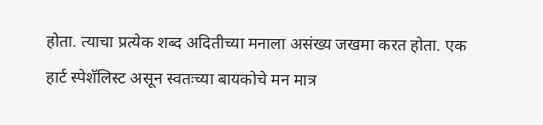होता. त्याचा प्रत्येक शब्द अदितीच्या मनाला असंख्य जखमा करत होता. एक हार्ट स्पेशॅलिस्ट असून स्वतःच्या बायकोचे मन मात्र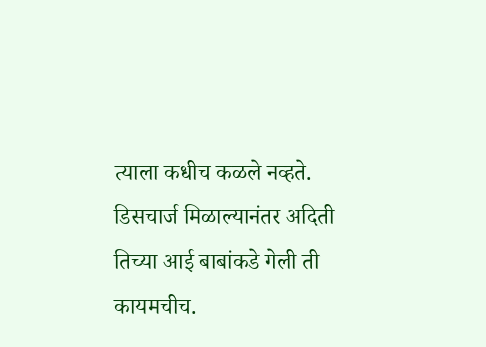त्याला कधीच कळले नव्हते.
डिसचार्ज मिळाल्यानंतर अदिती तिच्या आई बाबांकडे गेली ती कायमचीच.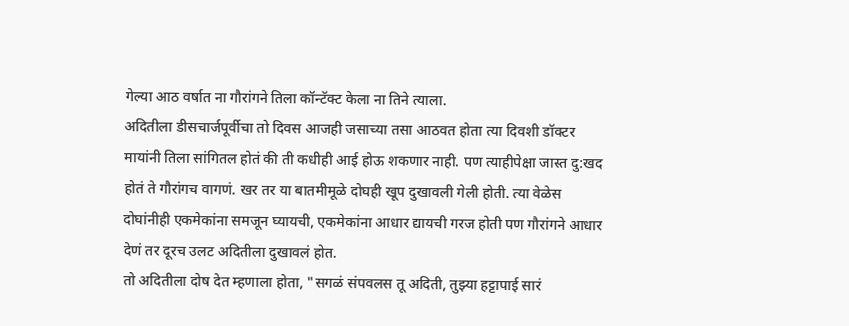गेल्या आठ वर्षात ना गौरांगने तिला कॉन्टॅक्ट केला ना तिने त्याला.
अदितीला डीसचार्जपूर्वीचा तो दिवस आजही जसाच्या तसा आठवत होता त्या दिवशी डॉक्टर मायांनी तिला सांगितल होतं की ती कधीही आई होऊ शकणार नाही. पण त्याहीपेक्षा जास्त दु:खद होतं ते गौरांगच वागणं. खर तर या बातमीमूळे दोघही खूप दुखावली गेली होती. त्या वेळेस दोघांनीही एकमेकांना समजून घ्यायची, एकमेकांना आधार द्यायची गरज होती पण गौरांगने आधार देणं तर दूरच उलट अदितीला दुखावलं होत.
तो अदितीला दोष देत म्हणाला होता, "सगळं संपवलस तू अदिती, तुझ्या हट्टापाई सारं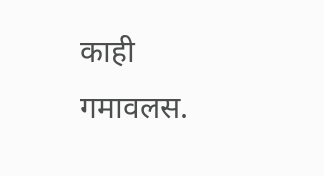काही गमावलस.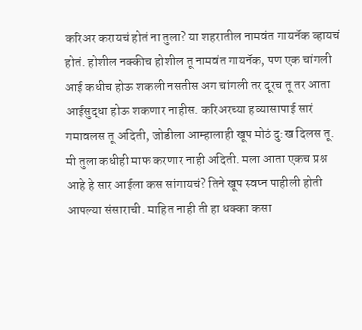करिअर करायचं होतं ना तुला? या शहरातील नामवंत गायनॅक व्हायचं होतं. होशील नक्कीच होशील तू नामवंत गायनॅक, पण एक चांगली आई कधीच होऊ शकली नसतीस अग चांगली तर दूरच तू तर आता आईसुद्धा होऊ शकणार नाहीस. करिअरच्या हव्यासापाई सारं गमावलस तू अदिती, जोडीला आम्हालाही खूप मोठं दु:ख दिलस तू. मी तुला कधीही माफ करणार नाही अदिती. मला आता एकच प्रश्न आहे हे सार आईला कस सांगायचं? तिने खूप स्वप्न पाहीली होती आपल्या संसाराची. माहित नाही ती हा धक्का कसा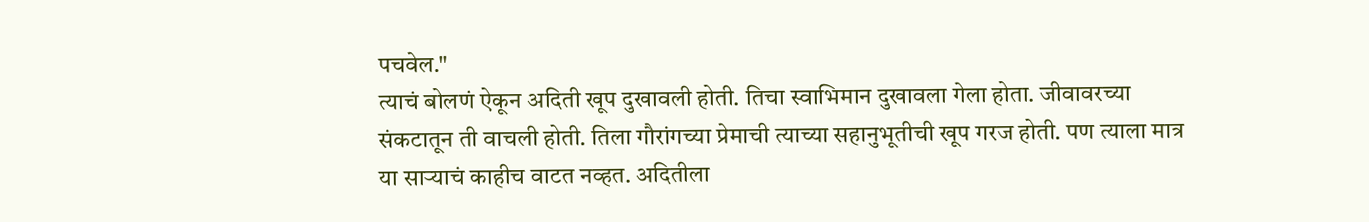पचवेल."
त्याचं बोलणं ऐकून अदिती खूप दुखावली होती. तिचा स्वाभिमान दुखावला गेला होता. जीवावरच्या संकटातून ती वाचली होती. तिला गौरांगच्या प्रेमाची त्याच्या सहानुभूतीची खूप गरज होती. पण त्याला मात्र या साऱ्याचं काहीच वाटत नव्हत. अदितीला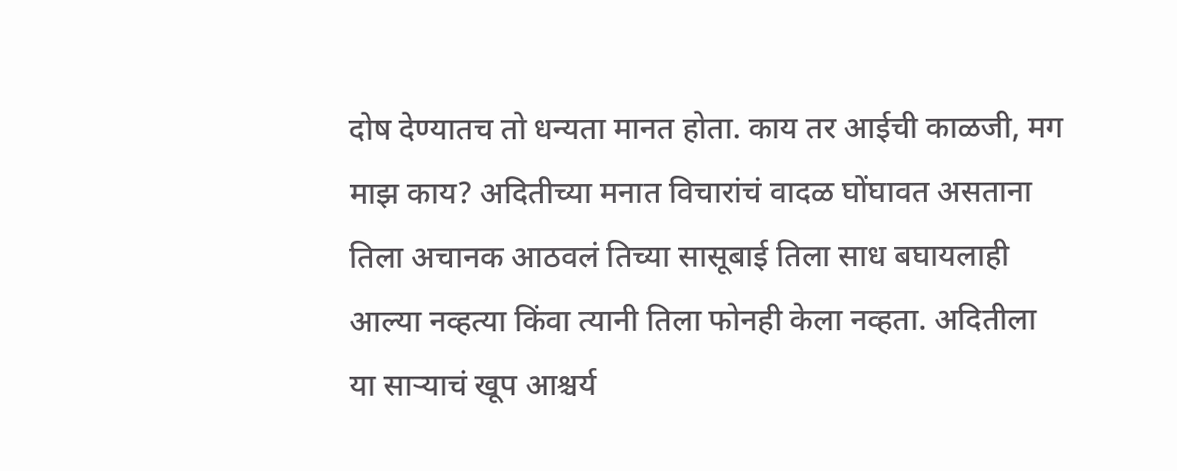दोष देण्यातच तो धन्यता मानत होता. काय तर आईची काळजी, मग माझ काय? अदितीच्या मनात विचारांचं वादळ घोंघावत असताना तिला अचानक आठवलं तिच्या सासूबाई तिला साध बघायलाही आल्या नव्हत्या किंवा त्यानी तिला फोनही केला नव्हता. अदितीला या साऱ्याचं खूप आश्चर्य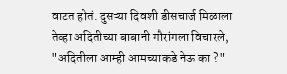वाटत होतं. दुसऱ्या दिवशी डीसचार्ज मिळाला तेव्हा अदितीच्या बाबानी गौरांगला विचारले, "अदितीला आम्ही आमच्याकडे नेऊ का ?"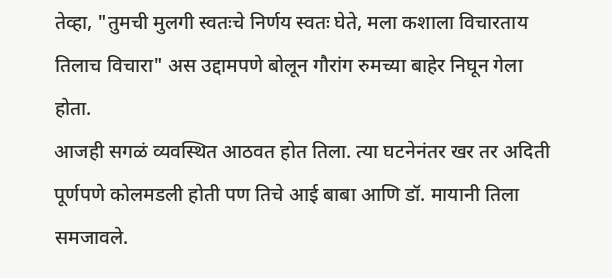तेव्हा, "तुमची मुलगी स्वतःचे निर्णय स्वतः घेते, मला कशाला विचारताय तिलाच विचारा" अस उद्दामपणे बोलून गौरांग रुमच्या बाहेर निघून गेला होता.
आजही सगळं व्यवस्थित आठवत होत तिला. त्या घटनेनंतर खर तर अदिती पूर्णपणे कोलमडली होती पण तिचे आई बाबा आणि डॉ. मायानी तिला समजावले.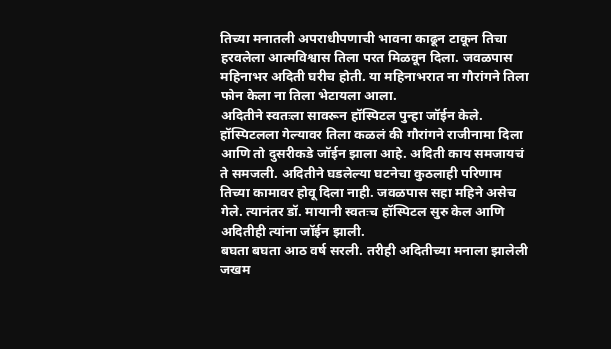तिच्या मनातली अपराधीपणाची भावना काढून टाकून तिचा हरवलेला आत्मविश्वास तिला परत मिळवून दिला. जवळपास महिनाभर अदिती घरीच होती. या महिनाभरात ना गौरांगने तिला फोन केला ना तिला भेटायला आला.
अदितीने स्वतःला सावरून हॉस्पिटल पुन्हा जॉईन केले. हॉस्पिटलला गेल्यावर तिला कळलं की गौरांगने राजीनामा दिला आणि तो दुसरीकडे जॉईन झाला आहे. अदिती काय समजायचं ते समजली. अदितीने घडलेल्या घटनेचा कुठलाही परिणाम तिच्या कामावर होवू दिला नाही. जवळपास सहा महिने असेच गेले. त्यानंतर डॉ. मायानी स्वतःच हॉस्पिटल सुरु केल आणि अदितीही त्यांना जॉईन झाली.
बघता बघता आठ वर्ष सरली. तरीही अदितीच्या मनाला झालेली जखम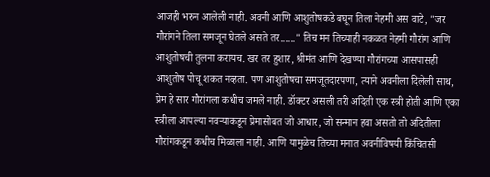आजही भरुन आलेली नाही. अवनी आणि आशुतोषकडे बघून तिला नेहमी अस वाटे, "जर गौरांगने तिला समजून घेतले असते तर......" तिच मन तिच्याही नकळत नेहमी गौरांग आणि आशुतोषची तुलना करायच. खर तर हुशार, श्रीमंत आणि देखण्या गौरांगच्या आसपासही आशुतोष पोचू शकत नव्हता. पण आशुतोषचा समजूतदारपणा, त्याने अवनीला दिलेली साथ, प्रेम हे सार गौरांगला कधीच जमले नाही. डॉक्टर असली तरी अदिती एक स्त्री होती आणि एका स्त्रीला आपल्या नवऱ्याकडून प्रेमासोबत जो आधार, जो सन्मान हवा असतो तो अदितीला गौरांगकडून कधीच मिळाला नाही. आणि यामुळेच तिच्या मनात अवनीविषयी किंचितसी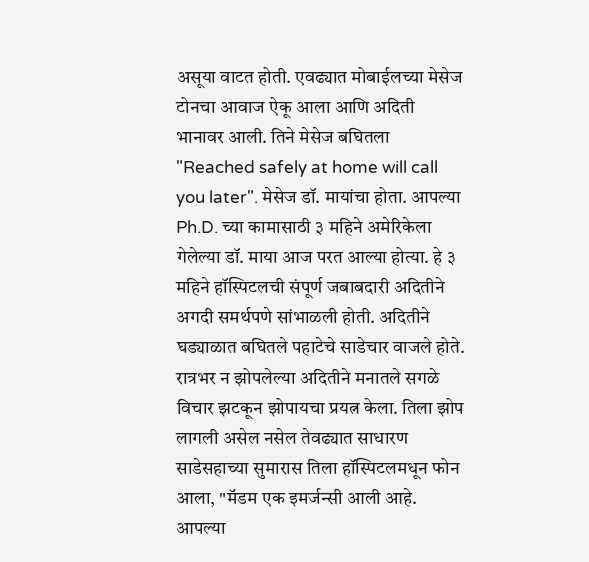असूया वाटत होती. एवढ्यात मोबाईलच्या मेसेज टोनचा आवाज ऐकू आला आणि अदिती भानावर आली. तिने मेसेज बघितला "Reached safely at home will call you later". मेसेज डॉ. मायांचा होता. आपल्या Ph.D. च्या कामासाठी ३ महिने अमेरिकेला गेलेल्या डॉ. माया आज परत आल्या होत्या. हे ३ महिने हॉस्पिटलची संपूर्ण जबाबदारी अदितीने अगदी समर्थपणे सांभाळली होती. अदितीने घड्याळात बघितले पहाटेचे साडेचार वाजले होते. रात्रभर न झोपलेल्या अदितीने मनातले सगळे विचार झटकून झोपायचा प्रयत्न केला. तिला झोप लागली असेल नसेल तेवढ्यात साधारण साडेसहाच्या सुमारास तिला हॉस्पिटलमधून फोन आला, "मॅडम एक इमर्जन्सी आली आहे. आपल्या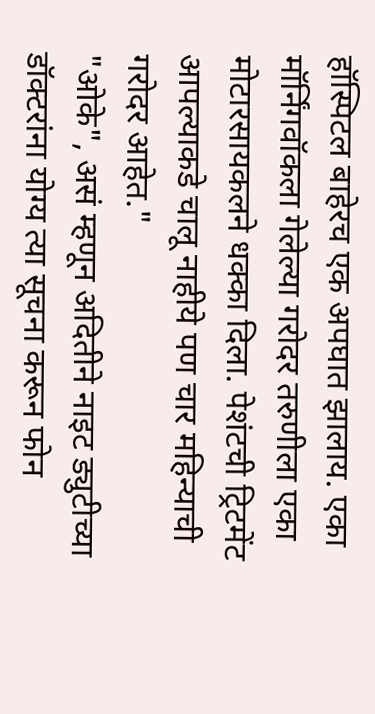हॉस्पिटल बाहेरच एक अपघात झालाय. एका मॉर्निंगवॉकला गेलेल्या गरोदर तरुणीला एका मोटारसायकलने धक्का दिला. पेशंटची ट्रिटमेंट आपल्याकडे चालू नाहीये पण चार महिन्याची गरोदर आहेत."
"ओके", असं म्हणून अदितीने नाइट ड्युटीच्या डॉक्टरांना योग्य त्या सूचना करून फोन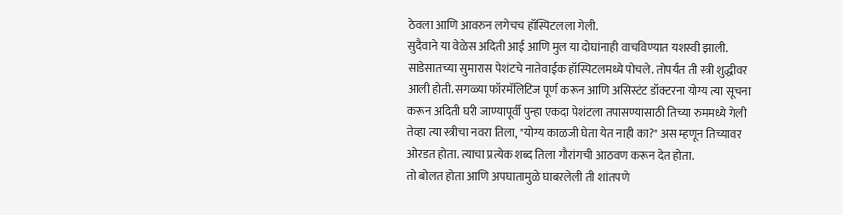ठेवला आणि आवरुन लगेचच हॉस्पिटलला गेली.
सुदैवाने या वेळेस अदिती आई आणि मुल या दोघांनाही वाचविण्यात यशस्वी झाली. साडेसातच्या सुमारास पेशंटचे नातेवाईक हॉस्पिटलमध्ये पोचले. तोपर्यंत ती स्त्री शुद्धीवर आली होती. सगळ्या फॉरमॅलिटिज पूर्ण करून आणि असिस्टंट डॉक्टरना योग्य त्या सूचना करून अदिती घरी जाण्यापूर्वी पुन्हा एकदा पेशंटला तपासण्यासाठी तिच्या रुममध्ये गेली तेव्हा त्या स्त्रीचा नवरा तिला, "योग्य काळजी घेता येत नाही का?" अस म्हणून तिच्यावर ओरडत होता. त्याचा प्रत्येक शब्द तिला गौरांगची आठवण करून देत होता.
तो बोलत होता आणि अपघातामुळे घाबरलेली ती शांतपणे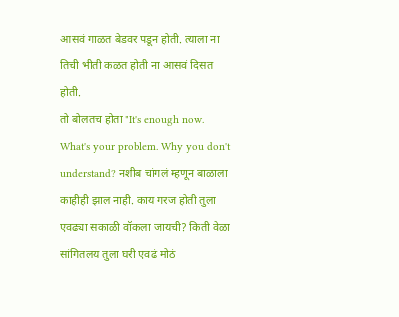आसवं गाळत बेडवर पडून होती. त्याला ना तिची भीती कळत होती ना आसवं दिसत होती.
तो बोलतच होता "It's enough now. What's your problem. Why you don't understand? नशीब चांगलं म्हणून बाळाला काहीही झाल नाही. काय गरज होती तुला एवढ्या सकाळी वॉकला जायची? किती वेळा सांगितलय तुला घरी एवढं मोठं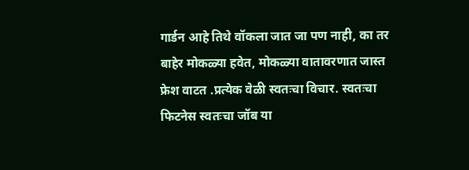गार्डन आहे तिथे वॉकला जात जा पण नाही, का तर बाहेर मोकळ्या हवेत, मोकळ्या वातावरणात जास्त फ्रेश वाटत .प्रत्येक वेळी स्वतःचा विचार. स्वतःचा फिटनेस स्वतःचा जॉब या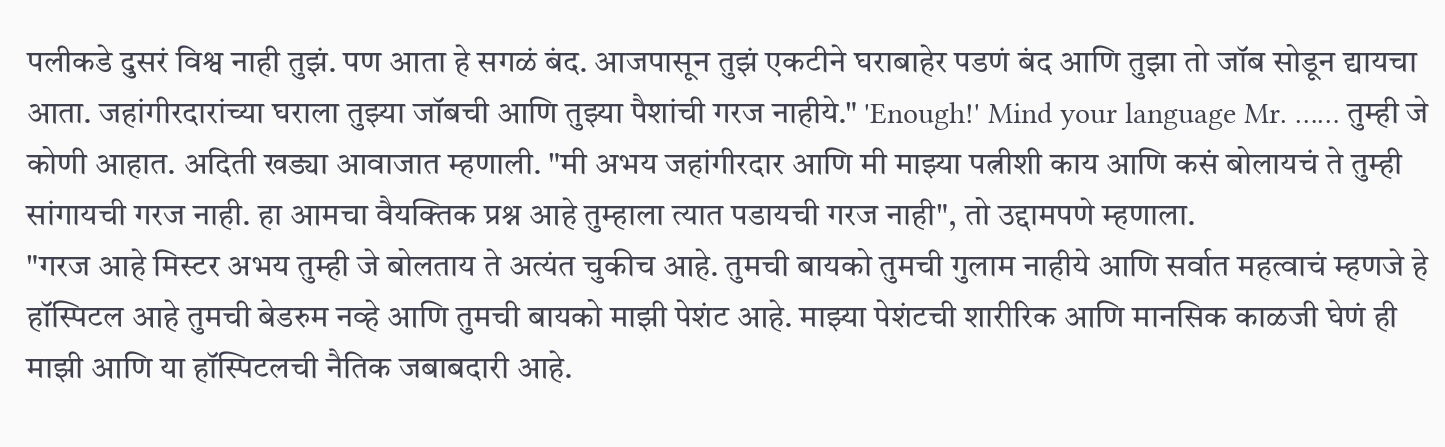पलीकडे दुसरं विश्व नाही तुझं. पण आता हे सगळं बंद. आजपासून तुझं एकटीने घराबाहेर पडणं बंद आणि तुझा तो जॉब सोडून द्यायचा आता. जहांगीरदारांच्या घराला तुझ्या जॉबची आणि तुझ्या पैशांची गरज नाहीये." 'Enough!' Mind your language Mr. …… तुम्ही जे कोणी आहात. अदिती खड्या आवाजात म्हणाली. "मी अभय जहांगीरदार आणि मी माझ्या पत्नीशी काय आणि कसं बोलायचं ते तुम्ही सांगायची गरज नाही. हा आमचा वैयक्तिक प्रश्न आहे तुम्हाला त्यात पडायची गरज नाही", तो उद्दामपणे म्हणाला.
"गरज आहे मिस्टर अभय तुम्ही जे बोलताय ते अत्यंत चुकीच आहे. तुमची बायको तुमची गुलाम नाहीये आणि सर्वात महत्वाचं म्हणजे हे हॉस्पिटल आहे तुमची बेडरुम नव्हे आणि तुमची बायको माझी पेशंट आहे. माझ्या पेशंटची शारीरिक आणि मानसिक काळजी घेणं ही माझी आणि या हॉस्पिटलची नैतिक जबाबदारी आहे.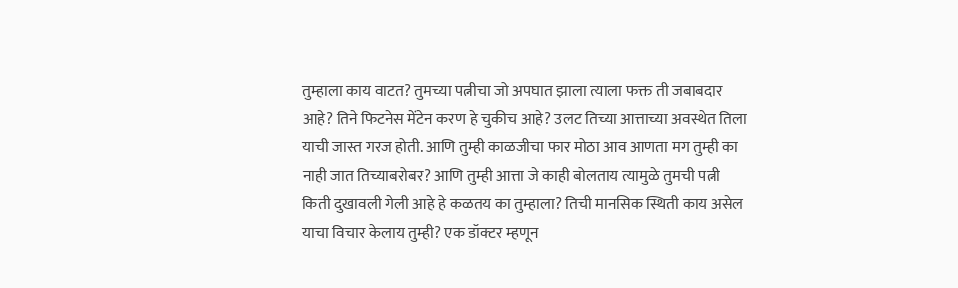तुम्हाला काय वाटत? तुमच्या पत्नीचा जो अपघात झाला त्याला फक्त ती जबाबदार आहे? तिने फिटनेस मेंटेन करण हे चुकीच आहे? उलट तिच्या आत्ताच्या अवस्थेत तिला याची जास्त गरज होती. आणि तुम्ही काळजीचा फार मोठा आव आणता मग तुम्ही का नाही जात तिच्याबरोबर? आणि तुम्ही आत्ता जे काही बोलताय त्यामुळे तुमची पत्नी किती दुखावली गेली आहे हे कळतय का तुम्हाला? तिची मानसिक स्थिती काय असेल याचा विचार केलाय तुम्ही? एक डॉक्टर म्हणून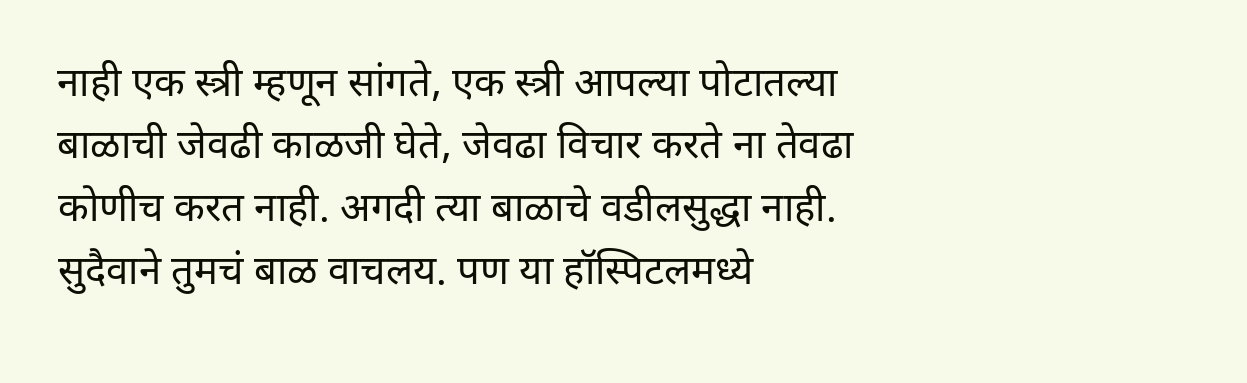नाही एक स्त्री म्हणून सांगते, एक स्त्री आपल्या पोटातल्या बाळाची जेवढी काळजी घेते, जेवढा विचार करते ना तेवढा कोणीच करत नाही. अगदी त्या बाळाचे वडीलसुद्धा नाही. सुदैवाने तुमचं बाळ वाचलय. पण या हॉस्पिटलमध्ये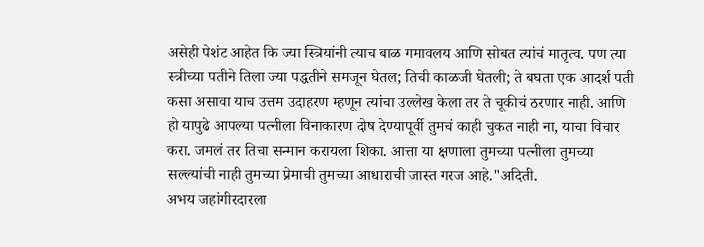असेही पेशंट आहेत कि ज्या स्त्रियांनी त्याच बाळ गमावलय आणि सोबत त्यांचं मातृत्व. पण त्या स्त्रीच्या पतीने तिला ज्या पद्धतीने समजून घेतल; तिची काळजी घेतली; ते बघता एक आदर्श पती कसा असावा याच उत्तम उदाहरण म्हणून त्यांचा उल्लेख केला तर ते चूकीचं ठरणार नाही. आणि हो यापुढे आपल्या पत्नीला विनाकारण दोष देण्यापूर्वी तुमचं काही चुकत नाही ना, याचा विचार करा. जमलं तर तिचा सन्मान करायला शिका. आत्ता या क्षणाला तुमच्या पत्नीला तुमच्या सल्ल्यांची नाही तुमच्या प्रेमाची तुमच्या आधाराची जास्त गरज आहे."अदिती.
अभय जहांगीरदारला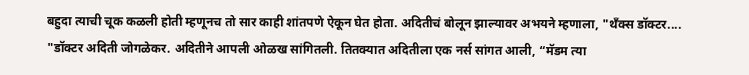बहुदा त्याची चूक कळली होती म्हणूनच तो सार काही शांतपणे ऐकून घेत होता. अदितीचं बोलून झाल्यावर अभयने म्हणाला, "थॅंक्स डॉक्टर....
"डॉक्टर अदिती जोगळेकर. अदितीने आपली ओळख सांगितली. तितक्यात अदितीला एक नर्स सांगत आली, “मॅडम त्या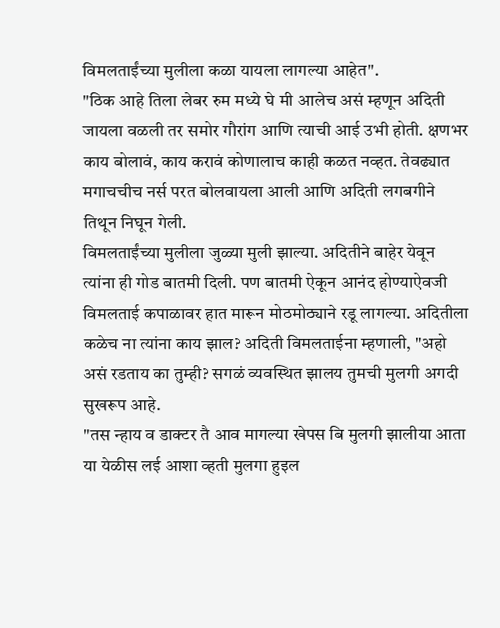विमलताईंच्या मुलीला कळा यायला लागल्या आहेत".
"ठिक आहे तिला लेबर रुम मध्ये घे मी आलेच असं म्हणून अदिती जायला वळली तर समोर गौरांग आणि त्याची आई उभी होती. क्षणभर काय बोलावं, काय करावं कोणालाच काही कळत नव्हत. तेवढ्यात मगाचचीच नर्स परत बोलवायला आली आणि अदिती लगबगीने तिथून निघून गेली.
विमलताईंच्या मुलीला जुळ्या मुली झाल्या. अदितीने बाहेर येवून त्यांना ही गोड बातमी दिली. पण बातमी ऐकून आनंद होण्याऐवजी विमलताई कपाळावर हात मारून मोठमोठ्याने रडू लागल्या. अदितीला कळेच ना त्यांना काय झाल? अदिती विमलताईना म्हणाली, "अहो असं रडताय का तुम्ही? सगळं व्यवस्थित झालय तुमची मुलगी अगदी सुखरूप आहे.
"तस न्हाय व डाक्टर तै आव मागल्या खेपस बि मुलगी झालीया आता या येळीस लई आशा व्हती मुलगा हुइल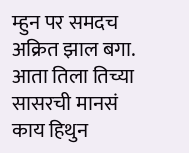म्हुन पर समदच अक्रित झाल बगा. आता तिला तिच्या सासरची मानसं काय हिथुन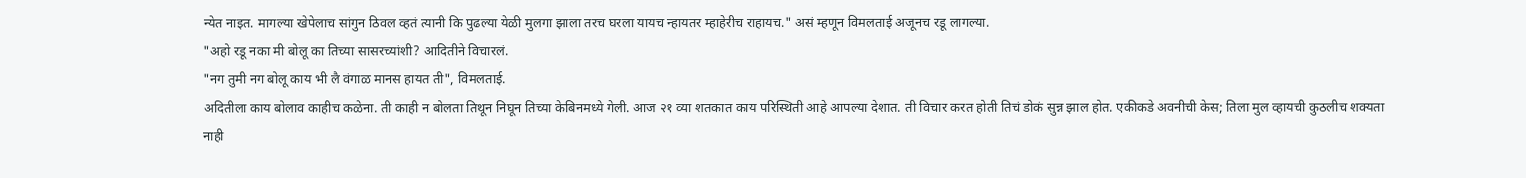न्येत नाइत. मागल्या खेपेलाच सांगुन ठिवल व्हतं त्यानी कि पुढल्या येळी मुलगा झाला तरच घरला यायच न्हायतर म्हाहेरीच राहायच." असं म्हणून विमलताई अजूनच रडू लागल्या.
"अहो रडू नका मी बोलू का तिच्या सासरच्यांशी? आदितीने विचारलं.
"नग तुमी नग बोलू काय भी लै वंगाळ मानस हायत ती", विमलताई.
अदितीला काय बोलाव काहीच कळेना. ती काही न बोलता तिथून निघून तिच्या केबिनमध्ये गेली. आज २१ व्या शतकात काय परिस्थिती आहे आपल्या देशात. ती विचार करत होती तिचं डोकं सुन्न झाल होत. एकीकडे अवनीची केस; तिला मुल व्हायची कुठलीच शक्यता नाही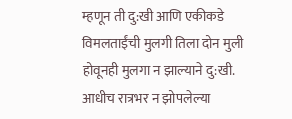म्हणून ती दु:खी आणि एकीकडे विमलताईंची मुलगी तिला दोन मुली होवूनही मुलगा न झाल्याने दु:खी. आधीच रात्रभर न झोपलेल्या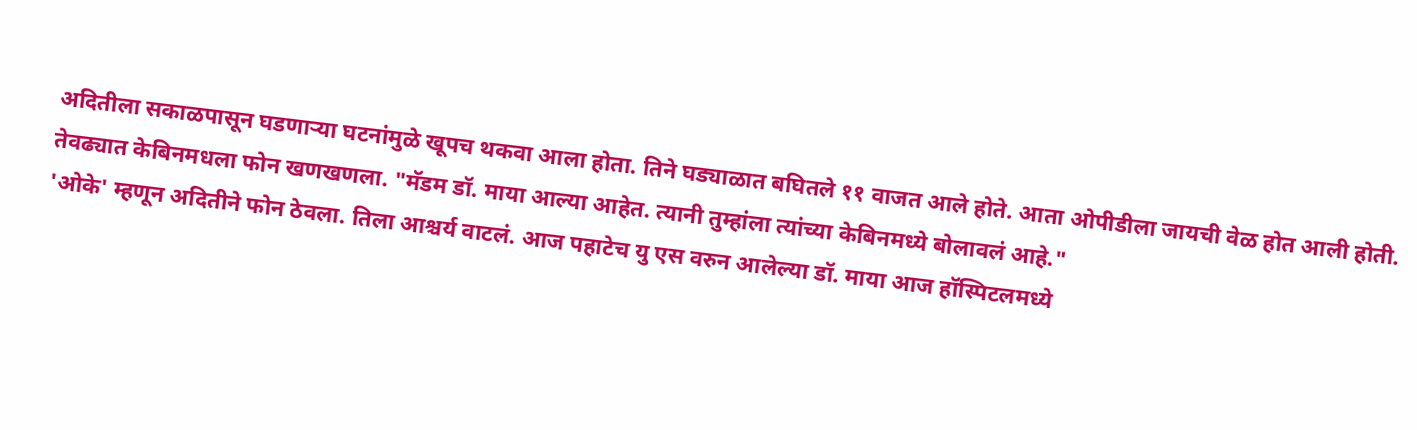अदितीला सकाळपासून घडणाऱ्या घटनांमुळे खूपच थकवा आला होता. तिने घड्याळात बघितले ११ वाजत आले होते. आता ओपीडीला जायची वेळ होत आली होती. तेवढ्यात केबिनमधला फोन खणखणला. "मॅडम डॉ. माया आल्या आहेत. त्यानी तुम्हांला त्यांच्या केबिनमध्ये बोलावलं आहे."
'ओके' म्हणून अदितीने फोन ठेवला. तिला आश्चर्य वाटलं. आज पहाटेच यु एस वरुन आलेल्या डॉ. माया आज हॉस्पिटलमध्ये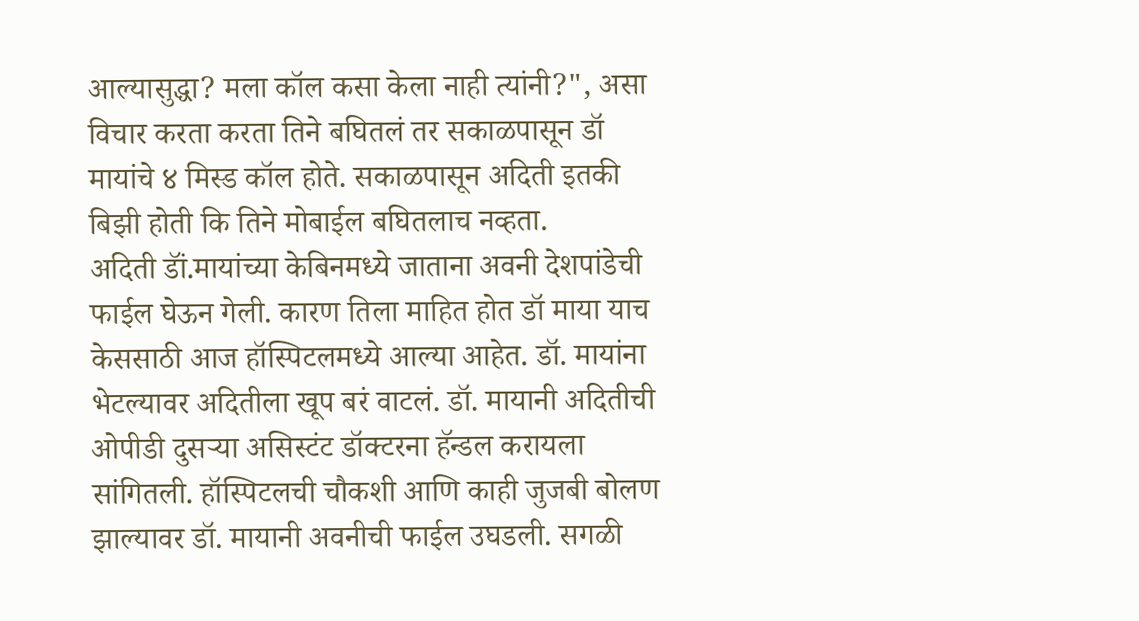आल्यासुद्धा? मला कॉल कसा केला नाही त्यांनी?", असा विचार करता करता तिने बघितलं तर सकाळपासून डॉ मायांचे ४ मिस्ड कॉल होते. सकाळपासून अदिती इतकी बिझी होती कि तिने मोबाईल बघितलाच नव्हता.
अदिती डॉं.मायांच्या केबिनमध्ये जाताना अवनी देशपांडेची फाईल घेऊन गेली. कारण तिला माहित होत डॉ माया याच केससाठी आज हॉस्पिटलमध्ये आल्या आहेत. डॉ. मायांना भेटल्यावर अदितीला खूप बरं वाटलं. डॉ. मायानी अदितीची ओपीडी दुसऱ्या असिस्टंट डॉक्टरना हॅन्डल करायला सांगितली. हॉस्पिटलची चौकशी आणि काही जुजबी बोलण झाल्यावर डॉ. मायानी अवनीची फाईल उघडली. सगळी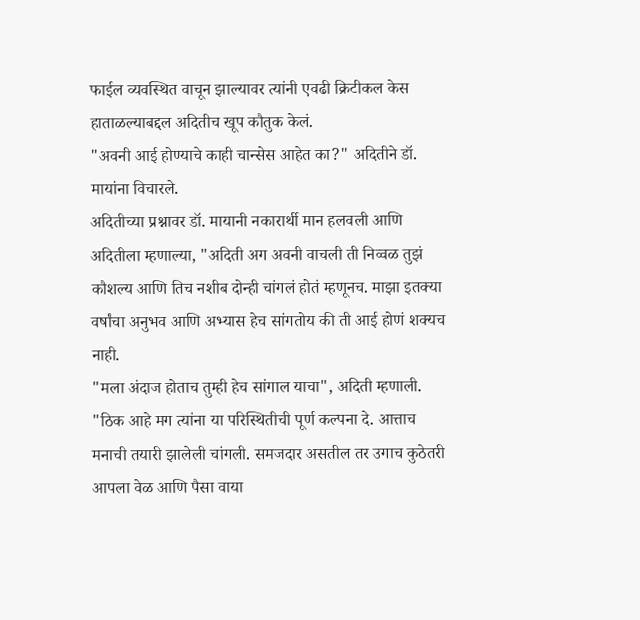फाईल व्यवस्थित वाचून झाल्यावर त्यांनी एवढी क्रिटीकल केस हाताळल्याबद्दल अदितीच खूप कौतुक केलं.
"अवनी आई होण्याचे काही चान्सेस आहेत का?" अदितीने डॉ. मायांना विचारले.
अदितीच्या प्रश्नावर डॉ. मायानी नकारार्थी मान हलवली आणि अदितीला म्हणाल्या, "अदिती अग अवनी वाचली ती निव्वळ तुझं कौशल्य आणि तिच नशीब दोन्ही चांगलं होतं म्हणूनच. माझा इतक्या वर्षांचा अनुभव आणि अभ्यास हेच सांगतोय की ती आई होणं शक्यच नाही.
"मला अंदाज होताच तुम्ही हेच सांगाल याचा", अदिती म्हणाली.
"ठिक आहे मग त्यांना या परिस्थितीची पूर्ण कल्पना दे. आत्ताच मनाची तयारी झालेली चांगली. समजदार असतील तर उगाच कुठेतरी आपला वेळ आणि पैसा वाया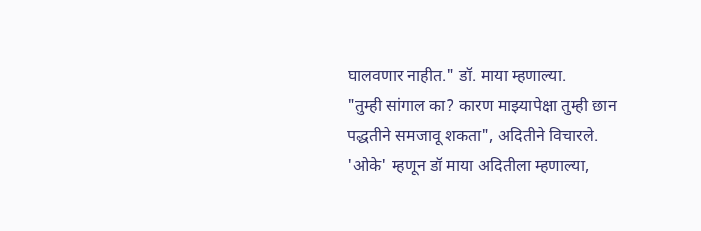घालवणार नाहीत." डॉ. माया म्हणाल्या.
"तुम्ही सांगाल का? कारण माझ्यापेक्षा तुम्ही छान पद्धतीने समजावू शकता", अदितीने विचारले.
'ओके' म्हणून डॉ माया अदितीला म्हणाल्या,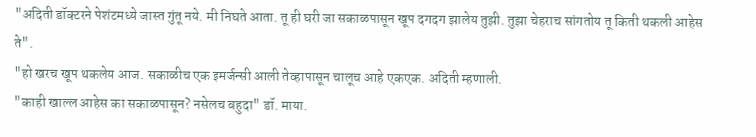"अदिती डॉक्टरने पेशंटमध्ये जास्त गुंतू नये. मी निघते आता. तू ही घरी जा सकाळपासून खूप दगदग झालेय तुझी. तुझा चेहराच सांगतोय तू किती थकली आहेस ते".
"हो खरच खूप थकलेय आज. सकाळीच एक इमर्जन्सी आली तेव्हापासून चालूच आहे एकएक. अदिती म्हणाली.
"काही खाल्ल आहेस का सकाळपासून? नसेलच बहुदा" डॉ. माया.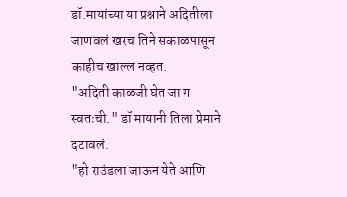डॉ.मायांच्या या प्रश्नाने अदितीला जाणवलं खरच तिने सकाळपासून काहीच खाल्ल नव्हत.
"अदिती काळजी घेत जा ग स्वतःची." डॉ मायानी तिला प्रेमाने दटावलं.
"हो राउंडला जाऊन येते आणि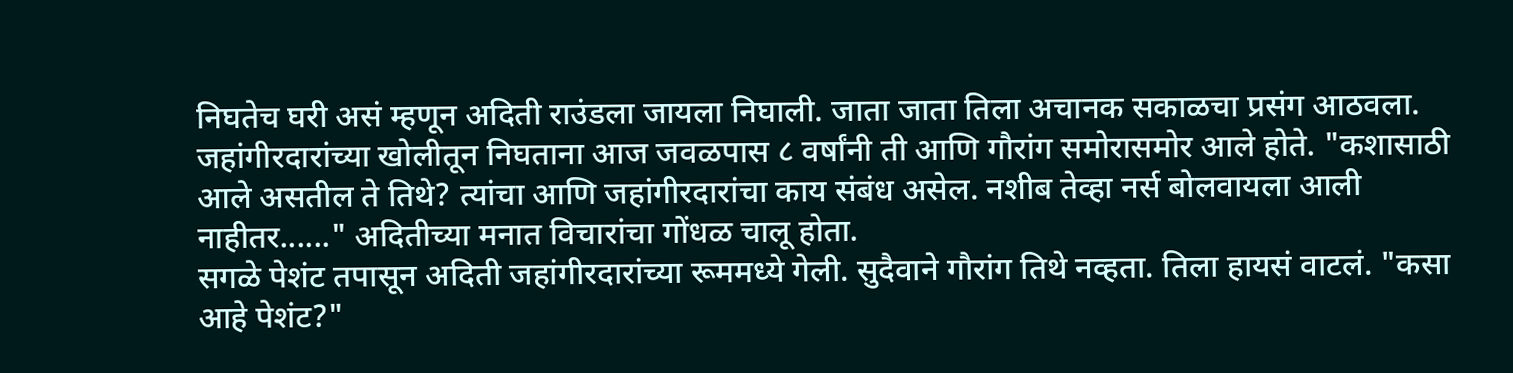निघतेच घरी असं म्हणून अदिती राउंडला जायला निघाली. जाता जाता तिला अचानक सकाळचा प्रसंग आठवला. जहांगीरदारांच्या खोलीतून निघताना आज जवळपास ८ वर्षांनी ती आणि गौरांग समोरासमोर आले होते. "कशासाठी आले असतील ते तिथे? त्यांचा आणि जहांगीरदारांचा काय संबंध असेल. नशीब तेव्हा नर्स बोलवायला आली नाहीतर......" अदितीच्या मनात विचारांचा गोंधळ चालू होता.
सगळे पेशंट तपासून अदिती जहांगीरदारांच्या रूममध्ये गेली. सुदैवाने गौरांग तिथे नव्हता. तिला हायसं वाटलं. "कसा आहे पेशंट?"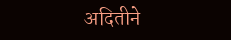अदितीने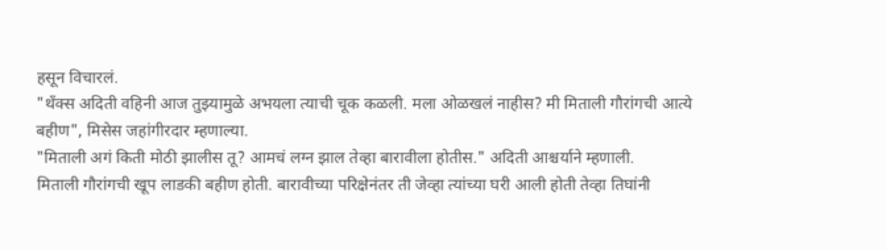हसून विचारलं.
"थॅंक्स अदिती वहिनी आज तुझ्यामुळे अभयला त्याची चूक कळली. मला ओळखलं नाहीस? मी मिताली गौरांगची आत्ये बहीण", मिसेस जहांगीरदार म्हणाल्या.
"मिताली अगं किती मोठी झालीस तू? आमचं लग्न झाल तेव्हा बारावीला होतीस." अदिती आश्चर्याने म्हणाली.
मिताली गौरांगची खूप लाडकी बहीण होती. बारावीच्या परिक्षेनंतर ती जेव्हा त्यांच्या घरी आली होती तेव्हा तिघांनी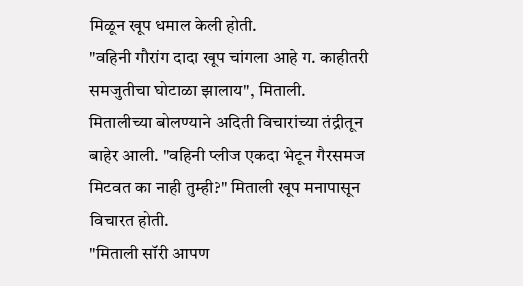मिळून खूप धमाल केली होती.
"वहिनी गौरांग दादा खूप चांगला आहे ग. काहीतरी समजुतीचा घोटाळा झालाय", मिताली.
मितालीच्या बोलण्याने अदिती विचारांच्या तंद्रीतून बाहेर आली. "वहिनी प्लीज एकदा भेटून गैरसमज मिटवत का नाही तुम्ही?" मिताली खूप मनापासून विचारत होती.
"मिताली सॉरी आपण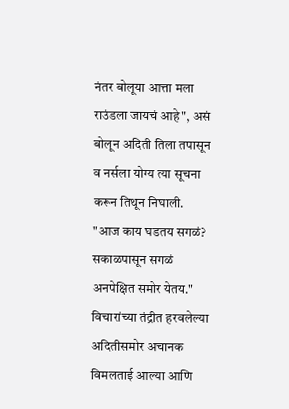नंतर बोलूया आत्ता मला राउंडला जायचं आहे", असं बोलून अदिती तिला तपासून व नर्सला योग्य त्या सूचना करून तिथून निघाली.
"आज काय घडतय सगळं? सकाळपासून सगळं अनपेक्षित समोर येतय." विचारांच्या तंद्रीत हरवलेल्या अदितीसमोर अचानक विमलताई आल्या आणि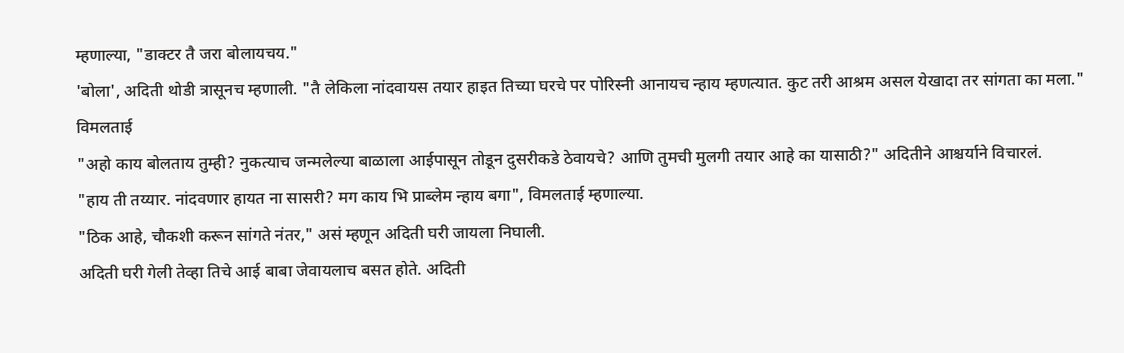म्हणाल्या, "डाक्टर तै जरा बोलायचय."
'बोला', अदिती थोडी त्रासूनच म्हणाली. "तै लेकिला नांदवायस तयार हाइत तिच्या घरचे पर पोरिस्नी आनायच न्हाय म्हणत्यात. कुट तरी आश्रम असल येखादा तर सांगता का मला." विमलताई
"अहो काय बोलताय तुम्ही? नुकत्याच जन्मलेल्या बाळाला आईपासून तोडून दुसरीकडे ठेवायचे? आणि तुमची मुलगी तयार आहे का यासाठी?" अदितीने आश्चर्याने विचारलं.
"हाय ती तय्यार. नांदवणार हायत ना सासरी? मग काय भि प्राब्लेम न्हाय बगा", विमलताई म्हणाल्या.
"ठिक आहे, चौकशी करून सांगते नंतर," असं म्हणून अदिती घरी जायला निघाली.
अदिती घरी गेली तेव्हा तिचे आई बाबा जेवायलाच बसत होते. अदिती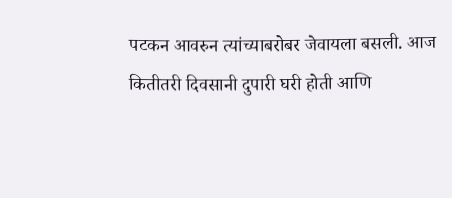पटकन आवरुन त्यांच्याबरोबर जेवायला बसली. आज कितीतरी दिवसानी दुपारी घरी होती आणि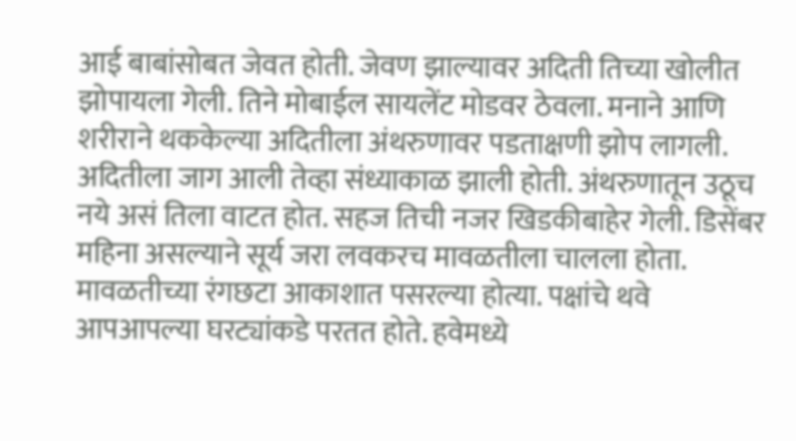आई बाबांसोबत जेवत होती. जेवण झाल्यावर अदिती तिच्या खोलीत झोपायला गेली. तिने मोबाईल सायलेंट मोडवर ठेवला. मनाने आणि शरीराने थककेल्या अदितीला अंथरुणावर पडताक्षणी झोप लागली.
अदितीला जाग आली तेव्हा संध्याकाळ झाली होती. अंथरुणातून उठूच नये असं तिला वाटत होत. सहज तिची नजर खिडकीबाहेर गेली. डिसेंबर महिना असल्याने सूर्य जरा लवकरच मावळतीला चालला होता. मावळतीच्या रंगछटा आकाशात पसरल्या होत्या. पक्षांचे थवे आपआपल्या घरट्यांकडे परतत होते. हवेमध्ये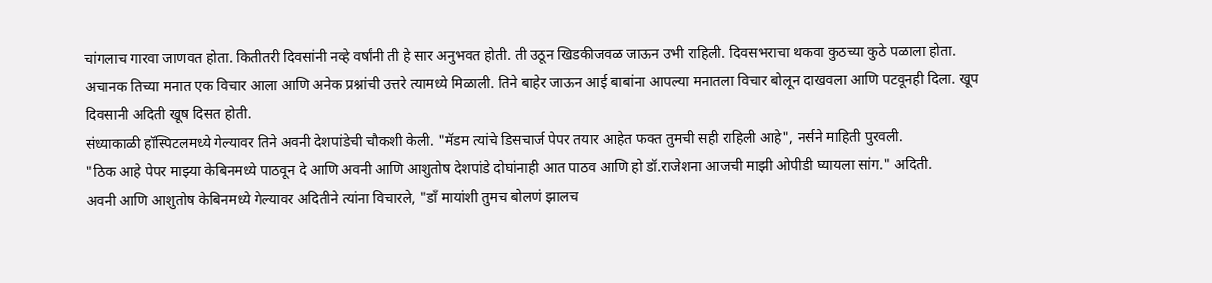चांगलाच गारवा जाणवत होता. कितीतरी दिवसांनी नव्हे वर्षांनी ती हे सार अनुभवत होती. ती उठून खिडकीजवळ जाऊन उभी राहिली. दिवसभराचा थकवा कुठच्या कुठे पळाला होता. अचानक तिच्या मनात एक विचार आला आणि अनेक प्रश्नांची उत्तरे त्यामध्ये मिळाली. तिने बाहेर जाऊन आई बाबांना आपल्या मनातला विचार बोलून दाखवला आणि पटवूनही दिला. खूप दिवसानी अदिती खूष दिसत होती.
संध्याकाळी हॉस्पिटलमध्ये गेल्यावर तिने अवनी देशपांडेची चौकशी केली. "मॅडम त्यांचे डिसचार्ज पेपर तयार आहेत फक्त तुमची सही राहिली आहे", नर्सने माहिती पुरवली.
"ठिक आहे पेपर माझ्या केबिनमध्ये पाठवून दे आणि अवनी आणि आशुतोष देशपांडे दोघांनाही आत पाठव आणि हो डॉ.राजेशना आजची माझी ओपीडी घ्यायला सांग." अदिती.
अवनी आणि आशुतोष केबिनमध्ये गेल्यावर अदितीने त्यांना विचारले, "डॉं मायांशी तुमच बोलणं झालच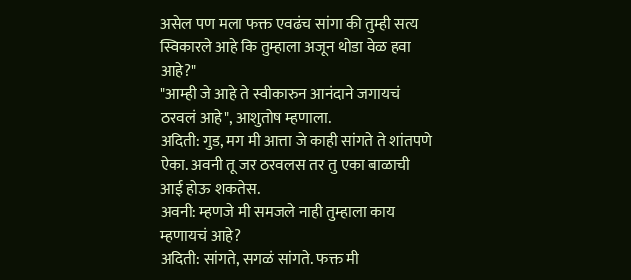असेल पण मला फक्त एवढंच सांगा की तुम्ही सत्य स्विकारले आहे कि तुम्हाला अजून थोडा वेळ हवा आहे?"
"आम्ही जे आहे ते स्वीकारुन आनंदाने जगायचं ठरवलं आहे", आशुतोष म्हणाला.
अदिती: गुड, मग मी आत्ता जे काही सांगते ते शांतपणे ऐका. अवनी तू जर ठरवलस तर तु एका बाळाची आई होऊ शकतेस.
अवनी: म्हणजे मी समजले नाही तुम्हाला काय म्हणायचं आहे?
अदिती: सांगते, सगळं सांगते. फक्त मी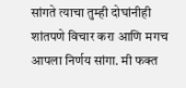सांगते त्याचा तुम्ही दोघांनीही शांतपणे विचार करा आणि मगच आपला निर्णय सांगा. मी फक्त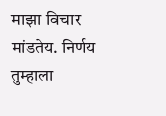माझा विचार मांडतेय. निर्णय तुम्हाला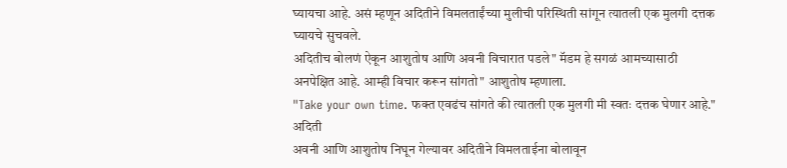घ्यायचा आहे. असं म्हणून अदितीने विमलताईंच्या मुलीची परिस्थिती सांगून त्यातली एक मुलगी दत्तक घ्यायचे सुचवले.
अदितीच बोलणं ऐकून आशुतोष आणि अवनी विचारात पडले" मॅडम हे सगळं आमच्यासाठी अनपेक्षित आहे. आम्ही विचार करून सांगतो" आशुतोष म्हणाला.
"Take your own time. फक्त एवढंच सांगते की त्यातली एक मुलगी मी स्वतः दत्तक घेणार आहे." अदिती
अवनी आणि आशुतोष निघून गेल्यावर अदितीने विमलताईना बोलावून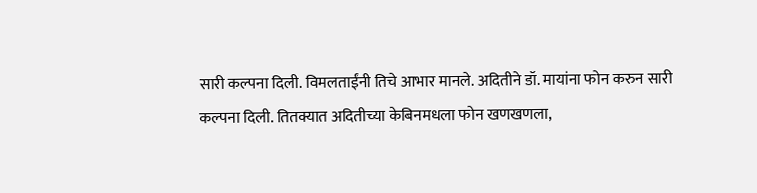सारी कल्पना दिली. विमलताईंनी तिचे आभार मानले. अदितीने डॉ. मायांना फोन करुन सारी कल्पना दिली. तितक्यात अदितीच्या केबिनमधला फोन खणखणला,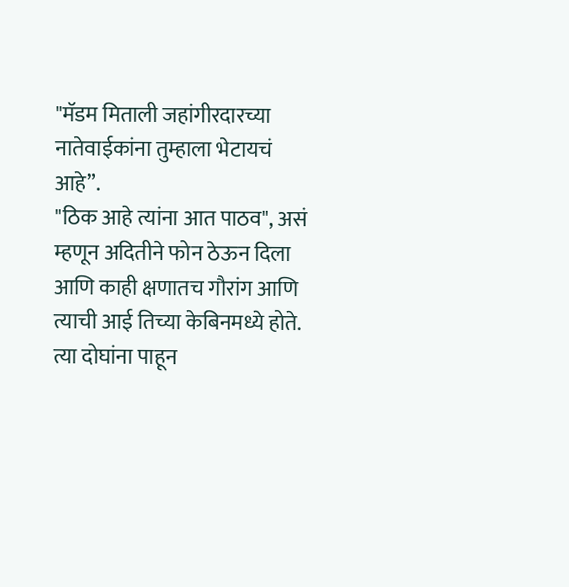"मॅडम मिताली जहांगीरदारच्या नातेवाईकांना तुम्हाला भेटायचं आहे”.
"ठिक आहे त्यांना आत पाठव", असं म्हणून अदितीने फोन ठेऊन दिला आणि काही क्षणातच गौरांग आणि त्याची आई तिच्या केबिनमध्ये होते. त्या दोघांना पाहून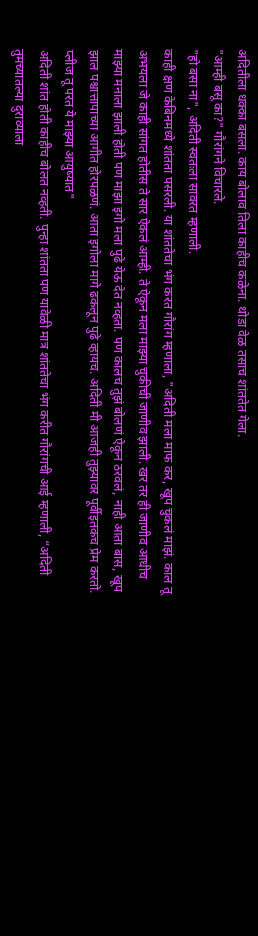अदितीला धक्का बसला. काय बोलाव तिला काहीच कळेना. थोडा वेळ तसाच शांततेत गेला.
"आम्ही बसू का?" गौरांगने विचारले.
"हो बसा ना", अदिती स्वतःला सावरत म्हणाली.
काही क्षण केबिनमध्ये शांतता पसरली. या शांततेचा भंग करत गौरांग म्हणाला, "अदिती मला माफ कर, खूप चुकलं माझं. काल तू अभयला जे काही सांगत होतीस ते सार ऐकलं आम्ही. ते ऐकून मला माझ्या चुकीची जाणीव झाली. खर तर ही जाणीव आधीच माझ्या मनाला झाली होती पण माझा इगो मला पुढे येऊ देत नव्हता. पण कालच तुझं बोलणं ऐकून ठरवलं, नाही आता बास, खूप झाल पश्चात्तापाच्या आगीत होरपळणं. आता इगोला मागे ढकलून पुढे व्हायच. अदिती मी आजही तुझ्यावर पूर्वीइतकच प्रेम करतो. प्लीज तू परत ये माझ्या आयुष्यात"
अदिती शांत होती काहीच बोलत नव्हती. पुन्हा शांतता पण यावेळी मात्र शांततेचा भंग करीत गौरांगची आई म्हणाली, “अदिती तुमच्यातल्या दुराव्याला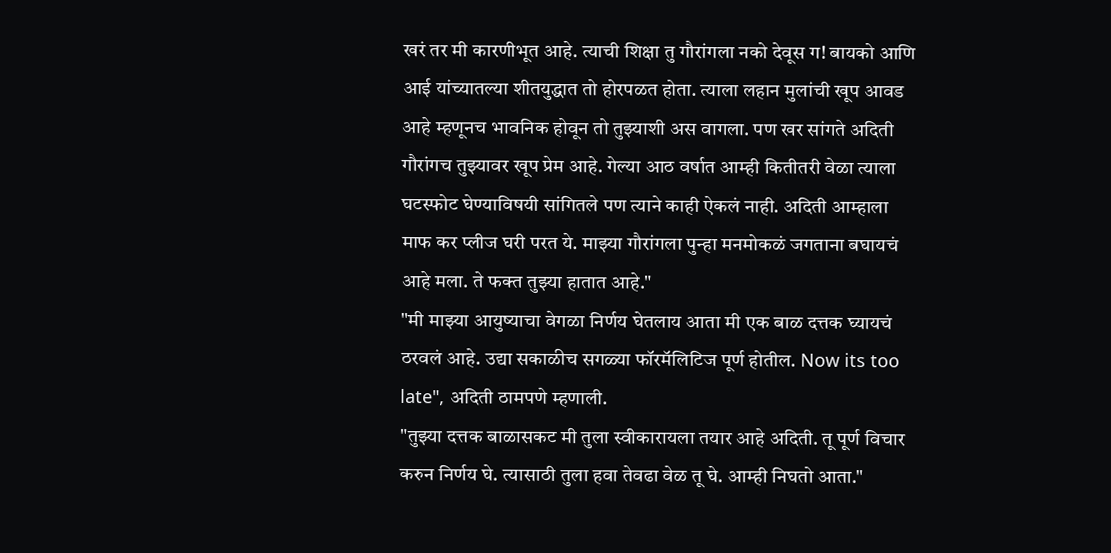खरं तर मी कारणीभूत आहे. त्याची शिक्षा तु गौरांगला नको देवूस ग! बायको आणि आई यांच्यातल्या शीतयुद्धात तो होरपळत होता. त्याला लहान मुलांची खूप आवड आहे म्हणूनच भावनिक होवून तो तुझ्याशी अस वागला. पण खर सांगते अदिती गौरांगच तुझ्यावर खूप प्रेम आहे. गेल्या आठ वर्षात आम्ही कितीतरी वेळा त्याला घटस्फोट घेण्याविषयी सांगितले पण त्याने काही ऐकलं नाही. अदिती आम्हाला माफ कर प्लीज घरी परत ये. माझ्या गौरांगला पुन्हा मनमोकळं जगताना बघायचं आहे मला. ते फक्त तुझ्या हातात आहे."
"मी माझ्या आयुष्याचा वेगळा निर्णय घेतलाय आता मी एक बाळ दत्तक घ्यायचं ठरवलं आहे. उद्या सकाळीच सगळ्या फॉरमॅलिटिज पूर्ण होतील. Now its too late", अदिती ठामपणे म्हणाली.
"तुझ्या दत्तक बाळासकट मी तुला स्वीकारायला तयार आहे अदिती. तू पूर्ण विचार करुन निर्णय घे. त्यासाठी तुला हवा तेवढा वेळ तू घे. आम्ही निघतो आता."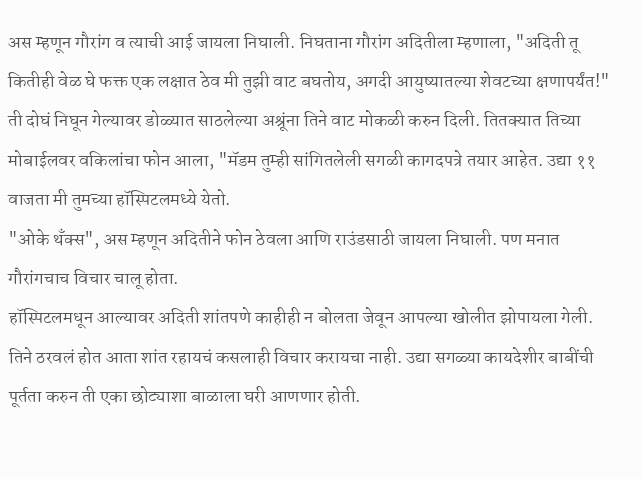अस म्हणून गौरांग व त्याची आई जायला निघाली. निघताना गौरांग अदितीला म्हणाला, "अदिती तू कितीही वेळ घे फक्त एक लक्षात ठेव मी तुझी वाट बघतोय, अगदी आयुष्यातल्या शेवटच्या क्षणापर्यंत!"
ती दोघं निघून गेल्यावर डोळ्यात साठलेल्या अश्रूंना तिने वाट मोकळी करुन दिली. तितक्यात तिच्या मोबाईलवर वकिलांचा फोन आला, "मॅडम तुम्ही सांगितलेली सगळी कागदपत्रे तयार आहेत. उद्या ११ वाजता मी तुमच्या हॉस्पिटलमध्ये येतो.
"ओके थँक्स", अस म्हणून अदितीने फोन ठेवला आणि राउंडसाठी जायला निघाली. पण मनात गौरांगचाच विचार चालू होता.
हॉस्पिटलमधून आल्यावर अदिती शांतपणे काहीही न बोलता जेवून आपल्या खोलीत झोपायला गेली. तिने ठरवलं होत आता शांत रहायचं कसलाही विचार करायचा नाही. उद्या सगळ्या कायदेशीर बाबींची पूर्तता करुन ती एका छोट्याशा बाळाला घरी आणणार होती.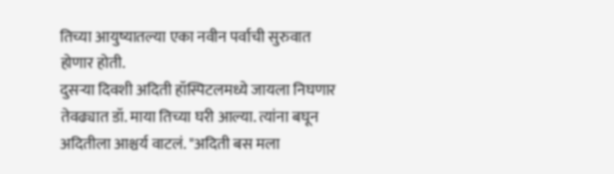तिच्या आयुष्यातल्या एका नवीन पर्वाची सुरुवात होणार होती.
दुसऱ्या दिवशी अदिती हॉस्पिटलमध्ये जायला निघणार तेवढ्यात डॉ. माया तिच्या घरी आल्या. त्यांना बघून अदितीला आश्चर्य वाटलं. "अदिती बस मला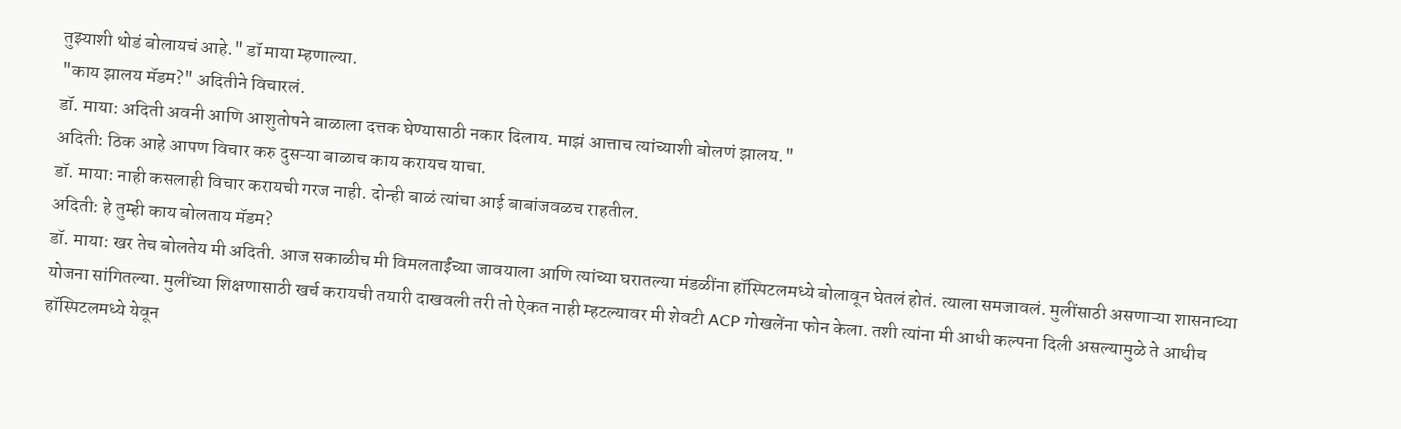तुझ्याशी थोडं बोलायचं आहे." डॉ माया म्हणाल्या.
"काय झालय मॅडम?" अदितीने विचारलं.
डॉ. माया: अदिती अवनी आणि आशुतोषने बाळाला दत्तक घेण्यासाठी नकार दिलाय. माझं आत्ताच त्यांच्याशी बोलणं झालय."
अदिती: ठिक आहे आपण विचार करु दुसऱ्या बाळाच काय करायच याचा.
डॉ. माया: नाही कसलाही विचार करायची गरज नाही. दोन्ही बाळं त्यांचा आई बाबांजवळच राहतील.
अदिती: हे तुम्ही काय बोलताय मॅडम?
डॉ. माया: खर तेच बोलतेय मी अदिती. आज सकाळीच मी विमलताईंच्या जावयाला आणि त्यांच्या घरातल्या मंडळींना हॉस्पिटलमध्ये बोलावून घेतलं होतं. त्याला समजावलं. मुलींसाठी असणाऱ्या शासनाच्या योजना सांगितल्या. मुलींच्या शिक्षणासाठी खर्च करायची तयारी दाखवली तरी तो ऐकत नाही म्हटल्यावर मी शेवटी ACP गोखलेंना फोन केला. तशी त्यांना मी आधी कल्पना दिली असल्यामुळे ते आधीच हॉस्पिटलमध्ये येवून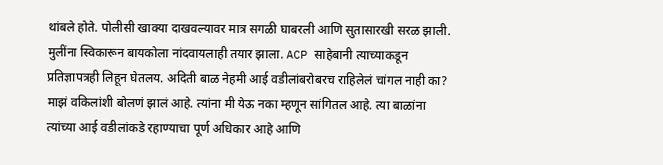थांबले होते. पोलीसी खाक्या दाखवल्यावर मात्र सगळी घाबरली आणि सुतासारखी सरळ झाली. मुलींना स्विकारून बायकोला नांदवायलाही तयार झाला. ACP साहेबानी त्याच्याकडून प्रतिज्ञापत्रही लिहून घेतलय. अदिती बाळ नेहमी आई वडीलांबरोबरच राहिलेलं चांगल नाही का? माझं वकिलांशी बोलणं झालं आहे. त्यांना मी येऊ नका म्हणून सांगितल आहे. त्या बाळांना त्यांच्या आई वडीलांकडे रहाण्याचा पूर्ण अधिकार आहे आणि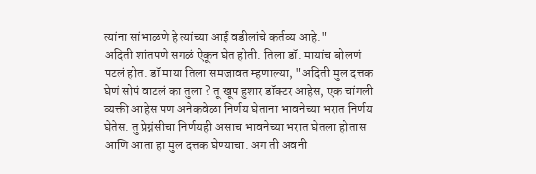त्यांना सांभाळणे हे त्यांच्या आई वडीलांचे कर्तव्य आहे."
अदिती शांतपणे सगळं ऐकून घेत होती. तिला डॉ. मायांच बोलणं पटलं होत. डॉ माया तिला समजावत म्हणाल्या, "अदिती मुल दत्तक घेणं सोपं वाटलं का तुला ? तू खूप हुशार डॉक्टर आहेस, एक चांगली व्यक्ती आहेस पण अनेकवेळा निर्णय घेताना भावनेच्या भरात निर्णय घेतेस. तु प्रेग्नंसीचा निर्णयही असाच भावनेच्या भरात घेतला होतास आणि आता हा मुल दत्तक घेण्याचा. अग ती अवनी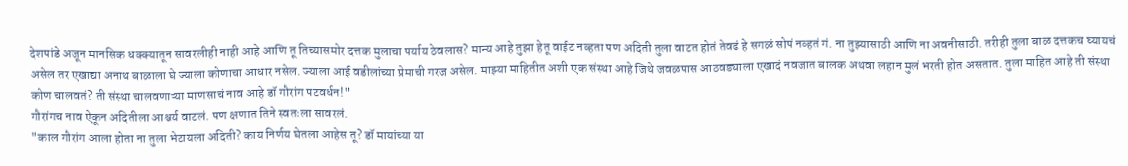देशपांडे अजून मानसिक धक्क्यातून सावरलीही नाही आहे आणि तू तिच्यासमोर दत्तक मुलाचा पर्याय ठेवलास? मान्य आहे तुझा हेतू वाईट नव्हता पण अदिती तुला वाटत होतं तेवढं हे सगळं सोपं नव्हतं गं. ना तुझ्यासाठी आणि ना अवनीसाठी. तरीही तुला बाळ दत्तकच घ्यायचं असेल तर एखाद्या अनाथ बाळाला घे ज्याला कोणाचा आधार नसेल. ज्याला आई वडीलांच्या प्रेमाची गरज असेल. माझ्या माहितीत अशी एक संस्था आहे जिथे जवळपास आठवड्याला एखादं नवजात बालक अथवा लहान मुलं भरती होत असतात. तुला माहित आहे ती संस्था कोण चालवतं? ती संस्था चालवणाऱ्या माणसाचं नाव आहे डॉ गौरांग पटवर्धन!"
गौरांगच नाव ऐकून अदितीला आश्चर्य वाटलं. पण क्षणात तिने स्वतःला सावरलं.
"काल गौरांग आला होता ना तुला भेटायला अदिती? काय निर्णय घेतला आहेस तू? डॉ मायांच्या या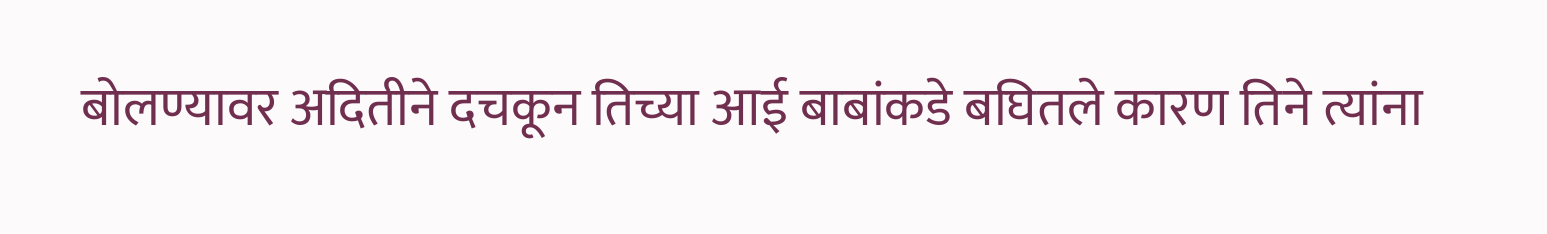बोलण्यावर अदितीने दचकून तिच्या आई बाबांकडे बघितले कारण तिने त्यांना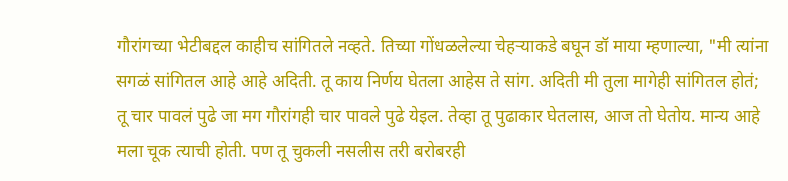गौरांगच्या भेटीबद्दल काहीच सांगितले नव्हते. तिच्या गोंधळलेल्या चेहऱ्याकडे बघून डॉ माया म्हणाल्या, "मी त्यांना सगळं सांगितल आहे आहे अदिती. तू काय निर्णय घेतला आहेस ते सांग. अदिती मी तुला मागेही सांगितल होतं; तू चार पावलं पुढे जा मग गौरांगही चार पावले पुढे येइल. तेव्हा तू पुढाकार घेतलास, आज तो घेतोय. मान्य आहे मला चूक त्याची होती. पण तू चुकली नसलीस तरी बरोबरही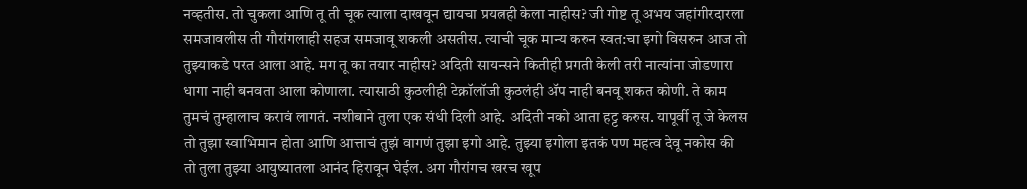नव्हतीस. तो चुकला आणि तू ती चूक त्याला दाखवून द्यायचा प्रयत्नही केला नाहीस? जी गोष्ट तू अभय जहांगीरदारला समजावलीस ती गौरांगलाही सहज समजावू शकली असतीस. त्याची चूक मान्य करुन स्वत:चा इगो विसरुन आज तो तुझ्याकडे परत आला आहे. मग तू का तयार नाहीस? अदिती सायन्सने कितीही प्रगती केली तरी नात्यांना जोडणारा धागा नाही बनवता आला कोणाला. त्यासाठी कुठलीही टेक्नॉलॉजी कुठलंही ॲप नाही बनवू शकत कोणी. ते काम तुमचं तुम्हालाच करावं लागतं. नशीबाने तुला एक संधी दिली आहे. अदिती नको आता हट्ट करुस. यापूर्वी तू जे केलस तो तुझा स्वाभिमान होता आणि आत्ताचं तुझं वागणं तुझा इगो आहे. तुझ्या इगोला इतकं पण महत्व देवू नकोस की तो तुला तुझ्या आयुष्यातला आनंद हिरावून घेईल. अग गौरांगच खरच खूप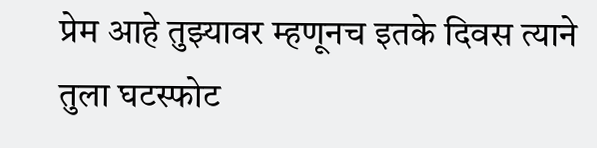प्रेम आहे तुझ्यावर म्हणूनच इतके दिवस त्याने तुला घटस्फोट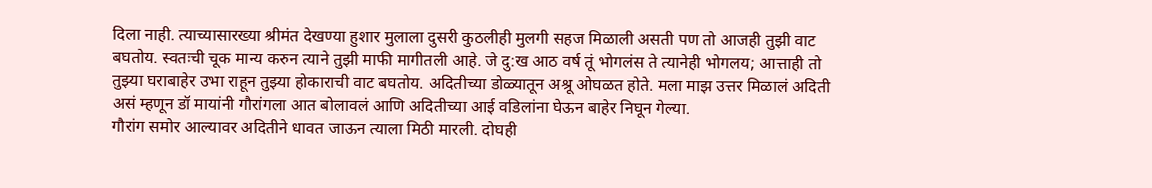दिला नाही. त्याच्यासारख्या श्रीमंत देखण्या हुशार मुलाला दुसरी कुठलीही मुलगी सहज मिळाली असती पण तो आजही तुझी वाट बघतोय. स्वतःची चूक मान्य करुन त्याने तुझी माफी मागीतली आहे. जे दु:ख आठ वर्ष तूं भोगलंस ते त्यानेही भोगलय; आत्ताही तो तुझ्या घराबाहेर उभा राहून तुझ्या होकाराची वाट बघतोय. अदितीच्या डोळ्यातून अश्रू ओघळत होते. मला माझ उत्तर मिळालं अदिती असं म्हणून डॉ मायांनी गौरांगला आत बोलावलं आणि अदितीच्या आई वडिलांना घेऊन बाहेर निघून गेल्या.
गौरांग समोर आल्यावर अदितीने धावत जाऊन त्याला मिठी मारली. दोघही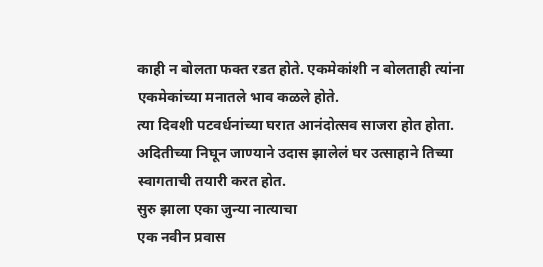काही न बोलता फक्त रडत होते. एकमेकांशी न बोलताही त्यांना एकमेकांच्या मनातले भाव कळले होते.
त्या दिवशी पटवर्धनांच्या घरात आनंदोत्सव साजरा होत होता. अदितीच्या निघून जाण्याने उदास झालेलं घर उत्साहाने तिच्या स्वागताची तयारी करत होत.
सुरु झाला एका जुन्या नात्याचा
एक नवीन प्रवास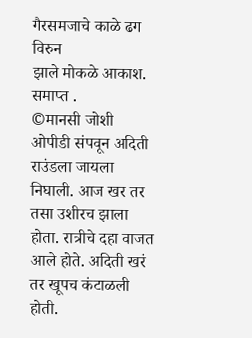गैरसमजाचे काळे ढग विरुन
झाले मोकळे आकाश.
समाप्त .
©मानसी जोशी
ओपीडी संपवून अदिती राउंडला जायला निघाली. आज खर तर तसा उशीरच झाला होता. रात्रीचे दहा वाजत आले होते. अदिती खरं तर खूपच कंटाळली होती.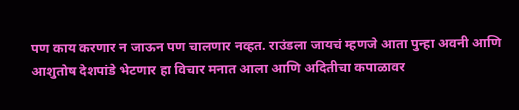पण काय करणार न जाऊन पण चालणार नव्हत. राउंडला जायचं म्हणजे आता पुन्हा अवनी आणि आशुतोष देशपांडे भेटणार हा विचार मनात आला आणि अदितीचा कपाळावर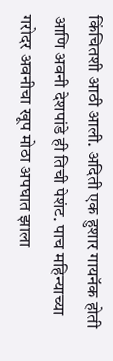किंचितशी आठी आली. अदिती एक हुशार गायनॅक होती आणि अवनी देशपांडे ही तिची पेशंट. पाच महिन्याच्या गरोदर अवनीचा खूप मोठा अपघात झाला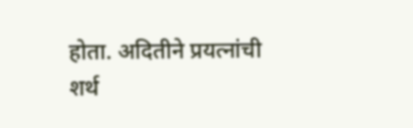होता. अदितीने प्रयत्नांची शर्थ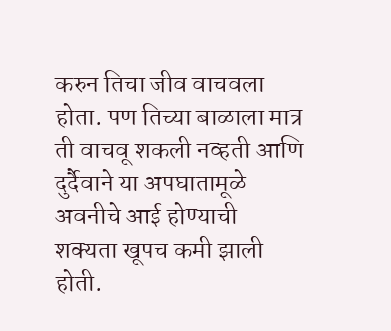करुन तिचा जीव वाचवला होता. पण तिच्या बाळाला मात्र ती वाचवू शकली नव्हती आणि दुर्दैवाने या अपघातामूळे अवनीचे आई होण्याची शक्यता खूपच कमी झाली होती.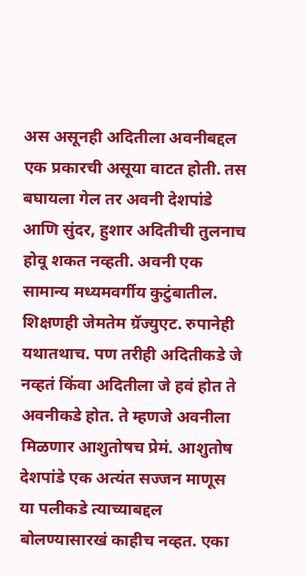अस असूनही अदितीला अवनीबद्दल एक प्रकारची असूया वाटत होती. तस बघायला गेल तर अवनी देशपांडे आणि सुंदर, हुशार अदितीची तुलनाच होवू शकत नव्हती. अवनी एक सामान्य मध्यमवर्गीय कुटुंबातील. शिक्षणही जेमतेम ग्रॅज्युएट. रुपानेही यथातथाच. पण तरीही अदितीकडे जे नव्हतं किंवा अदितीला जे हवं होत ते अवनीकडे होत. ते म्हणजे अवनीला मिळणार आशुतोषच प्रेमं. आशुतोष देशपांडे एक अत्यंत सज्जन माणूस या पलीकडे त्याच्याबद्दल बोलण्यासारखं काहीच नव्हत. एका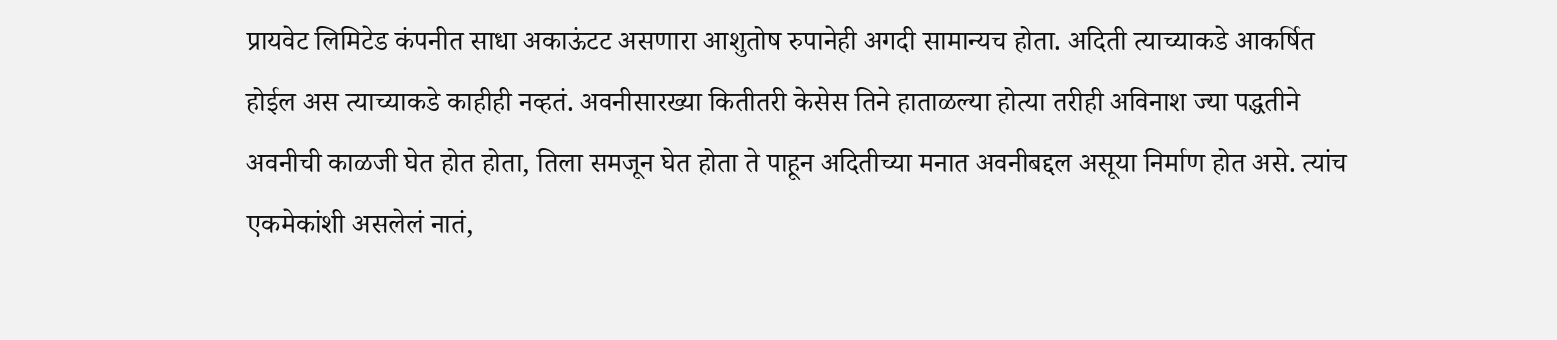प्रायवेट लिमिटेड कंपनीत साधा अकाऊंटट असणारा आशुतोष रुपानेही अगदी सामान्यच होता. अदिती त्याच्याकडे आकर्षित होईल अस त्याच्याकडे काहीही नव्हतं. अवनीसारख्या कितीतरी केसेस तिने हाताळल्या होत्या तरीही अविनाश ज्या पद्धतीने अवनीची काळजी घेत होत होता, तिला समजून घेत होता ते पाहून अदितीच्या मनात अवनीबद्दल असूया निर्माण होत असे. त्यांच एकमेकांशी असलेलं नातं,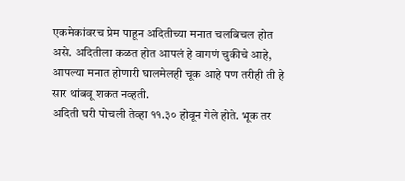एकमेकांवरच प्रेम पाहून अदितीच्या मनात चलबिचल होत असे. अदितीला कळत होत आपलं हे वागणं चुकीचे आहे, आपल्या मनात होणारी घालमेलही चूक आहे पण तरीही ती हे सार थांबवू शकत नव्हती.
अदिती घरी पोचली तेव्हा ११.३० होवून गेले होते. भूक तर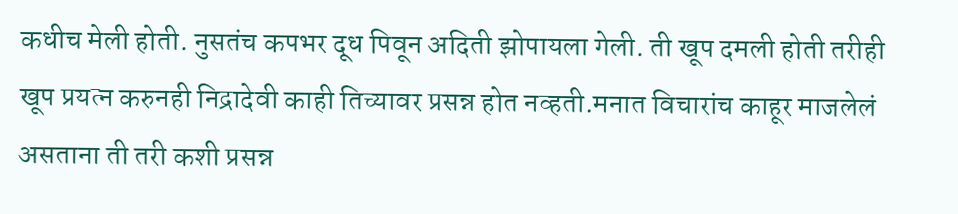कधीच मेली होती. नुसतंच कपभर दूध पिवून अदिती झोपायला गेली. ती खूप दमली होती तरीही खूप प्रयत्न करुनही निद्रादेवी काही तिच्यावर प्रसन्न होत नव्हती.मनात विचारांच काहूर माजलेलं असताना ती तरी कशी प्रसन्न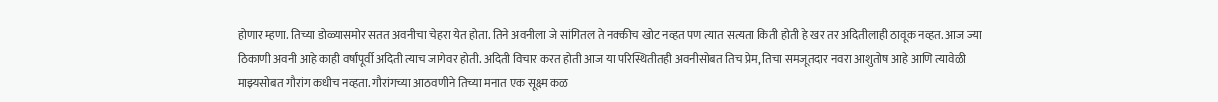होणार म्हणा. तिच्या डोळ्यासमोर सतत अवनीचा चेहरा येत होता. तिने अवनीला जे सांगितल ते नक्कीच खोट नव्हत पण त्यात सत्यता किती होती हे खर तर अदितीलाही ठावूक नव्हत. आज ज्या ठिकाणी अवनी आहे काही वर्षांपूर्वी अदिती त्याच जागेवर होती. अदिती विचार करत होती आज या परिस्थितीतही अवनीसोबत तिच प्रेम, तिचा समजूतदार नवरा आशुतोष आहे आणि त्यावेळी माझ्यसोबत गौरांग कधीच नव्हता. गौरांगच्या आठवणीने तिच्या मनात एक सूक्ष्म कळ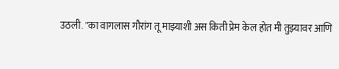उठली. "का वागलास गौरांग तू माझ्याशी अस किती प्रेम केल होत मी तुझ्यावर आणि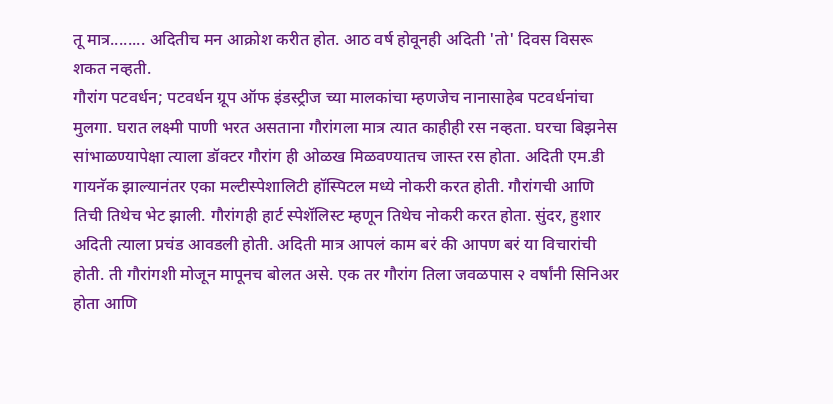तू मात्र........ अदितीच मन आक्रोश करीत होत. आठ वर्ष होवूनही अदिती 'तो' दिवस विसरू शकत नव्हती.
गौरांग पटवर्धन; पटवर्धन ग्रूप ऑफ इंडस्ट्रीज च्या मालकांचा म्हणजेच नानासाहेब पटवर्धनांचा मुलगा. घरात लक्ष्मी पाणी भरत असताना गौरांगला मात्र त्यात काहीही रस नव्हता. घरचा बिझनेस सांभाळण्यापेक्षा त्याला डॉक्टर गौरांग ही ओळख मिळवण्यातच जास्त रस होता. अदिती एम.डी गायनॅक झाल्यानंतर एका मल्टीस्पेशालिटी हॉस्पिटल मध्ये नोकरी करत होती. गौरांगची आणि तिची तिथेच भेट झाली. गौरांगही हार्ट स्पेशॅलिस्ट म्हणून तिथेच नोकरी करत होता. सुंदर, हुशार अदिती त्याला प्रचंड आवडली होती. अदिती मात्र आपलं काम बरं की आपण बरं या विचारांची होती. ती गौरांगशी मोजून मापूनच बोलत असे. एक तर गौरांग तिला जवळपास २ वर्षांनी सिनिअर होता आणि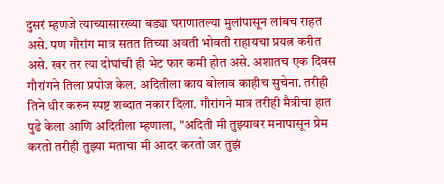दुसरं म्हणजे त्याच्यासारख्या बड्या घराणातल्या मुलांपासून लांबच राहत असे. पण गौरांग मात्र सतत तिच्या अवती भोवती राहायचा प्रयत्न करीत असे. खर तर त्या दोघांची ही भेट फार कमी होत असे. अशातच एक दिवस गौरांगने तिला प्रपोज केल. अदितीला काय बोलाव काहीच सुचेना. तरीही तिने धीर करुन स्पष्ट शब्दात नकार दिला. गौरांगने मात्र तरीही मैत्रीचा हात पुढे केला आणि अदितीला म्हणाला, "अदिती मी तुझ्यावर मनापासून प्रेम करतो तरीही तुझ्या मताचा मी आदर करतो जर तुझं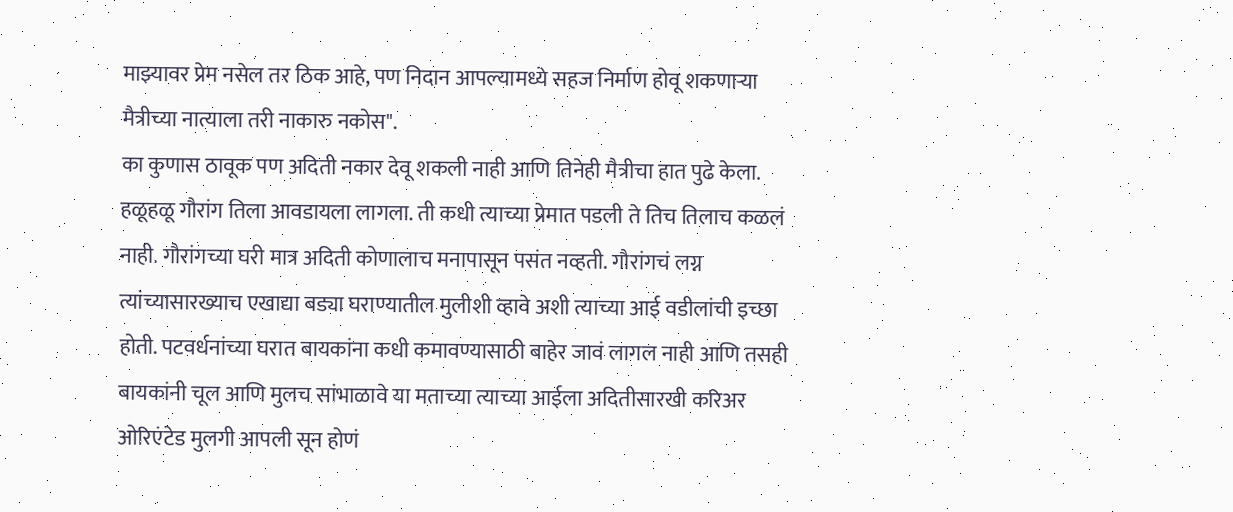माझ्यावर प्रेम नसेल तर ठिक आहे, पण निदान आपल्यामध्ये सहज निर्माण होवू शकणाऱ्या मैत्रीच्या नात्याला तरी नाकारु नकोस".
का कुणास ठावूक पण अदिती नकार देवू शकली नाही आणि तिनेही मैत्रीचा हात पुढे केला.
हळूहळू गौरांग तिला आवडायला लागला. ती कधी त्याच्या प्रेमात पडली ते तिच तिलाच कळलं नाही. गौरांगच्या घरी मात्र अदिती कोणालाच मनापासून पसंत नव्हती. गौरांगचं लग्न त्यांच्यासारख्याच एखाद्या बड्या घराण्यातील मुलीशी व्हावे अशी त्याच्या आई वडीलांची इच्छा होती. पटवर्धनांच्या घरात बायकांना कधी कमावण्यासाठी बाहेर जावं लागल नाही आणि तसही बायकांनी चूल आणि मुलच सांभाळावे या मताच्या त्याच्या आईला अदितीसारखी करिअर ओरिएंटेड मुलगी आपली सून होणं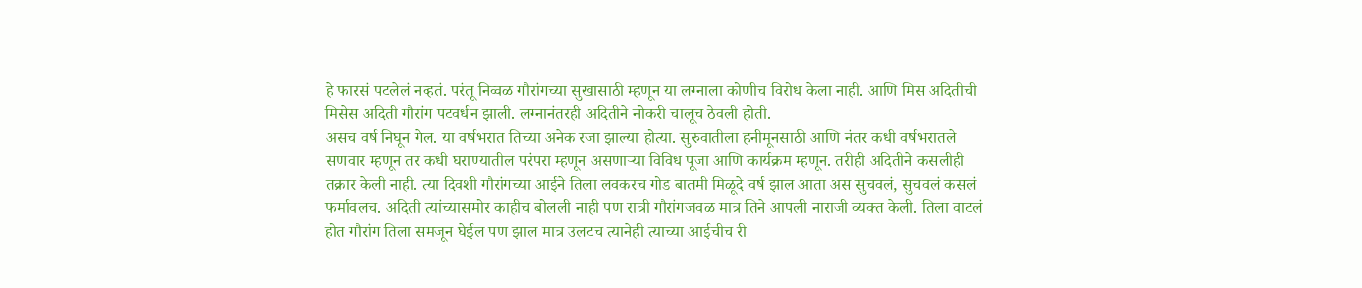हे फारसं पटलेलं नव्हतं. परंतू निव्वळ गौरांगच्या सुखासाठी म्हणून या लग्नाला कोणीच विरोध केला नाही. आणि मिस अदितीची मिसेस अदिती गौरांग पटवर्धन झाली. लग्नानंतरही अदितीने नोकरी चालूच ठेवली होती.
असच वर्ष निघून गेल. या वर्षभरात तिच्या अनेक रजा झाल्या होत्या. सुरुवातीला हनीमूनसाठी आणि नंतर कधी वर्षभरातले सणवार म्हणून तर कधी घराण्यातील परंपरा म्हणून असणाऱ्या विविध पूजा आणि कार्यक्रम म्हणून. तरीही अदितीने कसलीही तक्रार केली नाही. त्या दिवशी गौरांगच्या आईने तिला लवकरच गोड बातमी मिळूदे वर्ष झाल आता अस सुचवलं, सुचवलं कसलं फर्मावलच. अदिती त्यांच्यासमोर काहीच बोलली नाही पण रात्री गौरांगजवळ मात्र तिने आपली नाराजी व्यक्त केली. तिला वाटलं होत गौरांग तिला समजून घेईल पण झाल मात्र उलटच त्यानेही त्याच्या आईचीच री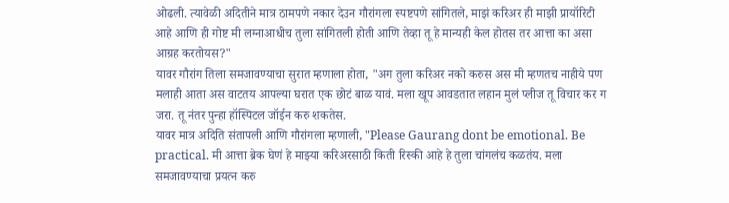ओढली. त्यावेळी अदितीने मात्र ठामपणे नकार देउन गौरांगला स्पष्टपणे सांगितले, माझं करिअर ही माझी प्रायॉरिटी आहे आणि ही गोष्ट मी लग्नाआधीच तुला सांगितली होती आणि तेव्हा तू हे मान्यही केल होतस तर आत्ता का असा आग्रह करतोयस?"
यावर गौरांग तिला समजावण्याचा सुरात म्हणाला होता, "अग तुला करिअर नको करुस अस मी म्हणतच नाहीये पण मलाही आता अस वाटतय आपल्या घरात एक छोटं बाळ यावं. मला खूप आवडतात लहान मुलं प्लीज तू विचार कर ग जरा. तू नंतर पुन्हा हॉस्पिटल जॉईन करु शकतेस.
यावर मात्र अदिति संतापली आणि गौरांगला म्हणाली, "Please Gaurang dont be emotional. Be practical. मी आत्ता ब्रेक घेणं हे माझ्या करिअरसाठी किती रिस्की आहे हे तुला चांगलंच कळतंय. मला समजावण्याचा प्रयत्न करु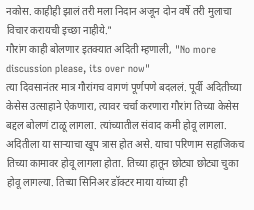नकोस. काहीही झालं तरी मला निदान अजून दोन वर्षे तरी मुलाचा विचार करायची इच्छा नाहीये."
गौरांग काही बोलणार इतक्यात अदिती म्हणाली, "No more discussion please, its over now"
त्या दिवसानंतर मात्र गौरांगच वागणं पूर्णपणे बदललं. पूर्वी अदितीच्या केसेस उत्साहाने ऐकणारा, त्यावर चर्चा करणारा गौरांग तिच्या केसेस बद्दल बोलणं टाळू लागला. त्यांच्यातील संवाद कमी होवू लागला. अदितीला या साऱ्याचा खूप त्रास होत असे. याचा परिणाम सहाजिकच तिच्या कामावर होवू लागला होता. तिच्या हातून छोट्या छोट्या चुका होवू लागल्या. तिच्या सिनिअर डॉक्टर माया यांच्या ही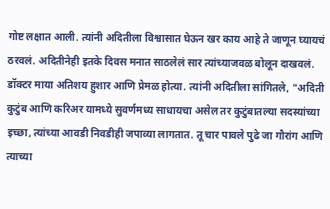गोष्ट लक्षात आली. त्यांनी अदितीला विश्वासात घेऊन खर काय आहे ते जाणून घ्यायचं ठरवलं. अदितीनेही इतके दिवस मनात साठलेलं सार त्यांच्याजवळ बोलून दाखवलं.
डॉक्टर माया अतिशय हुशार आणि प्रेमळ होत्या. त्यांनी अदितीला सांगितले, "अदिती कुटुंब आणि करिअर यामध्ये सुवर्णमध्य साधायचा असेल तर कुटुंबातल्या सदस्यांच्या इच्छा, त्यांच्या आवडी निवडीही जपाव्या लागतात. तू चार पावले पुढे जा गौरांग आणि त्याच्या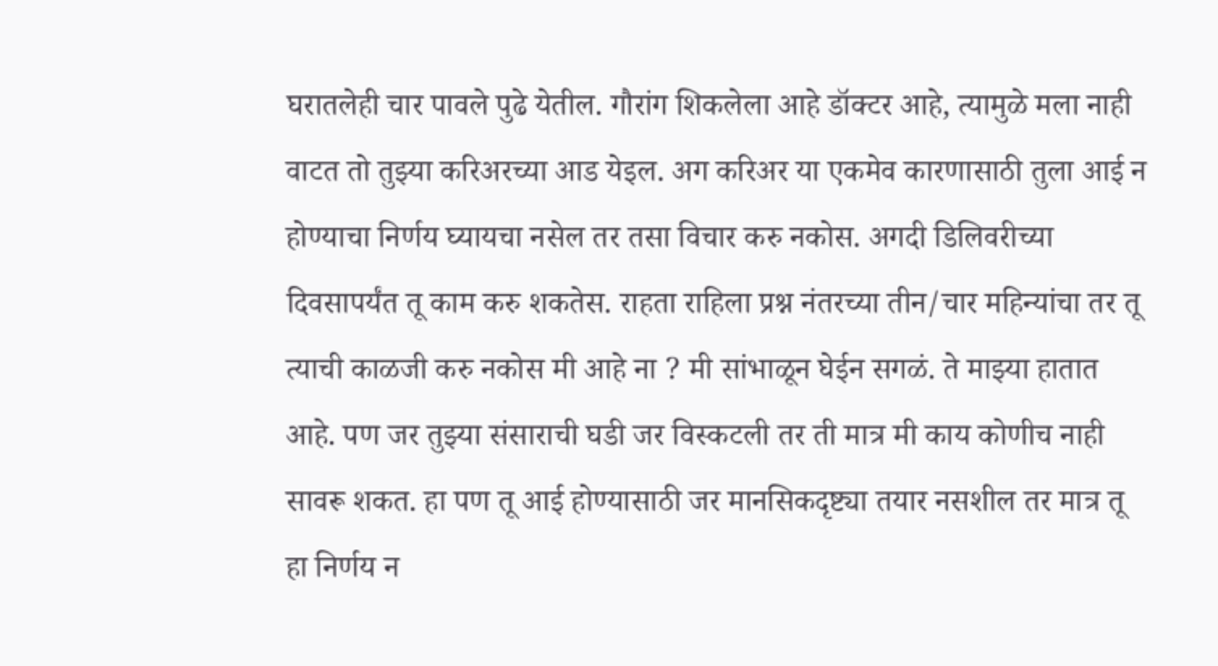घरातलेही चार पावले पुढे येतील. गौरांग शिकलेला आहे डॉक्टर आहे, त्यामुळे मला नाही वाटत तो तुझ्या करिअरच्या आड येइल. अग करिअर या एकमेव कारणासाठी तुला आई न होण्याचा निर्णय घ्यायचा नसेल तर तसा विचार करु नकोस. अगदी डिलिवरीच्या दिवसापर्यंत तू काम करु शकतेस. राहता राहिला प्रश्न नंतरच्या तीन/चार महिन्यांचा तर तू त्याची काळजी करु नकोस मी आहे ना ? मी सांभाळून घेईन सगळं. ते माझ्या हातात आहे. पण जर तुझ्या संसाराची घडी जर विस्कटली तर ती मात्र मी काय कोणीच नाही सावरू शकत. हा पण तू आई होण्यासाठी जर मानसिकदृष्ट्या तयार नसशील तर मात्र तू हा निर्णय न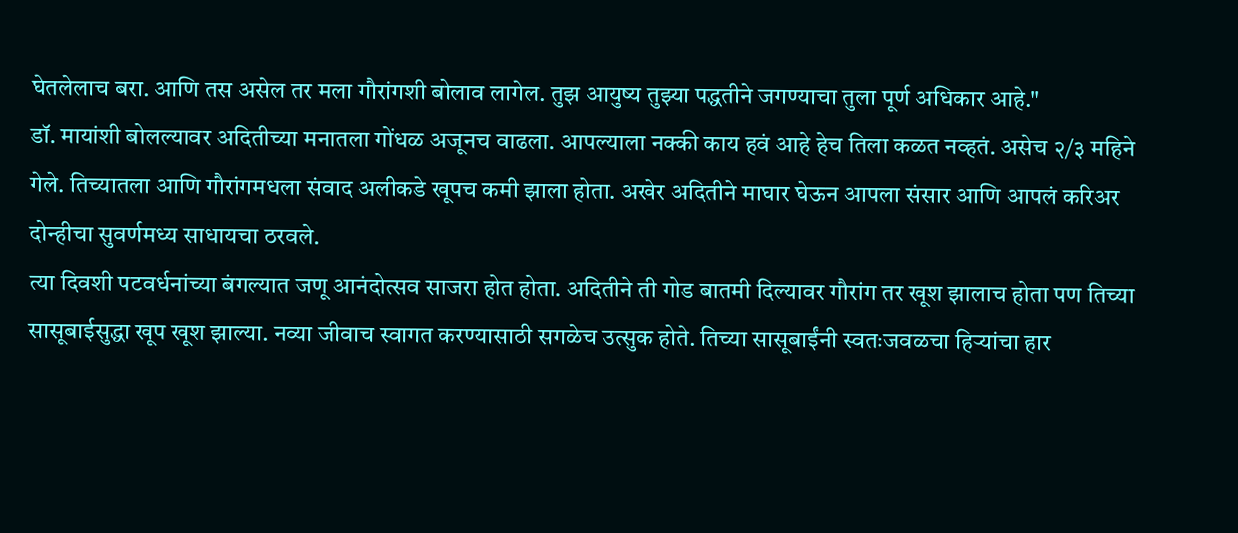घेतलेलाच बरा. आणि तस असेल तर मला गौरांगशी बोलाव लागेल. तुझ आयुष्य तुझ्या पद्धतीने जगण्याचा तुला पूर्ण अधिकार आहे."
डॉ. मायांशी बोलल्यावर अदितीच्या मनातला गोंधळ अजूनच वाढला. आपल्याला नक्की काय हवं आहे हेच तिला कळत नव्हतं. असेच २/३ महिने गेले. तिच्यातला आणि गौरांगमधला संवाद अलीकडे खूपच कमी झाला होता. अखेर अदितीने माघार घेऊन आपला संसार आणि आपलं करिअर दोन्हीचा सुवर्णमध्य साधायचा ठरवले.
त्या दिवशी पटवर्धनांच्या बंगल्यात जणू आनंदोत्सव साजरा होत होता. अदितीने ती गोड बातमी दिल्यावर गौरांग तर खूश झालाच होता पण तिच्या सासूबाईसुद्धा खूप खूश झाल्या. नव्या जीवाच स्वागत करण्यासाठी सगळेच उत्सुक होते. तिच्या सासूबाईंनी स्वतःजवळचा हिऱ्यांचा हार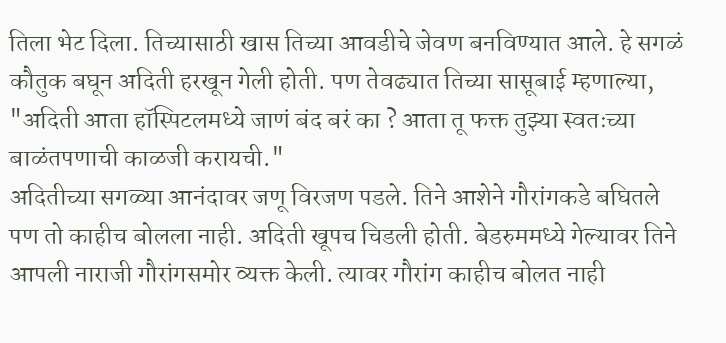तिला भेट दिला. तिच्यासाठी खास तिच्या आवडीचे जेवण बनविण्यात आले. हे सगळं कौतुक बघून अदिती हरखून गेली होती. पण तेवढ्यात तिच्या सासूबाई म्हणाल्या, "अदिती आता हॉस्पिटलमध्ये जाणं बंद बरं का ? आता तू फक्त तुझ्या स्वतःच्या बाळंतपणाची काळजी करायची."
अदितीच्या सगळ्या आनंदावर जणू विरजण पडले. तिने आशेने गौरांगकडे बघितले पण तो काहीच बोलला नाही. अदिती खूपच चिडली होती. बेडरुममध्ये गेल्यावर तिने आपली नाराजी गौरांगसमोर व्यक्त केली. त्यावर गौरांग काहीच बोलत नाही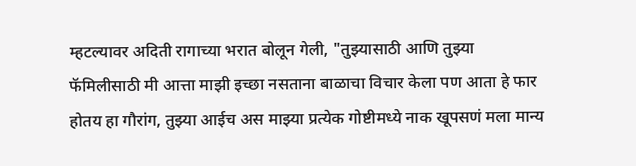म्हटल्यावर अदिती रागाच्या भरात बोलून गेली, "तुझ्यासाठी आणि तुझ्या फॅमिलीसाठी मी आत्ता माझी इच्छा नसताना बाळाचा विचार केला पण आता हे फार होतय हा गौरांग, तुझ्या आईच अस माझ्या प्रत्येक गोष्टीमध्ये नाक खूपसणं मला मान्य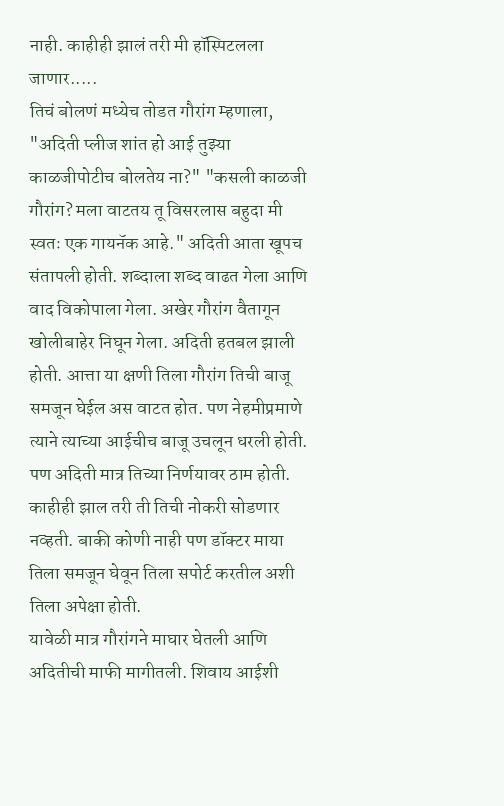नाही. काहीही झालं तरी मी हॉस्पिटलला जाणार.....
तिचं बोलणं मध्येच तोडत गौरांग म्हणाला, "अदिती प्लीज शांत हो आई तुझ्या काळजीपोटीच बोलतेय ना?" "कसली काळजी गौरांग? मला वाटतय तू विसरलास बहुदा मी स्वतः एक गायनॅक आहे." अदिती आता खूपच संतापली होती. शब्दाला शब्द वाढत गेला आणि वाद विकोपाला गेला. अखेर गौरांग वैतागून खोलीबाहेर निघून गेला. अदिती हतबल झाली होती. आत्ता या क्षणी तिला गौरांग तिची बाजू समजून घेईल अस वाटत होत. पण नेहमीप्रमाणे त्याने त्याच्या आईचीच बाजू उचलून धरली होती. पण अदिती मात्र तिच्या निर्णयावर ठाम होती. काहीही झाल तरी ती तिची नोकरी सोडणार नव्हती. बाकी कोणी नाही पण डॉक्टर माया तिला समजून घेवून तिला सपोर्ट करतील अशी तिला अपेक्षा होती.
यावेळी मात्र गौरांगने माघार घेतली आणि अदितीची माफी मागीतली. शिवाय आईशी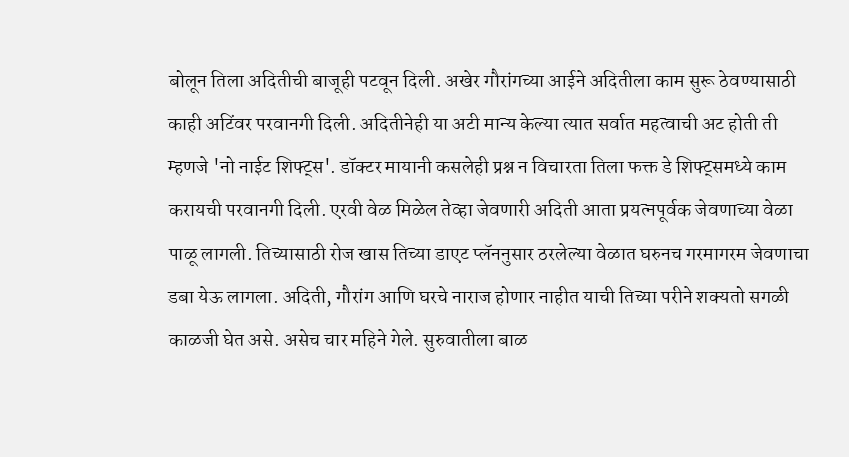बोलून तिला अदितीची बाजूही पटवून दिली. अखेर गौरांगच्या आईने अदितीला काम सुरू ठेवण्यासाठी काही अटिंवर परवानगी दिली. अदितीनेही या अटी मान्य केल्या त्यात सर्वात महत्वाची अट होती ती म्हणजे 'नो नाईट शिफ्ट्स'. डॉक्टर मायानी कसलेही प्रश्न न विचारता तिला फक्त डे शिफ्ट्समध्ये काम करायची परवानगी दिली. एरवी वेळ मिळेल तेव्हा जेवणारी अदिती आता प्रयत्नपूर्वक जेवणाच्या वेळा पाळू लागली. तिच्यासाठी रोज खास तिच्या डाएट प्लॅननुसार ठरलेल्या वेळात घरुनच गरमागरम जेवणाचा डबा येऊ लागला. अदिती, गौरांग आणि घरचे नाराज होणार नाहीत याची तिच्या परीने शक्यतो सगळी काळजी घेत असे. असेच चार महिने गेले. सुरुवातीला बाळ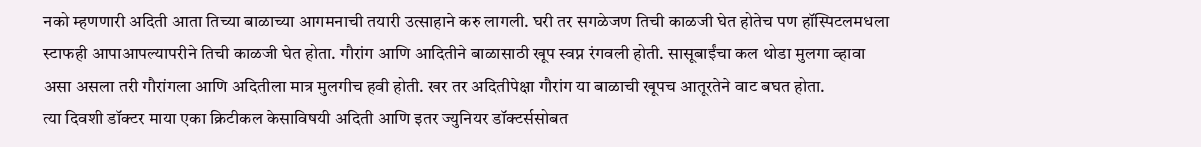नको म्हणणारी अदिती आता तिच्या बाळाच्या आगमनाची तयारी उत्साहाने करु लागली. घरी तर सगळेजण तिची काळजी घेत होतेच पण हॉस्पिटलमधला स्टाफही आपाआपल्यापरीने तिची काळजी घेत होता. गौरांग आणि आदितीने बाळासाठी खूप स्वप्न रंगवली होती. सासूबाईंचा कल थोडा मुलगा व्हावा असा असला तरी गौरांगला आणि अदितीला मात्र मुलगीच हवी होती. खर तर अदितीपेक्षा गौरांग या बाळाची खूपच आतूरतेने वाट बघत होता.
त्या दिवशी डॉक्टर माया एका क्रिटीकल केसाविषयी अदिती आणि इतर ज्युनियर डॉक्टर्ससोबत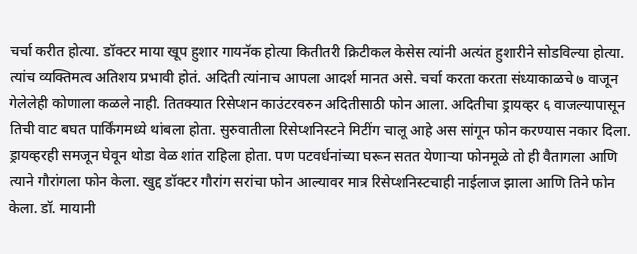चर्चा करीत होत्या. डॉक्टर माया खूप हुशार गायनॅक होत्या कितीतरी क्रिटीकल केसेस त्यांनी अत्यंत हुशारीने सोडविल्या होत्या. त्यांच व्यक्तिमत्व अतिशय प्रभावी होतं. अदिती त्यांनाच आपला आदर्श मानत असे. चर्चा करता करता संध्याकाळचे ७ वाजून गेलेलेही कोणाला कळले नाही. तितक्यात रिसेप्शन काउंटरवरुन अदितीसाठी फोन आला. अदितीचा ड्रायव्हर ६ वाजल्यापासून तिची वाट बघत पार्किंगमध्ये थांबला होता. सुरुवातीला रिसेप्शनिस्टने मिटींग चालू आहे अस सांगून फोन करण्यास नकार दिला. ड्रायव्हरही समजून घेवून थोडा वेळ शांत राहिला होता. पण पटवर्धनांच्या घरून सतत येणाऱ्या फोनमूळे तो ही वैतागला आणि त्याने गौरांगला फोन केला. खुद्द डॉक्टर गौरांग सरांचा फोन आल्यावर मात्र रिसेप्शनिस्टचाही नाईलाज झाला आणि तिने फोन केला. डॉ. मायानी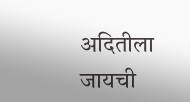अदितीला जायची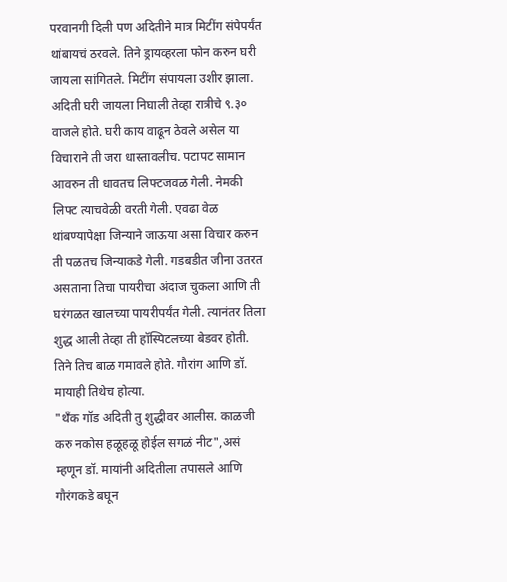परवानगी दिली पण अदितीने मात्र मिटींग संपेपर्यंत थांबायचं ठरवले. तिने ड्रायव्हरला फोन करुन घरी जायला सांगितले. मिटींग संपायला उशीर झाला. अदिती घरी जायला निघाली तेव्हा रात्रीचे ९.३० वाजले होते. घरी काय वाढून ठेवले असेल या विचाराने ती जरा धास्तावलीच. पटापट सामान आवरुन ती धावतच लिफ्टजवळ गेली. नेमकी लिफ्ट त्याचवेळी वरती गेली. एवढा वेळ थांबण्यापेक्षा जिन्याने जाऊया असा विचार करुन ती पळतच जिन्याकडे गेली. गडबडीत जीना उतरत असताना तिचा पायरीचा अंदाज चुकला आणि ती घरंगळत खालच्या पायरीपर्यंत गेली. त्यानंतर तिला शुद्ध आली तेव्हा ती हॉस्पिटलच्या बेडवर होती. तिने तिच बाळ गमावले होते. गौरांग आणि डॉ. मायाही तिथेच होत्या.
"थँक गॉड अदिती तु शुद्धीवर आलीस. काळजी करु नकोस हळूहळू होईल सगळं नीट",असं म्हणून डॉ. मायांनी अदितीला तपासले आणि गौरंगकडे बघून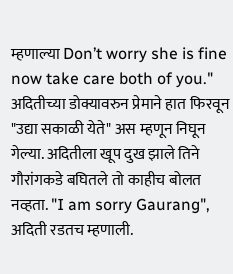म्हणाल्या Don’t worry she is fine now take care both of you."
अदितीच्या डोक्यावरुन प्रेमाने हात फिरवून "उद्या सकाळी येते" अस म्हणून निघून गेल्या. अदितीला खूप दुख झाले तिने गौरांगकडे बघितले तो काहीच बोलत नव्हता. "I am sorry Gaurang", अदिती रडतच म्हणाली.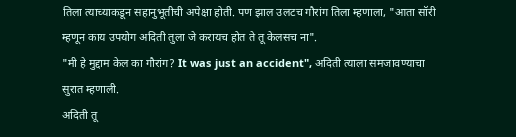तिला त्याच्याकडून सहानुभूतीची अपेक्षा होती. पण झाल उलटच गौरांग तिला म्हणाला, "आता सॉरी म्हणून काय उपयोग अदिती तुला जे करायच होत ते तू केलसच ना".
"मी हे मुद्दाम केल का गौरांग? It was just an accident", अदिती त्याला समजावण्याचा सुरात म्हणाली.
अदिती तू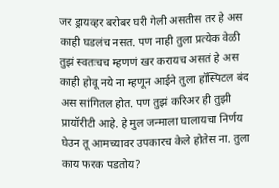जर ड्रायव्हर बरोबर घरी गेली असतीस तर हे अस काही घडलंच नसत. पण नाही तुला प्रत्येक वेळी तुझं स्वतःचच म्हणणं खर करायच असतं हे अस काही होवू नये ना म्हणून आईने तुला हॉस्पिटल बंद अस सांगितल होत. पण तुझं करिअर ही तुझी प्रायॉरीटी आहे. हे मुल जन्माला घालायचा निर्णय घेउन तू आमच्यावर उपकारच केले होतेस ना. तुला काय फरक पडतोय?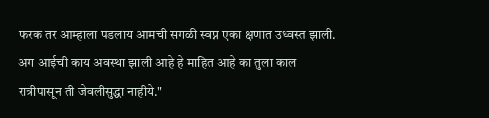फरक तर आम्हाला पडलाय आमची सगळी स्वप्न एका क्षणात उध्वस्त झाली. अग आईची काय अवस्था झाली आहे हे माहित आहे का तुला काल रात्रीपासून ती जेवलीसुद्धा नाहीये."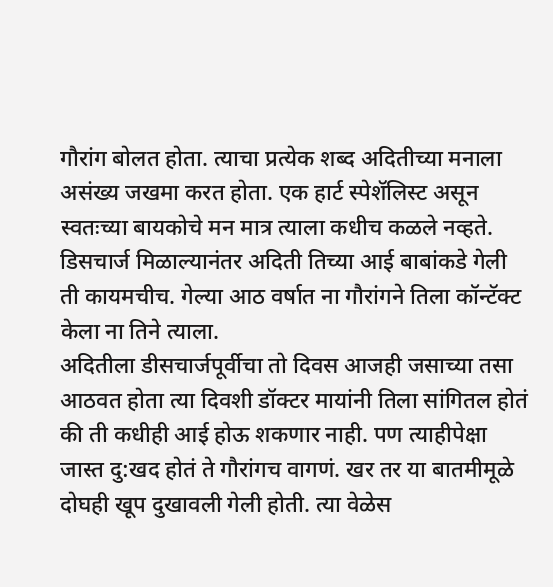गौरांग बोलत होता. त्याचा प्रत्येक शब्द अदितीच्या मनाला असंख्य जखमा करत होता. एक हार्ट स्पेशॅलिस्ट असून स्वतःच्या बायकोचे मन मात्र त्याला कधीच कळले नव्हते.
डिसचार्ज मिळाल्यानंतर अदिती तिच्या आई बाबांकडे गेली ती कायमचीच. गेल्या आठ वर्षात ना गौरांगने तिला कॉन्टॅक्ट केला ना तिने त्याला.
अदितीला डीसचार्जपूर्वीचा तो दिवस आजही जसाच्या तसा आठवत होता त्या दिवशी डॉक्टर मायांनी तिला सांगितल होतं की ती कधीही आई होऊ शकणार नाही. पण त्याहीपेक्षा जास्त दु:खद होतं ते गौरांगच वागणं. खर तर या बातमीमूळे दोघही खूप दुखावली गेली होती. त्या वेळेस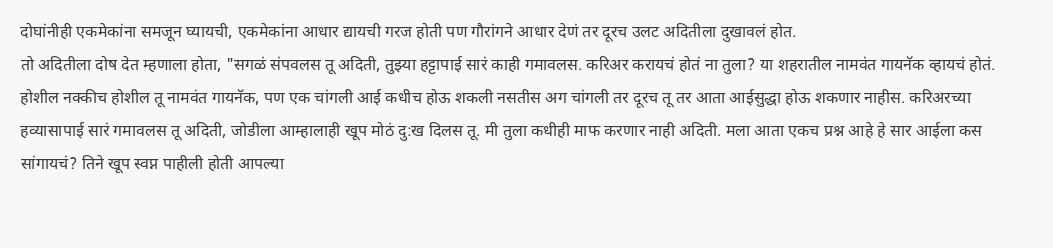दोघांनीही एकमेकांना समजून घ्यायची, एकमेकांना आधार द्यायची गरज होती पण गौरांगने आधार देणं तर दूरच उलट अदितीला दुखावलं होत.
तो अदितीला दोष देत म्हणाला होता, "सगळं संपवलस तू अदिती, तुझ्या हट्टापाई सारं काही गमावलस. करिअर करायचं होतं ना तुला? या शहरातील नामवंत गायनॅक व्हायचं होतं. होशील नक्कीच होशील तू नामवंत गायनॅक, पण एक चांगली आई कधीच होऊ शकली नसतीस अग चांगली तर दूरच तू तर आता आईसुद्धा होऊ शकणार नाहीस. करिअरच्या हव्यासापाई सारं गमावलस तू अदिती, जोडीला आम्हालाही खूप मोठं दु:ख दिलस तू. मी तुला कधीही माफ करणार नाही अदिती. मला आता एकच प्रश्न आहे हे सार आईला कस सांगायचं? तिने खूप स्वप्न पाहीली होती आपल्या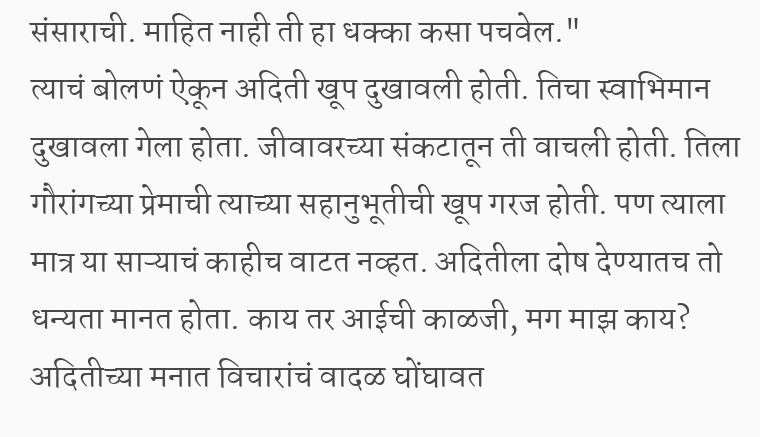संसाराची. माहित नाही ती हा धक्का कसा पचवेल."
त्याचं बोलणं ऐकून अदिती खूप दुखावली होती. तिचा स्वाभिमान दुखावला गेला होता. जीवावरच्या संकटातून ती वाचली होती. तिला गौरांगच्या प्रेमाची त्याच्या सहानुभूतीची खूप गरज होती. पण त्याला मात्र या साऱ्याचं काहीच वाटत नव्हत. अदितीला दोष देण्यातच तो धन्यता मानत होता. काय तर आईची काळजी, मग माझ काय? अदितीच्या मनात विचारांचं वादळ घोंघावत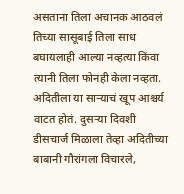असताना तिला अचानक आठवलं तिच्या सासूबाई तिला साध बघायलाही आल्या नव्हत्या किंवा त्यानी तिला फोनही केला नव्हता. अदितीला या साऱ्याचं खूप आश्चर्य वाटत होतं. दुसऱ्या दिवशी डीसचार्ज मिळाला तेव्हा अदितीच्या बाबानी गौरांगला विचारले,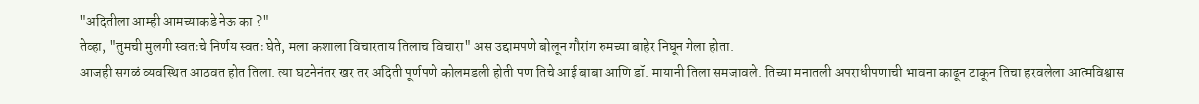"अदितीला आम्ही आमच्याकडे नेऊ का ?"
तेव्हा, "तुमची मुलगी स्वतःचे निर्णय स्वतः घेते, मला कशाला विचारताय तिलाच विचारा" अस उद्दामपणे बोलून गौरांग रुमच्या बाहेर निघून गेला होता.
आजही सगळं व्यवस्थित आठवत होत तिला. त्या घटनेनंतर खर तर अदिती पूर्णपणे कोलमडली होती पण तिचे आई बाबा आणि डॉ. मायानी तिला समजावले. तिच्या मनातली अपराधीपणाची भावना काढून टाकून तिचा हरवलेला आत्मविश्वास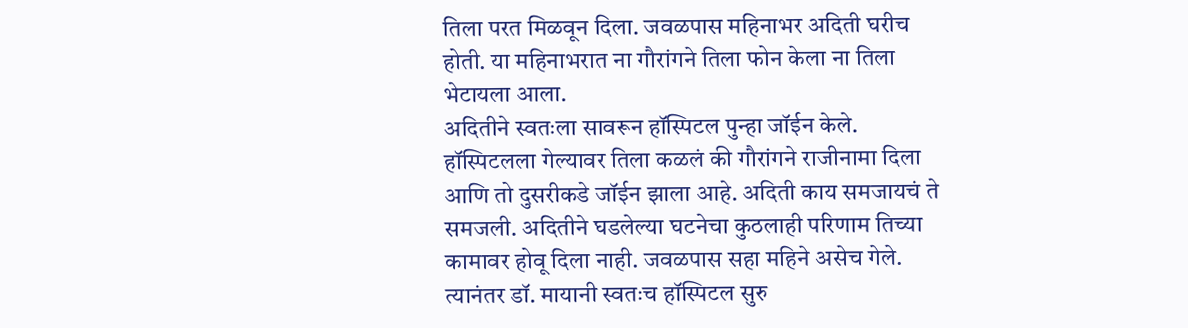तिला परत मिळवून दिला. जवळपास महिनाभर अदिती घरीच होती. या महिनाभरात ना गौरांगने तिला फोन केला ना तिला भेटायला आला.
अदितीने स्वतःला सावरून हॉस्पिटल पुन्हा जॉईन केले. हॉस्पिटलला गेल्यावर तिला कळलं की गौरांगने राजीनामा दिला आणि तो दुसरीकडे जॉईन झाला आहे. अदिती काय समजायचं ते समजली. अदितीने घडलेल्या घटनेचा कुठलाही परिणाम तिच्या कामावर होवू दिला नाही. जवळपास सहा महिने असेच गेले. त्यानंतर डॉ. मायानी स्वतःच हॉस्पिटल सुरु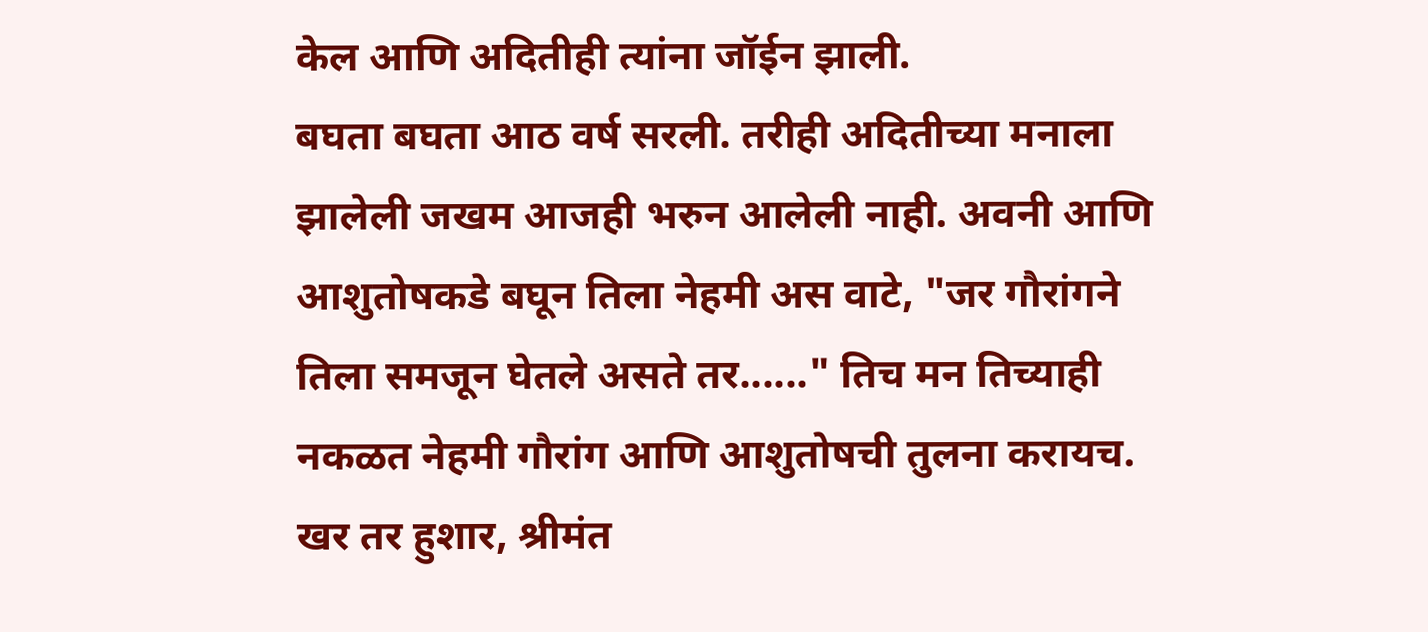केल आणि अदितीही त्यांना जॉईन झाली.
बघता बघता आठ वर्ष सरली. तरीही अदितीच्या मनाला झालेली जखम आजही भरुन आलेली नाही. अवनी आणि आशुतोषकडे बघून तिला नेहमी अस वाटे, "जर गौरांगने तिला समजून घेतले असते तर......" तिच मन तिच्याही नकळत नेहमी गौरांग आणि आशुतोषची तुलना करायच. खर तर हुशार, श्रीमंत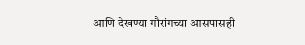आणि देखण्या गौरांगच्या आसपासही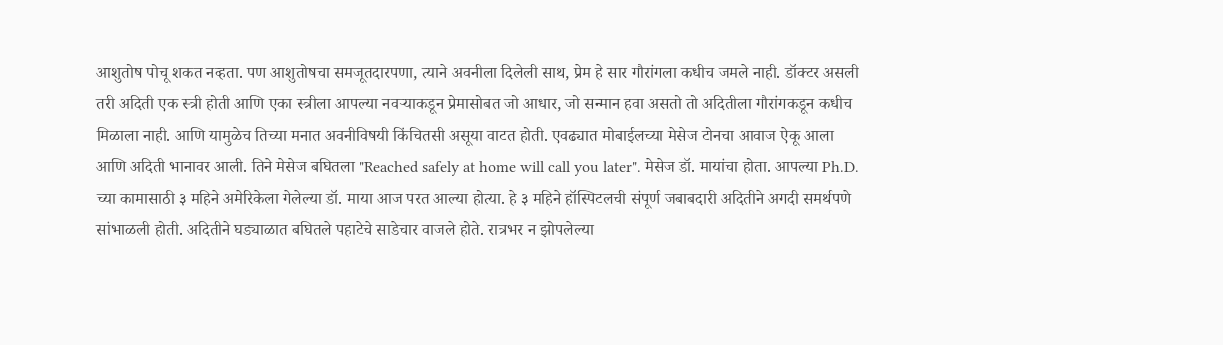आशुतोष पोचू शकत नव्हता. पण आशुतोषचा समजूतदारपणा, त्याने अवनीला दिलेली साथ, प्रेम हे सार गौरांगला कधीच जमले नाही. डॉक्टर असली तरी अदिती एक स्त्री होती आणि एका स्त्रीला आपल्या नवऱ्याकडून प्रेमासोबत जो आधार, जो सन्मान हवा असतो तो अदितीला गौरांगकडून कधीच मिळाला नाही. आणि यामुळेच तिच्या मनात अवनीविषयी किंचितसी असूया वाटत होती. एवढ्यात मोबाईलच्या मेसेज टोनचा आवाज ऐकू आला आणि अदिती भानावर आली. तिने मेसेज बघितला "Reached safely at home will call you later". मेसेज डॉ. मायांचा होता. आपल्या Ph.D. च्या कामासाठी ३ महिने अमेरिकेला गेलेल्या डॉ. माया आज परत आल्या होत्या. हे ३ महिने हॉस्पिटलची संपूर्ण जबाबदारी अदितीने अगदी समर्थपणे सांभाळली होती. अदितीने घड्याळात बघितले पहाटेचे साडेचार वाजले होते. रात्रभर न झोपलेल्या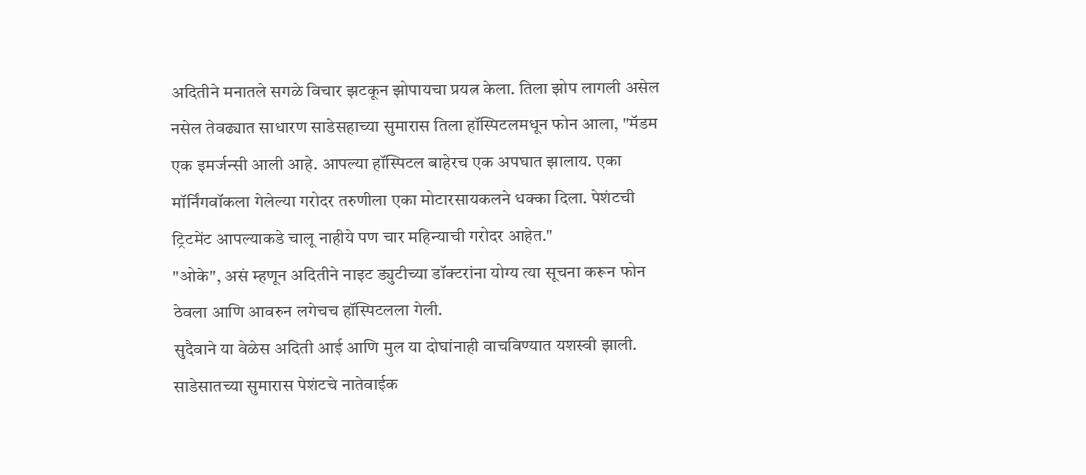अदितीने मनातले सगळे विचार झटकून झोपायचा प्रयत्न केला. तिला झोप लागली असेल नसेल तेवढ्यात साधारण साडेसहाच्या सुमारास तिला हॉस्पिटलमधून फोन आला, "मॅडम एक इमर्जन्सी आली आहे. आपल्या हॉस्पिटल बाहेरच एक अपघात झालाय. एका मॉर्निंगवॉकला गेलेल्या गरोदर तरुणीला एका मोटारसायकलने धक्का दिला. पेशंटची ट्रिटमेंट आपल्याकडे चालू नाहीये पण चार महिन्याची गरोदर आहेत."
"ओके", असं म्हणून अदितीने नाइट ड्युटीच्या डॉक्टरांना योग्य त्या सूचना करून फोन ठेवला आणि आवरुन लगेचच हॉस्पिटलला गेली.
सुदैवाने या वेळेस अदिती आई आणि मुल या दोघांनाही वाचविण्यात यशस्वी झाली. साडेसातच्या सुमारास पेशंटचे नातेवाईक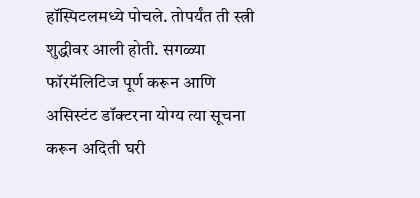हॉस्पिटलमध्ये पोचले. तोपर्यंत ती स्त्री शुद्धीवर आली होती. सगळ्या फॉरमॅलिटिज पूर्ण करून आणि असिस्टंट डॉक्टरना योग्य त्या सूचना करून अदिती घरी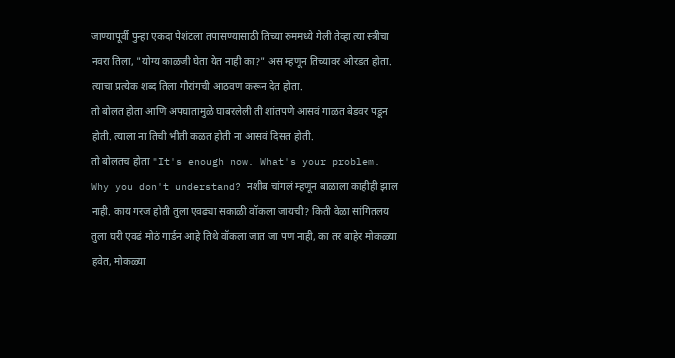जाण्यापूर्वी पुन्हा एकदा पेशंटला तपासण्यासाठी तिच्या रुममध्ये गेली तेव्हा त्या स्त्रीचा नवरा तिला, "योग्य काळजी घेता येत नाही का?" अस म्हणून तिच्यावर ओरडत होता. त्याचा प्रत्येक शब्द तिला गौरांगची आठवण करून देत होता.
तो बोलत होता आणि अपघातामुळे घाबरलेली ती शांतपणे आसवं गाळत बेडवर पडून होती. त्याला ना तिची भीती कळत होती ना आसवं दिसत होती.
तो बोलतच होता "It's enough now. What's your problem. Why you don't understand? नशीब चांगलं म्हणून बाळाला काहीही झाल नाही. काय गरज होती तुला एवढ्या सकाळी वॉकला जायची? किती वेळा सांगितलय तुला घरी एवढं मोठं गार्डन आहे तिथे वॉकला जात जा पण नाही, का तर बाहेर मोकळ्या हवेत, मोकळ्या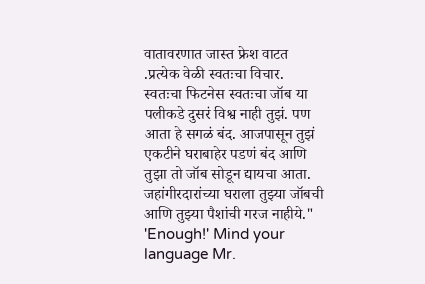वातावरणात जास्त फ्रेश वाटत .प्रत्येक वेळी स्वतःचा विचार. स्वतःचा फिटनेस स्वतःचा जॉब या पलीकडे दुसरं विश्व नाही तुझं. पण आता हे सगळं बंद. आजपासून तुझं एकटीने घराबाहेर पडणं बंद आणि तुझा तो जॉब सोडून द्यायचा आता. जहांगीरदारांच्या घराला तुझ्या जॉबची आणि तुझ्या पैशांची गरज नाहीये." 'Enough!' Mind your language Mr.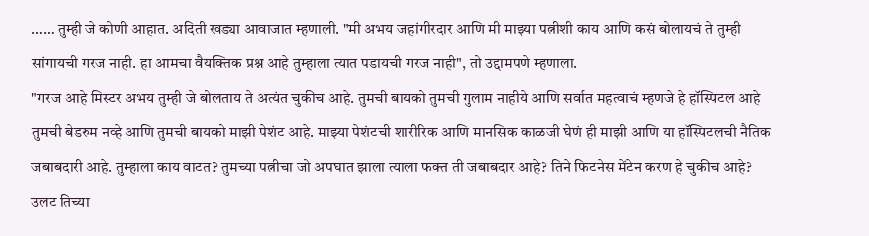…… तुम्ही जे कोणी आहात. अदिती खड्या आवाजात म्हणाली. "मी अभय जहांगीरदार आणि मी माझ्या पत्नीशी काय आणि कसं बोलायचं ते तुम्ही सांगायची गरज नाही. हा आमचा वैयक्तिक प्रश्न आहे तुम्हाला त्यात पडायची गरज नाही", तो उद्दामपणे म्हणाला.
"गरज आहे मिस्टर अभय तुम्ही जे बोलताय ते अत्यंत चुकीच आहे. तुमची बायको तुमची गुलाम नाहीये आणि सर्वात महत्वाचं म्हणजे हे हॉस्पिटल आहे तुमची बेडरुम नव्हे आणि तुमची बायको माझी पेशंट आहे. माझ्या पेशंटची शारीरिक आणि मानसिक काळजी घेणं ही माझी आणि या हॉस्पिटलची नैतिक जबाबदारी आहे. तुम्हाला काय वाटत? तुमच्या पत्नीचा जो अपघात झाला त्याला फक्त ती जबाबदार आहे? तिने फिटनेस मेंटेन करण हे चुकीच आहे? उलट तिच्या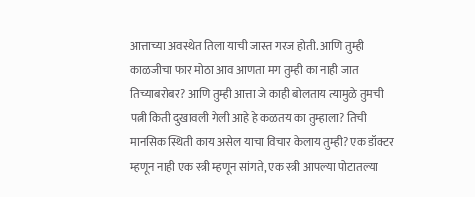आत्ताच्या अवस्थेत तिला याची जास्त गरज होती. आणि तुम्ही काळजीचा फार मोठा आव आणता मग तुम्ही का नाही जात तिच्याबरोबर? आणि तुम्ही आत्ता जे काही बोलताय त्यामुळे तुमची पत्नी किती दुखावली गेली आहे हे कळतय का तुम्हाला? तिची मानसिक स्थिती काय असेल याचा विचार केलाय तुम्ही? एक डॉक्टर म्हणून नाही एक स्त्री म्हणून सांगते, एक स्त्री आपल्या पोटातल्या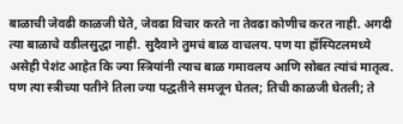बाळाची जेवढी काळजी घेते, जेवढा विचार करते ना तेवढा कोणीच करत नाही. अगदी त्या बाळाचे वडीलसुद्धा नाही. सुदैवाने तुमचं बाळ वाचलय. पण या हॉस्पिटलमध्ये असेही पेशंट आहेत कि ज्या स्त्रियांनी त्याच बाळ गमावलय आणि सोबत त्यांचं मातृत्व. पण त्या स्त्रीच्या पतीने तिला ज्या पद्धतीने समजून घेतल; तिची काळजी घेतली; ते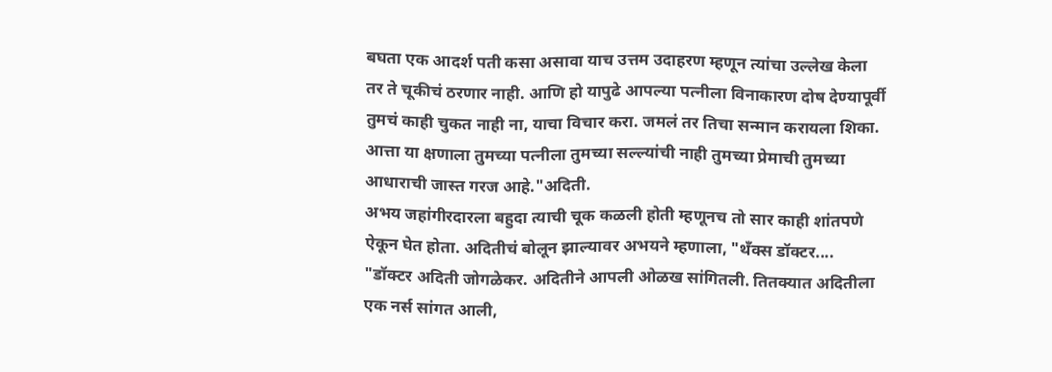बघता एक आदर्श पती कसा असावा याच उत्तम उदाहरण म्हणून त्यांचा उल्लेख केला तर ते चूकीचं ठरणार नाही. आणि हो यापुढे आपल्या पत्नीला विनाकारण दोष देण्यापूर्वी तुमचं काही चुकत नाही ना, याचा विचार करा. जमलं तर तिचा सन्मान करायला शिका. आत्ता या क्षणाला तुमच्या पत्नीला तुमच्या सल्ल्यांची नाही तुमच्या प्रेमाची तुमच्या आधाराची जास्त गरज आहे."अदिती.
अभय जहांगीरदारला बहुदा त्याची चूक कळली होती म्हणूनच तो सार काही शांतपणे ऐकून घेत होता. अदितीचं बोलून झाल्यावर अभयने म्हणाला, "थॅंक्स डॉक्टर....
"डॉक्टर अदिती जोगळेकर. अदितीने आपली ओळख सांगितली. तितक्यात अदितीला एक नर्स सांगत आली,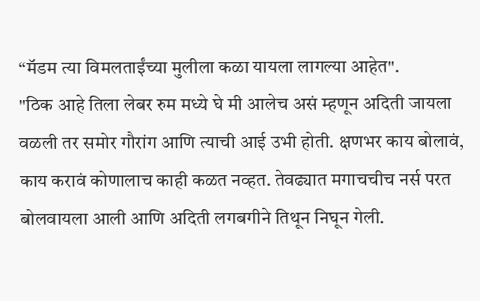“मॅडम त्या विमलताईंच्या मुलीला कळा यायला लागल्या आहेत".
"ठिक आहे तिला लेबर रुम मध्ये घे मी आलेच असं म्हणून अदिती जायला वळली तर समोर गौरांग आणि त्याची आई उभी होती. क्षणभर काय बोलावं, काय करावं कोणालाच काही कळत नव्हत. तेवढ्यात मगाचचीच नर्स परत बोलवायला आली आणि अदिती लगबगीने तिथून निघून गेली.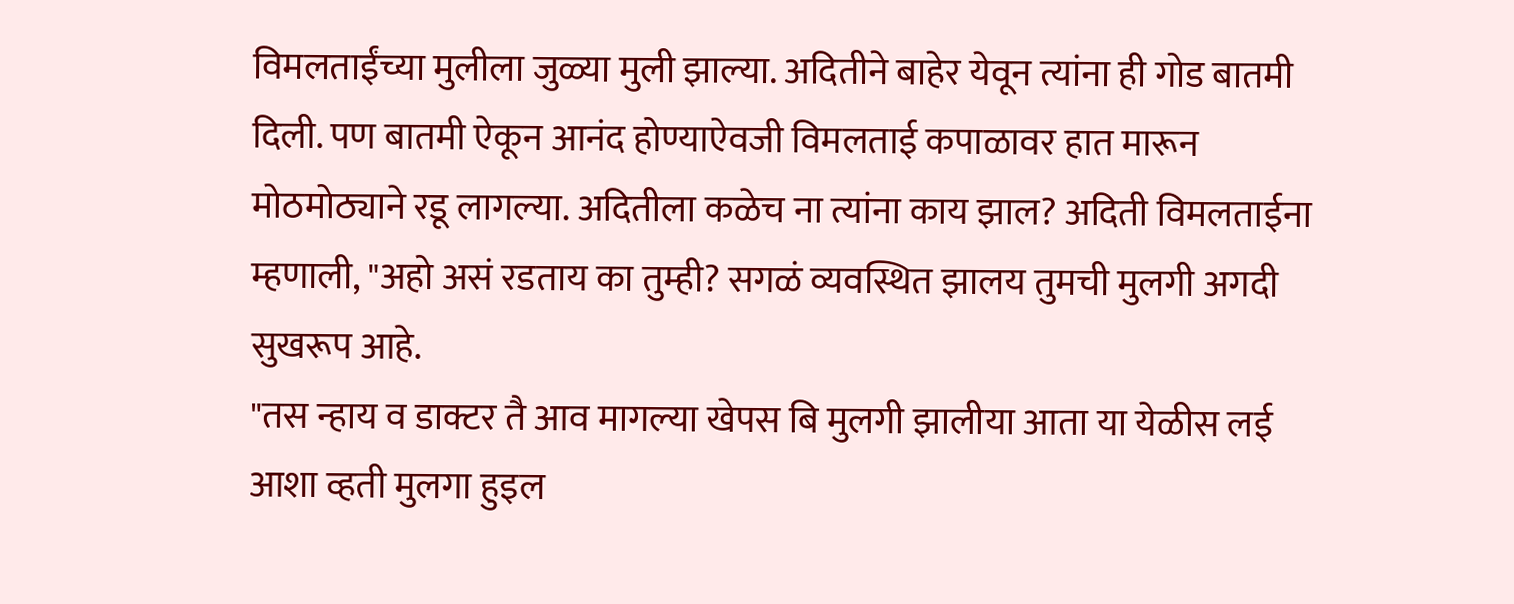विमलताईंच्या मुलीला जुळ्या मुली झाल्या. अदितीने बाहेर येवून त्यांना ही गोड बातमी दिली. पण बातमी ऐकून आनंद होण्याऐवजी विमलताई कपाळावर हात मारून मोठमोठ्याने रडू लागल्या. अदितीला कळेच ना त्यांना काय झाल? अदिती विमलताईना म्हणाली, "अहो असं रडताय का तुम्ही? सगळं व्यवस्थित झालय तुमची मुलगी अगदी सुखरूप आहे.
"तस न्हाय व डाक्टर तै आव मागल्या खेपस बि मुलगी झालीया आता या येळीस लई आशा व्हती मुलगा हुइल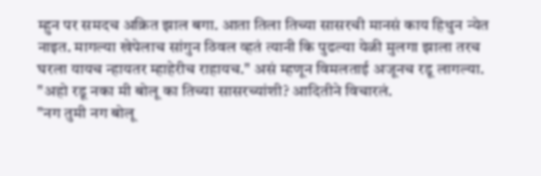म्हुन पर समदच अक्रित झाल बगा. आता तिला तिच्या सासरची मानसं काय हिथुन न्येत नाइत. मागल्या खेपेलाच सांगुन ठिवल व्हतं त्यानी कि पुढल्या येळी मुलगा झाला तरच घरला यायच न्हायतर म्हाहेरीच राहायच." असं म्हणून विमलताई अजूनच रडू लागल्या.
"अहो रडू नका मी बोलू का तिच्या सासरच्यांशी? आदितीने विचारलं.
"नग तुमी नग बोलू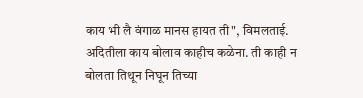काय भी लै वंगाळ मानस हायत ती", विमलताई.
अदितीला काय बोलाव काहीच कळेना. ती काही न बोलता तिथून निघून तिच्या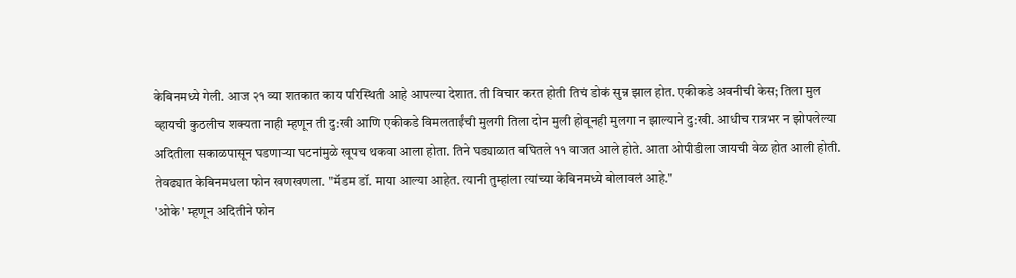केबिनमध्ये गेली. आज २१ व्या शतकात काय परिस्थिती आहे आपल्या देशात. ती विचार करत होती तिचं डोकं सुन्न झाल होत. एकीकडे अवनीची केस; तिला मुल व्हायची कुठलीच शक्यता नाही म्हणून ती दु:खी आणि एकीकडे विमलताईंची मुलगी तिला दोन मुली होवूनही मुलगा न झाल्याने दु:खी. आधीच रात्रभर न झोपलेल्या अदितीला सकाळपासून घडणाऱ्या घटनांमुळे खूपच थकवा आला होता. तिने घड्याळात बघितले ११ वाजत आले होते. आता ओपीडीला जायची वेळ होत आली होती. तेवढ्यात केबिनमधला फोन खणखणला. "मॅडम डॉ. माया आल्या आहेत. त्यानी तुम्हांला त्यांच्या केबिनमध्ये बोलावलं आहे."
'ओके' म्हणून अदितीने फोन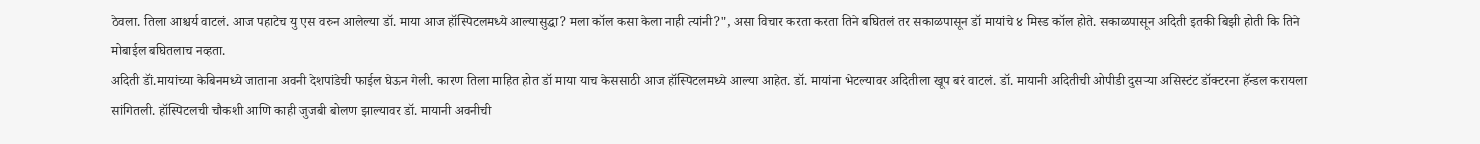ठेवला. तिला आश्चर्य वाटलं. आज पहाटेच यु एस वरुन आलेल्या डॉ. माया आज हॉस्पिटलमध्ये आल्यासुद्धा? मला कॉल कसा केला नाही त्यांनी?", असा विचार करता करता तिने बघितलं तर सकाळपासून डॉ मायांचे ४ मिस्ड कॉल होते. सकाळपासून अदिती इतकी बिझी होती कि तिने मोबाईल बघितलाच नव्हता.
अदिती डॉं.मायांच्या केबिनमध्ये जाताना अवनी देशपांडेची फाईल घेऊन गेली. कारण तिला माहित होत डॉ माया याच केससाठी आज हॉस्पिटलमध्ये आल्या आहेत. डॉ. मायांना भेटल्यावर अदितीला खूप बरं वाटलं. डॉ. मायानी अदितीची ओपीडी दुसऱ्या असिस्टंट डॉक्टरना हॅन्डल करायला सांगितली. हॉस्पिटलची चौकशी आणि काही जुजबी बोलण झाल्यावर डॉ. मायानी अवनीची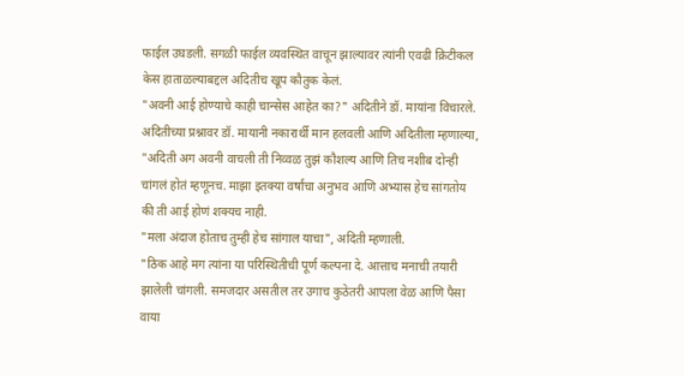फाईल उघडली. सगळी फाईल व्यवस्थित वाचून झाल्यावर त्यांनी एवढी क्रिटीकल केस हाताळल्याबद्दल अदितीच खूप कौतुक केलं.
"अवनी आई होण्याचे काही चान्सेस आहेत का?" अदितीने डॉ. मायांना विचारले.
अदितीच्या प्रश्नावर डॉ. मायानी नकारार्थी मान हलवली आणि अदितीला म्हणाल्या, "अदिती अग अवनी वाचली ती निव्वळ तुझं कौशल्य आणि तिच नशीब दोन्ही चांगलं होतं म्हणूनच. माझा इतक्या वर्षांचा अनुभव आणि अभ्यास हेच सांगतोय की ती आई होणं शक्यच नाही.
"मला अंदाज होताच तुम्ही हेच सांगाल याचा", अदिती म्हणाली.
"ठिक आहे मग त्यांना या परिस्थितीची पूर्ण कल्पना दे. आत्ताच मनाची तयारी झालेली चांगली. समजदार असतील तर उगाच कुठेतरी आपला वेळ आणि पैसा वाया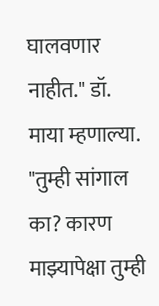घालवणार नाहीत." डॉ. माया म्हणाल्या.
"तुम्ही सांगाल का? कारण माझ्यापेक्षा तुम्ही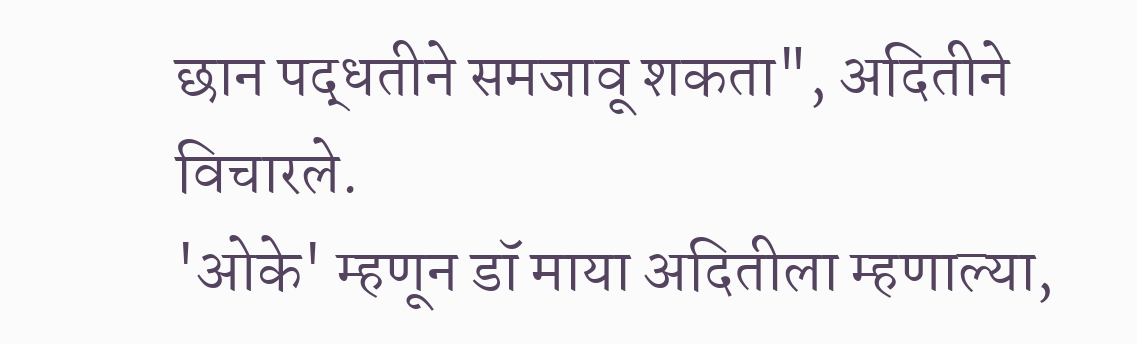छान पद्धतीने समजावू शकता", अदितीने विचारले.
'ओके' म्हणून डॉ माया अदितीला म्हणाल्या,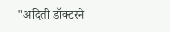"अदिती डॉक्टरने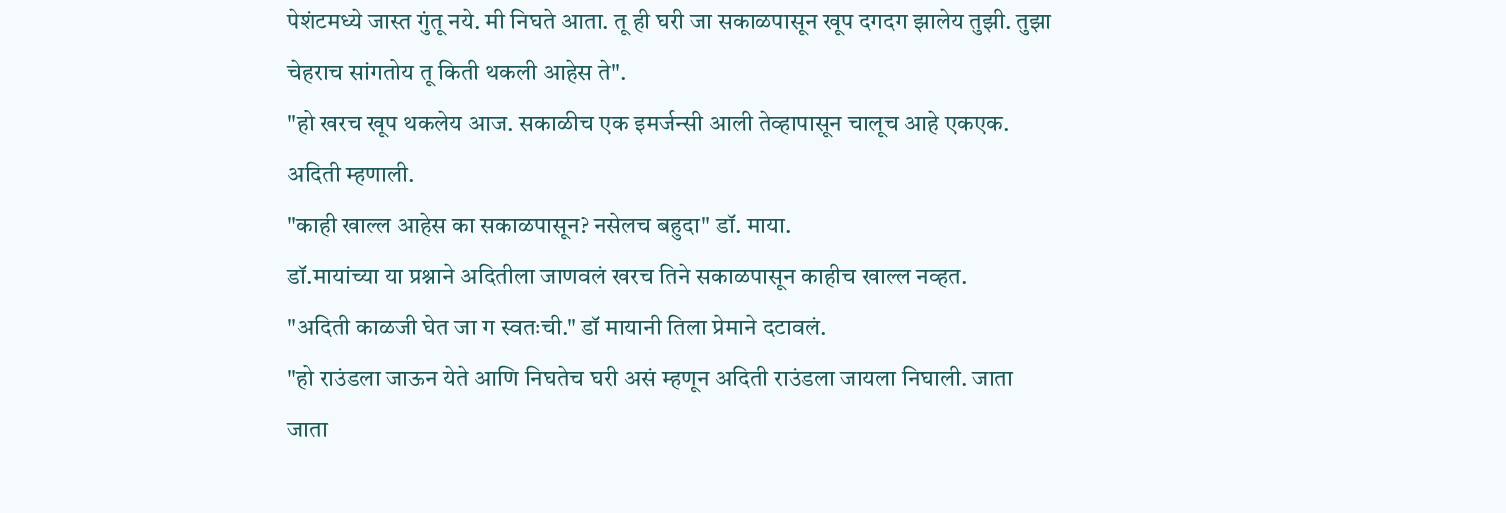पेशंटमध्ये जास्त गुंतू नये. मी निघते आता. तू ही घरी जा सकाळपासून खूप दगदग झालेय तुझी. तुझा चेहराच सांगतोय तू किती थकली आहेस ते".
"हो खरच खूप थकलेय आज. सकाळीच एक इमर्जन्सी आली तेव्हापासून चालूच आहे एकएक. अदिती म्हणाली.
"काही खाल्ल आहेस का सकाळपासून? नसेलच बहुदा" डॉ. माया.
डॉ.मायांच्या या प्रश्नाने अदितीला जाणवलं खरच तिने सकाळपासून काहीच खाल्ल नव्हत.
"अदिती काळजी घेत जा ग स्वतःची." डॉ मायानी तिला प्रेमाने दटावलं.
"हो राउंडला जाऊन येते आणि निघतेच घरी असं म्हणून अदिती राउंडला जायला निघाली. जाता जाता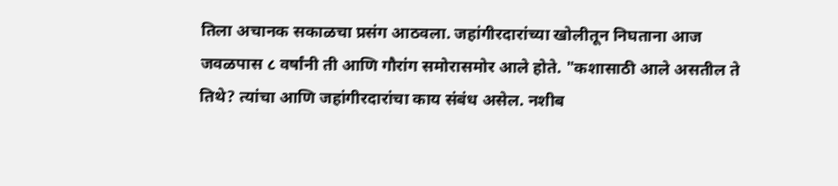तिला अचानक सकाळचा प्रसंग आठवला. जहांगीरदारांच्या खोलीतून निघताना आज जवळपास ८ वर्षांनी ती आणि गौरांग समोरासमोर आले होते. "कशासाठी आले असतील ते तिथे? त्यांचा आणि जहांगीरदारांचा काय संबंध असेल. नशीब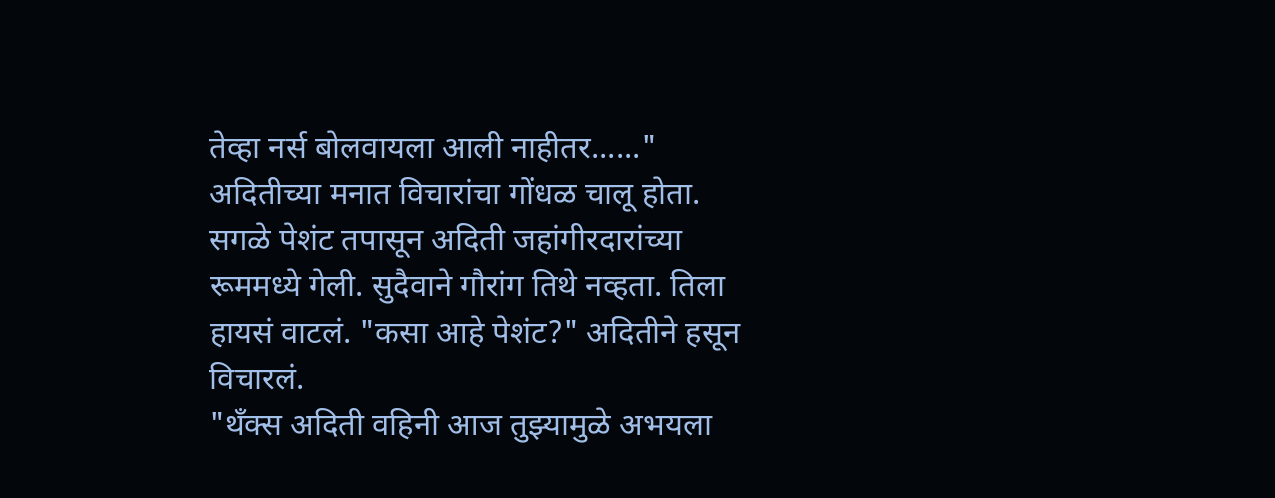तेव्हा नर्स बोलवायला आली नाहीतर......" अदितीच्या मनात विचारांचा गोंधळ चालू होता.
सगळे पेशंट तपासून अदिती जहांगीरदारांच्या रूममध्ये गेली. सुदैवाने गौरांग तिथे नव्हता. तिला हायसं वाटलं. "कसा आहे पेशंट?" अदितीने हसून विचारलं.
"थॅंक्स अदिती वहिनी आज तुझ्यामुळे अभयला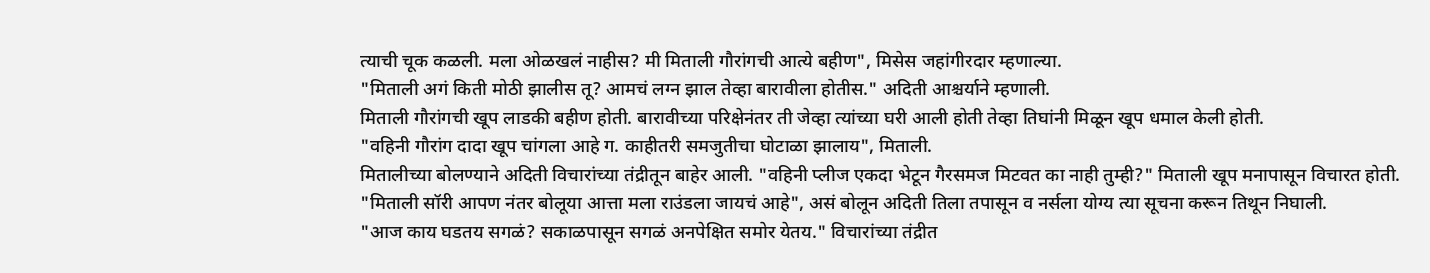त्याची चूक कळली. मला ओळखलं नाहीस? मी मिताली गौरांगची आत्ये बहीण", मिसेस जहांगीरदार म्हणाल्या.
"मिताली अगं किती मोठी झालीस तू? आमचं लग्न झाल तेव्हा बारावीला होतीस." अदिती आश्चर्याने म्हणाली.
मिताली गौरांगची खूप लाडकी बहीण होती. बारावीच्या परिक्षेनंतर ती जेव्हा त्यांच्या घरी आली होती तेव्हा तिघांनी मिळून खूप धमाल केली होती.
"वहिनी गौरांग दादा खूप चांगला आहे ग. काहीतरी समजुतीचा घोटाळा झालाय", मिताली.
मितालीच्या बोलण्याने अदिती विचारांच्या तंद्रीतून बाहेर आली. "वहिनी प्लीज एकदा भेटून गैरसमज मिटवत का नाही तुम्ही?" मिताली खूप मनापासून विचारत होती.
"मिताली सॉरी आपण नंतर बोलूया आत्ता मला राउंडला जायचं आहे", असं बोलून अदिती तिला तपासून व नर्सला योग्य त्या सूचना करून तिथून निघाली.
"आज काय घडतय सगळं? सकाळपासून सगळं अनपेक्षित समोर येतय." विचारांच्या तंद्रीत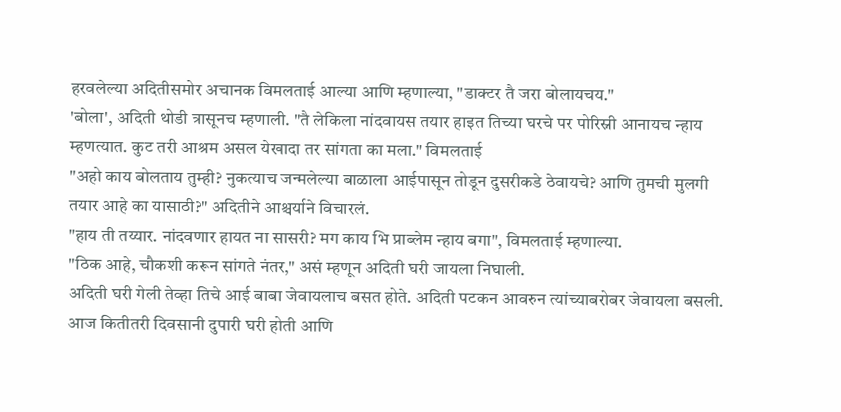हरवलेल्या अदितीसमोर अचानक विमलताई आल्या आणि म्हणाल्या, "डाक्टर तै जरा बोलायचय."
'बोला', अदिती थोडी त्रासूनच म्हणाली. "तै लेकिला नांदवायस तयार हाइत तिच्या घरचे पर पोरिस्नी आनायच न्हाय म्हणत्यात. कुट तरी आश्रम असल येखादा तर सांगता का मला." विमलताई
"अहो काय बोलताय तुम्ही? नुकत्याच जन्मलेल्या बाळाला आईपासून तोडून दुसरीकडे ठेवायचे? आणि तुमची मुलगी तयार आहे का यासाठी?" अदितीने आश्चर्याने विचारलं.
"हाय ती तय्यार. नांदवणार हायत ना सासरी? मग काय भि प्राब्लेम न्हाय बगा", विमलताई म्हणाल्या.
"ठिक आहे, चौकशी करून सांगते नंतर," असं म्हणून अदिती घरी जायला निघाली.
अदिती घरी गेली तेव्हा तिचे आई बाबा जेवायलाच बसत होते. अदिती पटकन आवरुन त्यांच्याबरोबर जेवायला बसली. आज कितीतरी दिवसानी दुपारी घरी होती आणि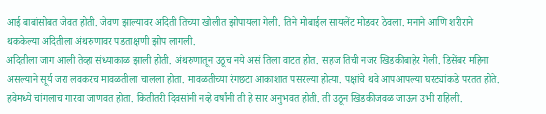आई बाबांसोबत जेवत होती. जेवण झाल्यावर अदिती तिच्या खोलीत झोपायला गेली. तिने मोबाईल सायलेंट मोडवर ठेवला. मनाने आणि शरीराने थककेल्या अदितीला अंथरुणावर पडताक्षणी झोप लागली.
अदितीला जाग आली तेव्हा संध्याकाळ झाली होती. अंथरुणातून उठूच नये असं तिला वाटत होत. सहज तिची नजर खिडकीबाहेर गेली. डिसेंबर महिना असल्याने सूर्य जरा लवकरच मावळतीला चालला होता. मावळतीच्या रंगछटा आकाशात पसरल्या होत्या. पक्षांचे थवे आपआपल्या घरट्यांकडे परतत होते. हवेमध्ये चांगलाच गारवा जाणवत होता. कितीतरी दिवसांनी नव्हे वर्षांनी ती हे सार अनुभवत होती. ती उठून खिडकीजवळ जाऊन उभी राहिली.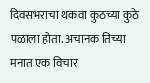दिवसभराचा थकवा कुठच्या कुठे पळाला होता. अचानक तिच्या मनात एक विचार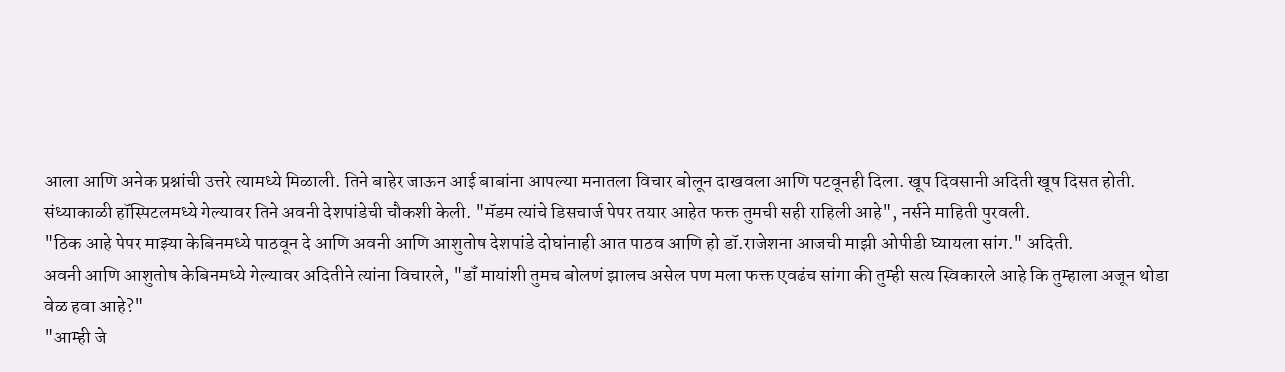आला आणि अनेक प्रश्नांची उत्तरे त्यामध्ये मिळाली. तिने बाहेर जाऊन आई बाबांना आपल्या मनातला विचार बोलून दाखवला आणि पटवूनही दिला. खूप दिवसानी अदिती खूष दिसत होती.
संध्याकाळी हॉस्पिटलमध्ये गेल्यावर तिने अवनी देशपांडेची चौकशी केली. "मॅडम त्यांचे डिसचार्ज पेपर तयार आहेत फक्त तुमची सही राहिली आहे", नर्सने माहिती पुरवली.
"ठिक आहे पेपर माझ्या केबिनमध्ये पाठवून दे आणि अवनी आणि आशुतोष देशपांडे दोघांनाही आत पाठव आणि हो डॉ.राजेशना आजची माझी ओपीडी घ्यायला सांग." अदिती.
अवनी आणि आशुतोष केबिनमध्ये गेल्यावर अदितीने त्यांना विचारले, "डॉं मायांशी तुमच बोलणं झालच असेल पण मला फक्त एवढंच सांगा की तुम्ही सत्य स्विकारले आहे कि तुम्हाला अजून थोडा वेळ हवा आहे?"
"आम्ही जे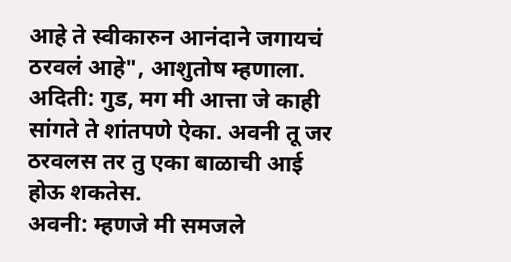आहे ते स्वीकारुन आनंदाने जगायचं ठरवलं आहे", आशुतोष म्हणाला.
अदिती: गुड, मग मी आत्ता जे काही सांगते ते शांतपणे ऐका. अवनी तू जर ठरवलस तर तु एका बाळाची आई होऊ शकतेस.
अवनी: म्हणजे मी समजले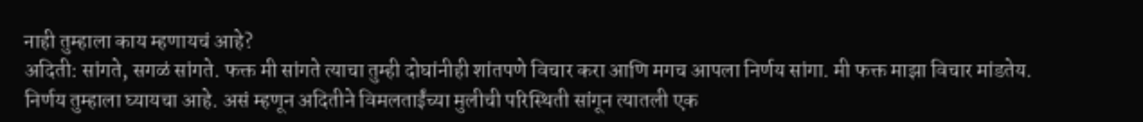नाही तुम्हाला काय म्हणायचं आहे?
अदिती: सांगते, सगळं सांगते. फक्त मी सांगते त्याचा तुम्ही दोघांनीही शांतपणे विचार करा आणि मगच आपला निर्णय सांगा. मी फक्त माझा विचार मांडतेय. निर्णय तुम्हाला घ्यायचा आहे. असं म्हणून अदितीने विमलताईंच्या मुलीची परिस्थिती सांगून त्यातली एक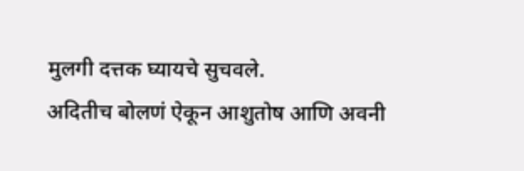मुलगी दत्तक घ्यायचे सुचवले.
अदितीच बोलणं ऐकून आशुतोष आणि अवनी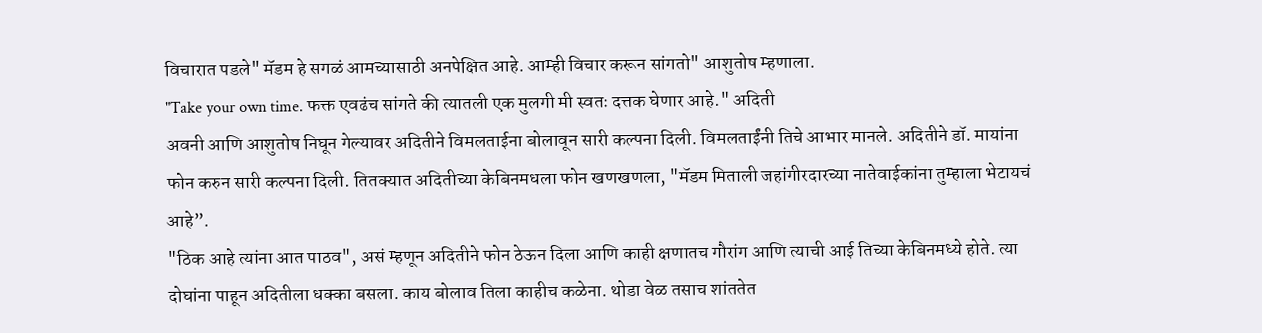विचारात पडले" मॅडम हे सगळं आमच्यासाठी अनपेक्षित आहे. आम्ही विचार करून सांगतो" आशुतोष म्हणाला.
"Take your own time. फक्त एवढंच सांगते की त्यातली एक मुलगी मी स्वतः दत्तक घेणार आहे." अदिती
अवनी आणि आशुतोष निघून गेल्यावर अदितीने विमलताईना बोलावून सारी कल्पना दिली. विमलताईंनी तिचे आभार मानले. अदितीने डॉ. मायांना फोन करुन सारी कल्पना दिली. तितक्यात अदितीच्या केबिनमधला फोन खणखणला, "मॅडम मिताली जहांगीरदारच्या नातेवाईकांना तुम्हाला भेटायचं आहे”.
"ठिक आहे त्यांना आत पाठव", असं म्हणून अदितीने फोन ठेऊन दिला आणि काही क्षणातच गौरांग आणि त्याची आई तिच्या केबिनमध्ये होते. त्या दोघांना पाहून अदितीला धक्का बसला. काय बोलाव तिला काहीच कळेना. थोडा वेळ तसाच शांततेत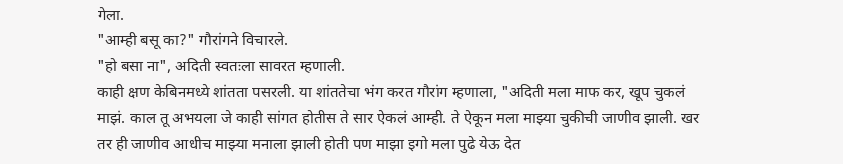गेला.
"आम्ही बसू का?" गौरांगने विचारले.
"हो बसा ना", अदिती स्वतःला सावरत म्हणाली.
काही क्षण केबिनमध्ये शांतता पसरली. या शांततेचा भंग करत गौरांग म्हणाला, "अदिती मला माफ कर, खूप चुकलं माझं. काल तू अभयला जे काही सांगत होतीस ते सार ऐकलं आम्ही. ते ऐकून मला माझ्या चुकीची जाणीव झाली. खर तर ही जाणीव आधीच माझ्या मनाला झाली होती पण माझा इगो मला पुढे येऊ देत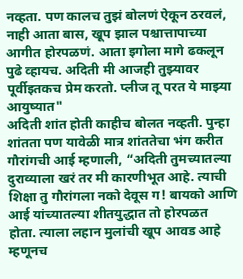नव्हता. पण कालच तुझं बोलणं ऐकून ठरवलं, नाही आता बास, खूप झाल पश्चात्तापाच्या आगीत होरपळणं. आता इगोला मागे ढकलून पुढे व्हायच. अदिती मी आजही तुझ्यावर पूर्वीइतकच प्रेम करतो. प्लीज तू परत ये माझ्या आयुष्यात"
अदिती शांत होती काहीच बोलत नव्हती. पुन्हा शांतता पण यावेळी मात्र शांततेचा भंग करीत गौरांगची आई म्हणाली, “अदिती तुमच्यातल्या दुराव्याला खरं तर मी कारणीभूत आहे. त्याची शिक्षा तु गौरांगला नको देवूस ग! बायको आणि आई यांच्यातल्या शीतयुद्धात तो होरपळत होता. त्याला लहान मुलांची खूप आवड आहे म्हणूनच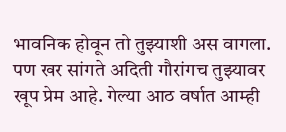भावनिक होवून तो तुझ्याशी अस वागला. पण खर सांगते अदिती गौरांगच तुझ्यावर खूप प्रेम आहे. गेल्या आठ वर्षात आम्ही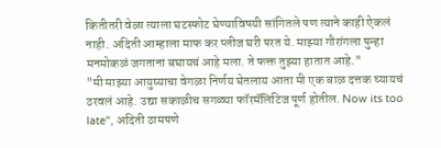कितीतरी वेळा त्याला घटस्फोट घेण्याविषयी सांगितले पण त्याने काही ऐकलं नाही. अदिती आम्हाला माफ कर प्लीज घरी परत ये. माझ्या गौरांगला पुन्हा मनमोकळं जगताना बघायचं आहे मला. ते फक्त तुझ्या हातात आहे."
"मी माझ्या आयुष्याचा वेगळा निर्णय घेतलाय आता मी एक बाळ दत्तक घ्यायचं ठरवलं आहे. उद्या सकाळीच सगळ्या फॉरमॅलिटिज पूर्ण होतील. Now its too late", अदिती ठामपणे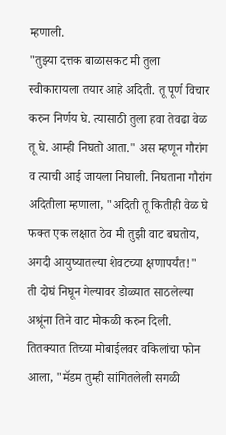म्हणाली.
"तुझ्या दत्तक बाळासकट मी तुला स्वीकारायला तयार आहे अदिती. तू पूर्ण विचार करुन निर्णय घे. त्यासाठी तुला हवा तेवढा वेळ तू घे. आम्ही निघतो आता." अस म्हणून गौरांग व त्याची आई जायला निघाली. निघताना गौरांग अदितीला म्हणाला, "अदिती तू कितीही वेळ घे फक्त एक लक्षात ठेव मी तुझी वाट बघतोय, अगदी आयुष्यातल्या शेवटच्या क्षणापर्यंत!"
ती दोघं निघून गेल्यावर डोळ्यात साठलेल्या अश्रूंना तिने वाट मोकळी करुन दिली. तितक्यात तिच्या मोबाईलवर वकिलांचा फोन आला, "मॅडम तुम्ही सांगितलेली सगळी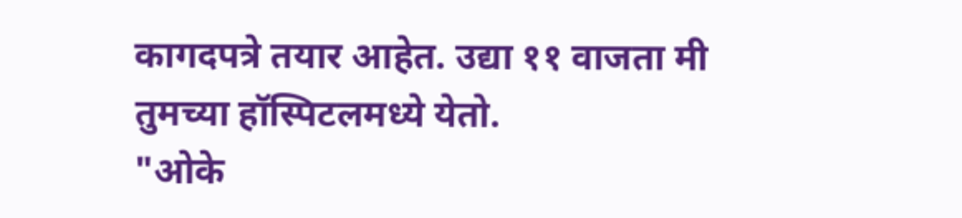कागदपत्रे तयार आहेत. उद्या ११ वाजता मी तुमच्या हॉस्पिटलमध्ये येतो.
"ओके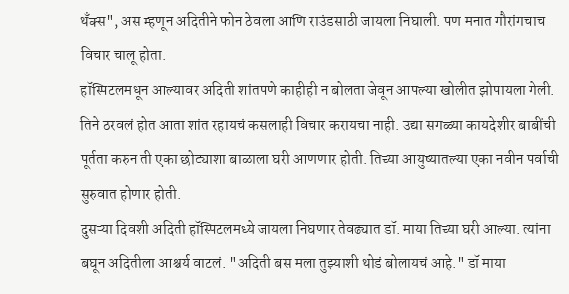थँक्स", अस म्हणून अदितीने फोन ठेवला आणि राउंडसाठी जायला निघाली. पण मनात गौरांगचाच विचार चालू होता.
हॉस्पिटलमधून आल्यावर अदिती शांतपणे काहीही न बोलता जेवून आपल्या खोलीत झोपायला गेली. तिने ठरवलं होत आता शांत रहायचं कसलाही विचार करायचा नाही. उद्या सगळ्या कायदेशीर बाबींची पूर्तता करुन ती एका छोट्याशा बाळाला घरी आणणार होती. तिच्या आयुष्यातल्या एका नवीन पर्वाची सुरुवात होणार होती.
दुसऱ्या दिवशी अदिती हॉस्पिटलमध्ये जायला निघणार तेवढ्यात डॉ. माया तिच्या घरी आल्या. त्यांना बघून अदितीला आश्चर्य वाटलं. "अदिती बस मला तुझ्याशी थोडं बोलायचं आहे." डॉ माया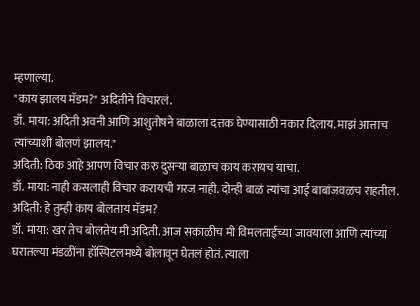म्हणाल्या.
"काय झालय मॅडम?" अदितीने विचारलं.
डॉ. माया: अदिती अवनी आणि आशुतोषने बाळाला दत्तक घेण्यासाठी नकार दिलाय. माझं आत्ताच त्यांच्याशी बोलणं झालय."
अदिती: ठिक आहे आपण विचार करु दुसऱ्या बाळाच काय करायच याचा.
डॉ. माया: नाही कसलाही विचार करायची गरज नाही. दोन्ही बाळं त्यांचा आई बाबांजवळच राहतील.
अदिती: हे तुम्ही काय बोलताय मॅडम?
डॉ. माया: खर तेच बोलतेय मी अदिती. आज सकाळीच मी विमलताईंच्या जावयाला आणि त्यांच्या घरातल्या मंडळींना हॉस्पिटलमध्ये बोलावून घेतलं होतं. त्याला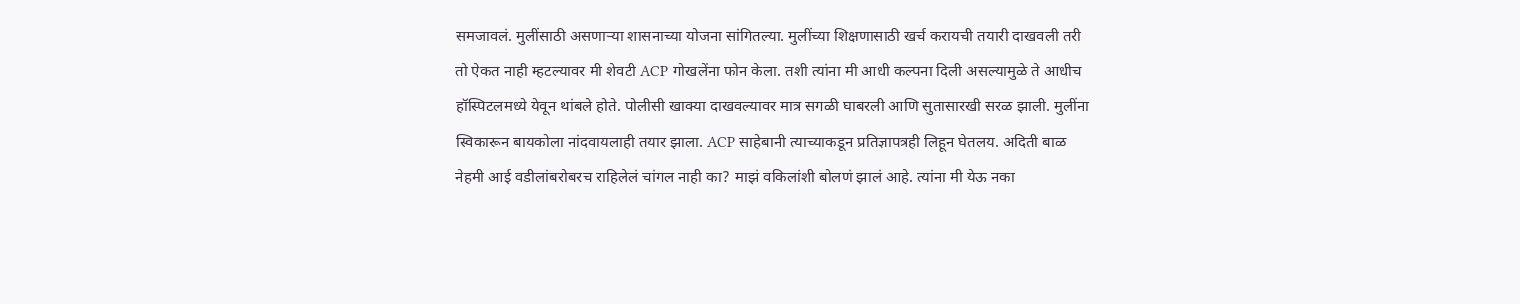समजावलं. मुलींसाठी असणाऱ्या शासनाच्या योजना सांगितल्या. मुलींच्या शिक्षणासाठी खर्च करायची तयारी दाखवली तरी तो ऐकत नाही म्हटल्यावर मी शेवटी ACP गोखलेंना फोन केला. तशी त्यांना मी आधी कल्पना दिली असल्यामुळे ते आधीच हॉस्पिटलमध्ये येवून थांबले होते. पोलीसी खाक्या दाखवल्यावर मात्र सगळी घाबरली आणि सुतासारखी सरळ झाली. मुलींना स्विकारून बायकोला नांदवायलाही तयार झाला. ACP साहेबानी त्याच्याकडून प्रतिज्ञापत्रही लिहून घेतलय. अदिती बाळ नेहमी आई वडीलांबरोबरच राहिलेलं चांगल नाही का? माझं वकिलांशी बोलणं झालं आहे. त्यांना मी येऊ नका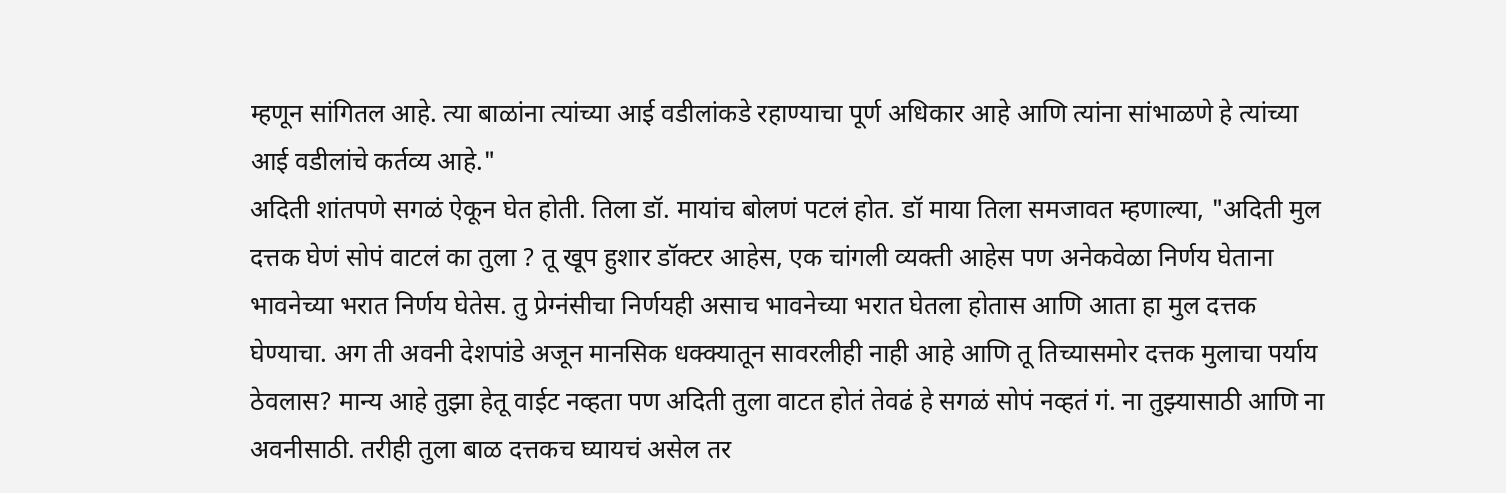म्हणून सांगितल आहे. त्या बाळांना त्यांच्या आई वडीलांकडे रहाण्याचा पूर्ण अधिकार आहे आणि त्यांना सांभाळणे हे त्यांच्या आई वडीलांचे कर्तव्य आहे."
अदिती शांतपणे सगळं ऐकून घेत होती. तिला डॉ. मायांच बोलणं पटलं होत. डॉ माया तिला समजावत म्हणाल्या, "अदिती मुल दत्तक घेणं सोपं वाटलं का तुला ? तू खूप हुशार डॉक्टर आहेस, एक चांगली व्यक्ती आहेस पण अनेकवेळा निर्णय घेताना भावनेच्या भरात निर्णय घेतेस. तु प्रेग्नंसीचा निर्णयही असाच भावनेच्या भरात घेतला होतास आणि आता हा मुल दत्तक घेण्याचा. अग ती अवनी देशपांडे अजून मानसिक धक्क्यातून सावरलीही नाही आहे आणि तू तिच्यासमोर दत्तक मुलाचा पर्याय ठेवलास? मान्य आहे तुझा हेतू वाईट नव्हता पण अदिती तुला वाटत होतं तेवढं हे सगळं सोपं नव्हतं गं. ना तुझ्यासाठी आणि ना अवनीसाठी. तरीही तुला बाळ दत्तकच घ्यायचं असेल तर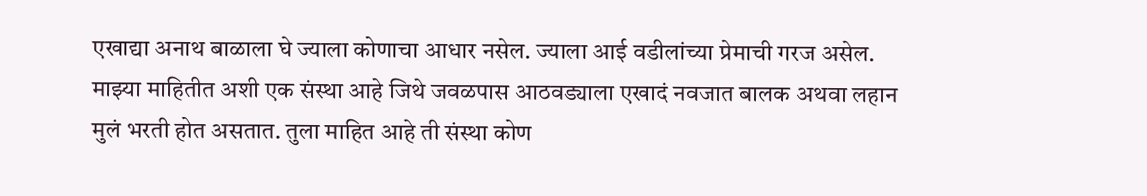एखाद्या अनाथ बाळाला घे ज्याला कोणाचा आधार नसेल. ज्याला आई वडीलांच्या प्रेमाची गरज असेल. माझ्या माहितीत अशी एक संस्था आहे जिथे जवळपास आठवड्याला एखादं नवजात बालक अथवा लहान मुलं भरती होत असतात. तुला माहित आहे ती संस्था कोण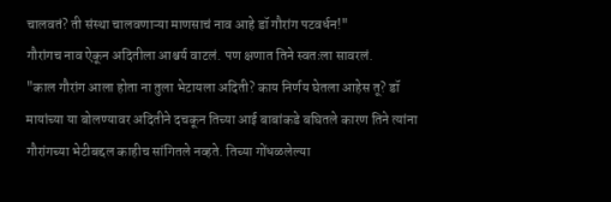चालवतं? ती संस्था चालवणाऱ्या माणसाचं नाव आहे डॉ गौरांग पटवर्धन!"
गौरांगच नाव ऐकून अदितीला आश्चर्य वाटलं. पण क्षणात तिने स्वतःला सावरलं.
"काल गौरांग आला होता ना तुला भेटायला अदिती? काय निर्णय घेतला आहेस तू? डॉ मायांच्या या बोलण्यावर अदितीने दचकून तिच्या आई बाबांकडे बघितले कारण तिने त्यांना गौरांगच्या भेटीबद्दल काहीच सांगितले नव्हते. तिच्या गोंधळलेल्या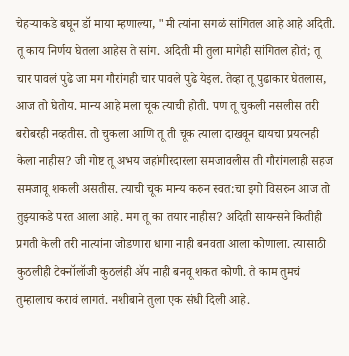चेहऱ्याकडे बघून डॉ माया म्हणाल्या, "मी त्यांना सगळं सांगितल आहे आहे अदिती. तू काय निर्णय घेतला आहेस ते सांग. अदिती मी तुला मागेही सांगितल होतं; तू चार पावलं पुढे जा मग गौरांगही चार पावले पुढे येइल. तेव्हा तू पुढाकार घेतलास, आज तो घेतोय. मान्य आहे मला चूक त्याची होती. पण तू चुकली नसलीस तरी बरोबरही नव्हतीस. तो चुकला आणि तू ती चूक त्याला दाखवून द्यायचा प्रयत्नही केला नाहीस? जी गोष्ट तू अभय जहांगीरदारला समजावलीस ती गौरांगलाही सहज समजावू शकली असतीस. त्याची चूक मान्य करुन स्वत:चा इगो विसरुन आज तो तुझ्याकडे परत आला आहे. मग तू का तयार नाहीस? अदिती सायन्सने कितीही प्रगती केली तरी नात्यांना जोडणारा धागा नाही बनवता आला कोणाला. त्यासाठी कुठलीही टेक्नॉलॉजी कुठलंही ॲप नाही बनवू शकत कोणी. ते काम तुमचं तुम्हालाच करावं लागतं. नशीबाने तुला एक संधी दिली आहे.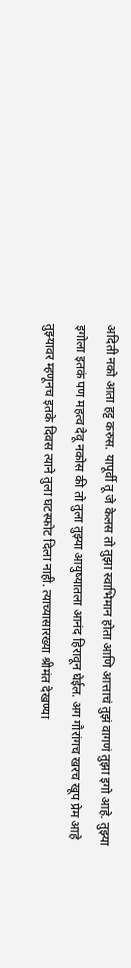अदिती नको आता हट्ट करुस. यापूर्वी तू जे केलस तो तुझा स्वाभिमान होता आणि आत्ताचं तुझं वागणं तुझा इगो आहे. तुझ्या इगोला इतकं पण महत्व देवू नकोस की तो तुला तुझ्या आयुष्यातला आनंद हिरावून घेईल. अग गौरांगच खरच खूप प्रेम आहे तुझ्यावर म्हणूनच इतके दिवस त्याने तुला घटस्फोट दिला नाही. त्याच्यासारख्या श्रीमंत देखण्या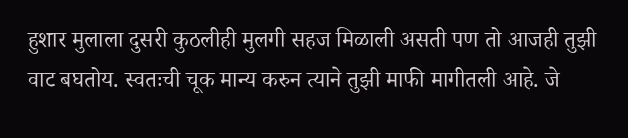हुशार मुलाला दुसरी कुठलीही मुलगी सहज मिळाली असती पण तो आजही तुझी वाट बघतोय. स्वतःची चूक मान्य करुन त्याने तुझी माफी मागीतली आहे. जे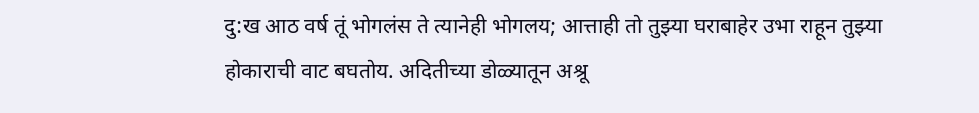दु:ख आठ वर्ष तूं भोगलंस ते त्यानेही भोगलय; आत्ताही तो तुझ्या घराबाहेर उभा राहून तुझ्या होकाराची वाट बघतोय. अदितीच्या डोळ्यातून अश्रू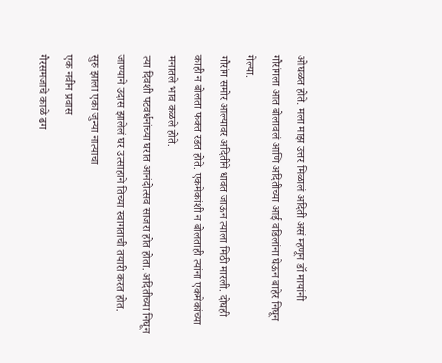ओघळत होते. मला माझ उत्तर मिळालं अदिती असं म्हणून डॉ मायांनी गौरांगला आत बोलावलं आणि अदितीच्या आई वडिलांना घेऊन बाहेर निघून गेल्या.
गौरांग समोर आल्यावर अदितीने धावत जाऊन त्याला मिठी मारली. दोघही काही न बोलता फक्त रडत होते. एकमेकांशी न बोलताही त्यांना एकमेकांच्या मनातले भाव कळले होते.
त्या दिवशी पटवर्धनांच्या घरात आनंदोत्सव साजरा होत होता. अदितीच्या निघून जाण्याने उदास झालेलं घर उत्साहाने तिच्या स्वागताची तयारी करत होत.
सुरु झाला एका जुन्या नात्याचा
एक नवीन प्रवास
गैरसमजाचे काळे ढग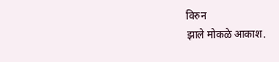विरुन
झाले मोकळे आकाश.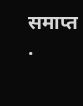समाप्त .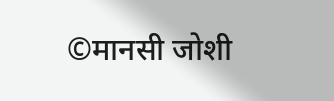©मानसी जोशी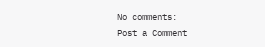No comments:
Post a Comment